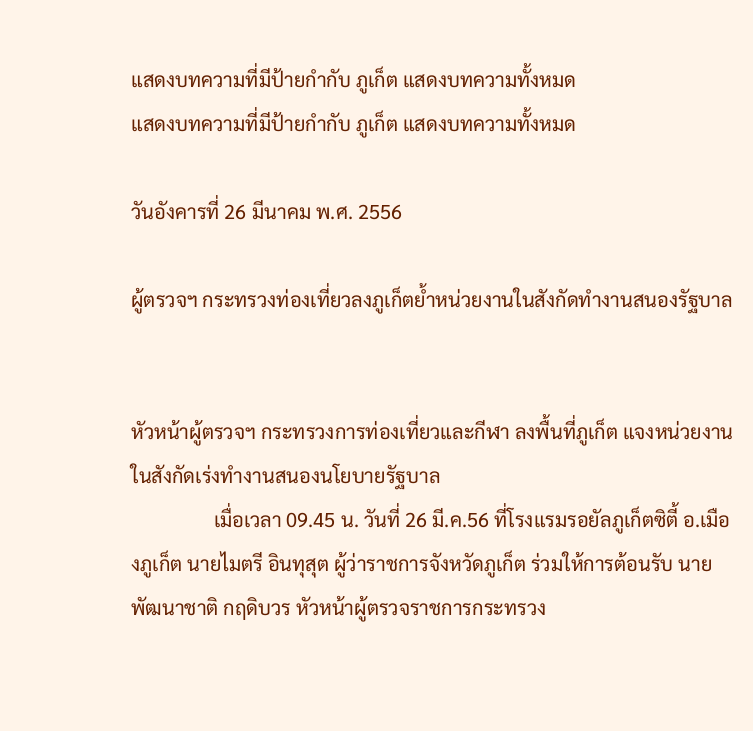แสดงบทความที่มีป้ายกำกับ ภูเก็ต แสดงบทความทั้งหมด
แสดงบทความที่มีป้ายกำกับ ภูเก็ต แสดงบทความทั้งหมด

วันอังคารที่ 26 มีนาคม พ.ศ. 2556

ผู้ตรวจฯ กระทรวงท่องเที่ยวลงภูเก็ตย้ำหน่วยงานในสังกัดทำงานสนองรัฐบาล


หัวหน้าผู้ตรวจฯ กระทรวงการท่องเที่ยวและกีฬา ลงพื้นที่ภูเก็ต แจงหน่วยงานในสังกัดเร่งทำงานสนองนโยบายรัฐบาล
                 เมื่อเวลา 09.45 น. วันที่ 26 มี.ค.56 ที่โรงแรมรอยัลภูเก็ตซิตี้ อ.เมืองภูเก็ต นายไมตรี อินทุสุต ผู้ว่าราชการจังหวัดภูเก็ต ร่วมให้การต้อนรับ นายพัฒนาชาติ กฤดิบวร หัวหน้าผู้ตรวจราชการกระทรวง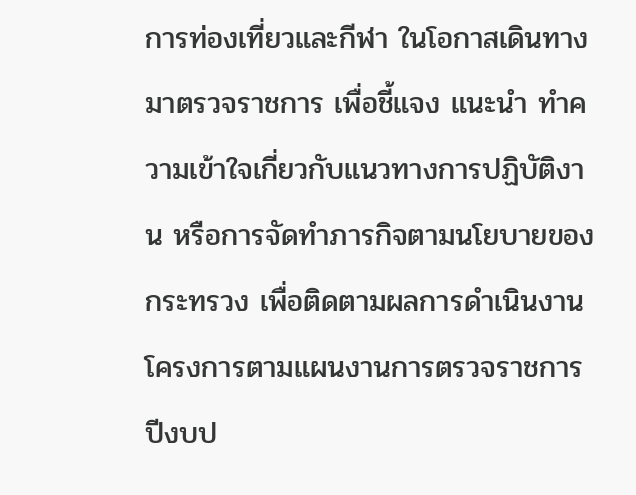การท่องเที่ยวและกีฬา ในโอกาสเดินทางมาตรวจราชการ เพื่อชี้แจง แนะนำ ทำความเข้าใจเกี่ยวกับแนวทางการปฏิบัติงาน หรือการจัดทำภารกิจตามนโยบายของกระทรวง เพื่อติดตามผลการดำเนินงานโครงการตามแผนงานการตรวจราชการ ปีงบป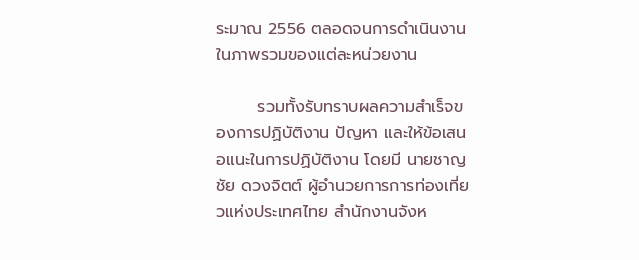ระมาณ 2556 ตลอดจนการดำเนินงานในภาพรวมของแต่ละหน่วยงาน

       รวมทั้งรับทราบผลความสำเร็จของการปฏิบัติงาน ปัญหา และให้ข้อเสนอแนะในการปฏิบัติงาน โดยมี นายชาญชัย ดวงจิตต์ ผู้อำนวยการการท่องเที่ยวแห่งประเทศไทย สำนักงานจังห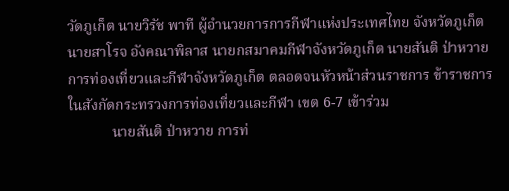วัดภูเก็ต นายวิรัช พาที ผู้อำนวยการการกีฬาแห่งประเทศไทย จังหวัดภูเก็ต นายสาโรจ อังคณาพิลาส นายกสมาคมกีฬาจังหวัดภูเก็ต นายสันติ ป่าหวาย การท่องเที่ยวและกีฬาจังหวัดภูเก็ต ตลอดจนหัวหน้าส่วนราชการ ข้าราชการในสังกัดกระทรวงการท่องเที่ยวและกีฬา เขต 6-7 เข้าร่วม
            นายสันติ ป่าหวาย การท่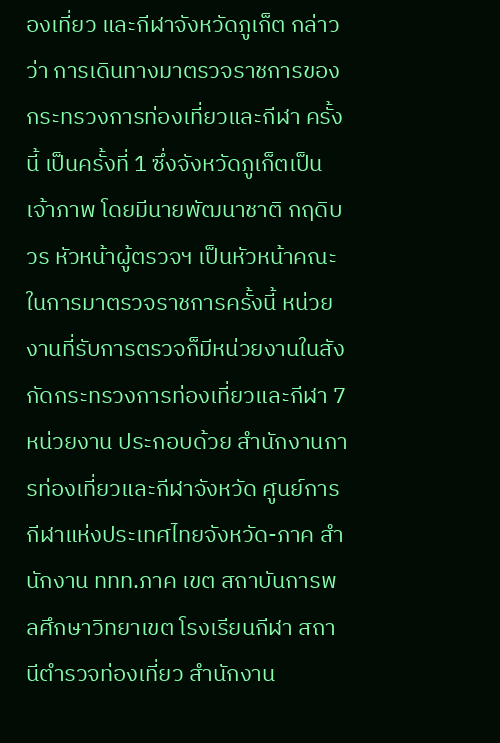องเที่ยว และกีฬาจังหวัดภูเก็ต กล่าวว่า การเดินทางมาตรวจราชการของกระทรวงการท่องเที่ยวและกีฬา ครั้งนี้ เป็นครั้งที่ 1 ซึ่งจังหวัดภูเก็ตเป็นเจ้าภาพ โดยมีนายพัฒนาชาติ กฤดิบวร หัวหน้าผู้ตรวจฯ เป็นหัวหน้าคณะในการมาตรวจราชการครั้งนี้ หน่วยงานที่รับการตรวจก็มีหน่วยงานในสังกัดกระทรวงการท่องเที่ยวและกีฬา 7 หน่วยงาน ประกอบด้วย สำนักงานการท่องเที่ยวและกีฬาจังหวัด ศูนย์การกีฬาแห่งประเทศไทยจังหวัด-ภาค สำนักงาน ททท.ภาค เขต สถาบันการพลศึกษาวิทยาเขต โรงเรียนกีฬา สถานีตำรวจท่องเที่ยว สำนักงาน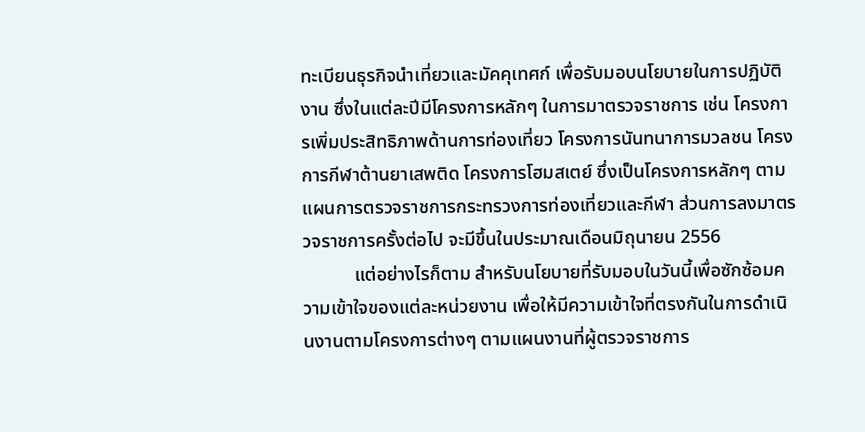ทะเบียนธุรกิจนำเที่ยวและมัคคุเทศก์ เพื่อรับมอบนโยบายในการปฏิบัติงาน ซึ่งในแต่ละปีมีโครงการหลักๆ ในการมาตรวจราชการ เช่น โครงการเพิ่มประสิทธิภาพด้านการท่องเที่ยว โครงการนันทนาการมวลชน โครงการกีฬาต้านยาเสพติด โครงการโฮมสเตย์ ซึ่งเป็นโครงการหลักๆ ตามแผนการตรวจราชการกระทรวงการท่องเที่ยวและกีฬา ส่วนการลงมาตรวจราชการครั้งต่อไป จะมีขึ้นในประมาณเดือนมิถุนายน 2556
           แต่อย่างไรก็ตาม สำหรับนโยบายที่รับมอบในวันนี้เพื่อซักซ้อมความเข้าใจของแต่ละหน่วยงาน เพื่อให้มีความเข้าใจที่ตรงกันในการดำเนินงานตามโครงการต่างๆ ตามแผนงานที่ผู้ตรวจราชการ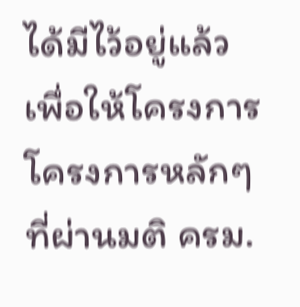ได้มีไว้อยู่แล้ว เพื่อให้โครงการโครงการหลักๆ ที่ผ่านมติ ครม.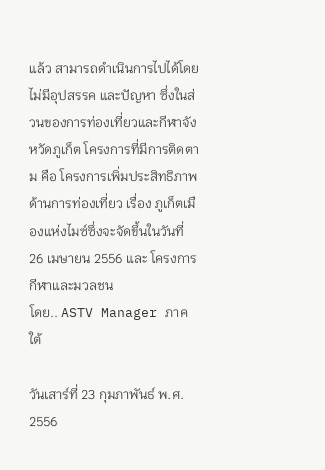แล้ว สามารถดำเนินการไปได้โดยไม่มีอุปสรรค และปัญหา ซึ่งในส่วนของการท่องเที่ยวและกีฬาจังหวัดภูเก็ต โครงการที่มีการติดตาม คือ โครงการเพิ่มประสิทธิภาพด้านการท่องเที่ยว เรื่อง ภูเก็ตเมืองแห่งไมซ์ซึ่งจะจัดขึ้นในวันที่ 26 เมษายน 2556 และ โครงการกีฬาและมวลชน
โดย.. ASTV Manager ภาคใต้

วันเสาร์ที่ 23 กุมภาพันธ์ พ.ศ. 2556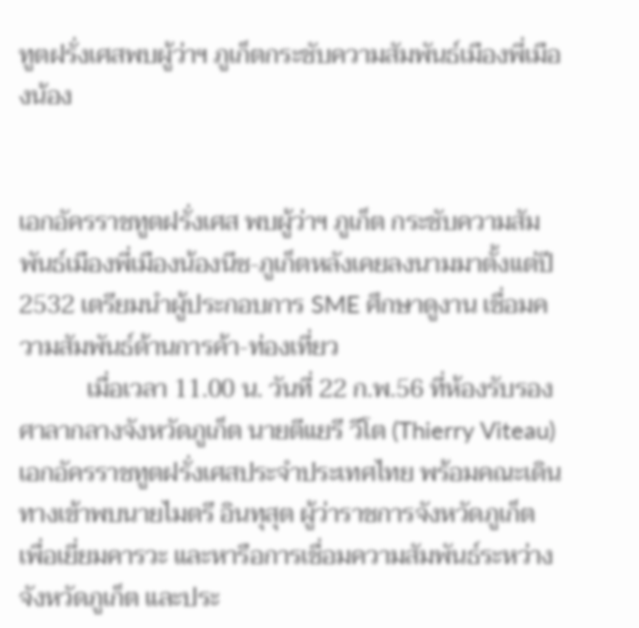ทูตฝรั่งเศสพบผู้ว่าฯ ภูเก็ตกระชับความสัมพันธ์เมืองพี่เมืองน้อง


เอกอัครราชทูตฝรั่งเศส พบผู้ว่าฯ ภูเก็ต กระชับความสัมพันธ์เมืองพี่เมืองน้องนีซ-ภูเก็ตหลังเคยลงนามมาตั้งแต่ปี 2532 เตรียมนำผู้ประกอบการ SME ศึกษาดูงาน เชื่อมความสัมพันธ์ด้านการค้า-ท่องเที่ยว
           เมื่อเวลา 11.00 น. วันที่ 22 ก.พ.56 ที่ห้องรับรองศาลากลางจังหวัดภูเก็ต นายตีแยรี วีโต (Thierry Viteau) เอกอัครราชทูตฝรั่งเศสประจำประเทศไทย พร้อมคณะเดินทางเข้าพบนายไมตรี อินทุสุต ผู้ว่าราชการจังหวัดภูเก็ต เพื่อเยี่ยมคารวะ และหารือการเชื่อมความสัมพันธ์ระหว่างจังหวัดภูเก็ต และประ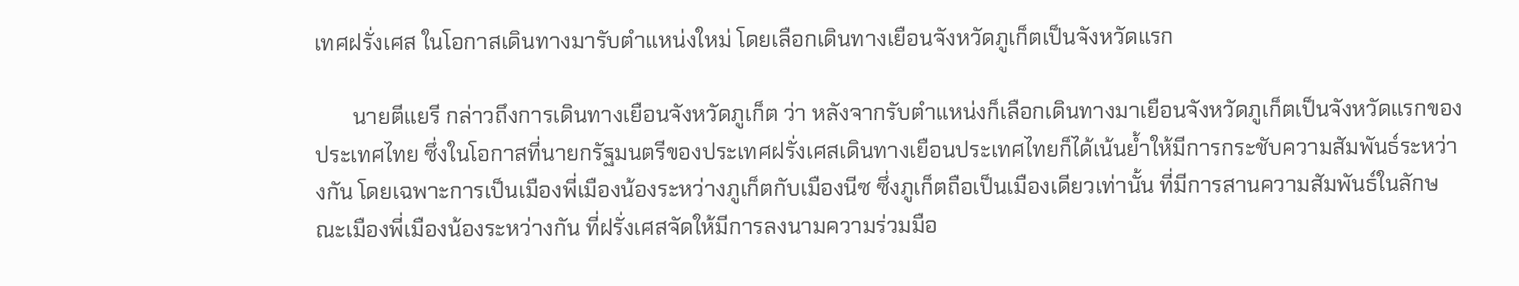เทศฝรั่งเศส ในโอกาสเดินทางมารับตำแหน่งใหม่ โดยเลือกเดินทางเยือนจังหวัดภูเก็ตเป็นจังหวัดแรก

       นายตีแยรี กล่าวถึงการเดินทางเยือนจังหวัดภูเก็ต ว่า หลังจากรับตำแหน่งก็เลือกเดินทางมาเยือนจังหวัดภูเก็ตเป็นจังหวัดแรกของประเทศไทย ซึ่งในโอกาสที่นายกรัฐมนตรีของประเทศฝรั่งเศสเดินทางเยือนประเทศไทยก็ได้เน้นย้ำให้มีการกระชับความสัมพันธ์ระหว่างกัน โดยเฉพาะการเป็นเมืองพี่เมืองน้องระหว่างภูเก็ตกับเมืองนีซ ซึ่งภูเก็ตถือเป็นเมืองเดียวเท่านั้น ที่มีการสานความสัมพันธ์ในลักษณะเมืองพี่เมืองน้องระหว่างกัน ที่ฝรั่งเศสจัดให้มีการลงนามความร่วมมือ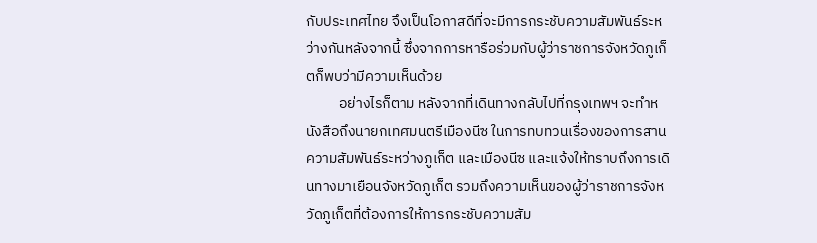กับประเทศไทย จึงเป็นโอกาสดีที่จะมีการกระชับความสัมพันธ์ระหว่างกันหลังจากนี้ ซึ่งจากการหารือร่วมกับผู้ว่าราชการจังหวัดภูเก็ตก็พบว่ามีความเห็นด้วย
          อย่างไรก็ตาม หลังจากที่เดินทางกลับไปที่กรุงเทพฯ จะทำหนังสือถึงนายกเทศมนตรีเมืองนีซ ในการทบทวนเรื่องของการสานความสัมพันธ์ระหว่างภูเก็ต และเมืองนีซ และแจ้งให้ทราบถึงการเดินทางมาเยือนจังหวัดภูเก็ต รวมถึงความเห็นของผู้ว่าราชการจังหวัดภูเก็ตที่ต้องการให้การกระชับความสัม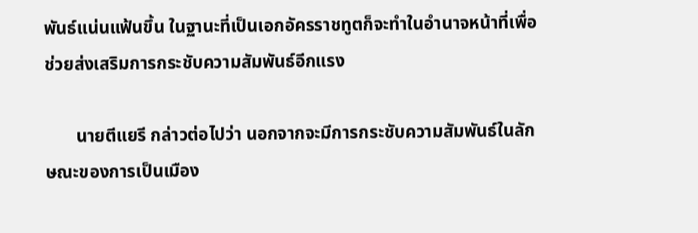พันธ์แน่นแฟ้นขึ้น ในฐานะที่เป็นเอกอัครราชทูตก็จะทำในอำนาจหน้าที่เพื่อช่วยส่งเสริมการกระชับความสัมพันธ์อีกแรง

       นายตีแยรี กล่าวต่อไปว่า นอกจากจะมีการกระชับความสัมพันธ์ในลักษณะของการเป็นเมือง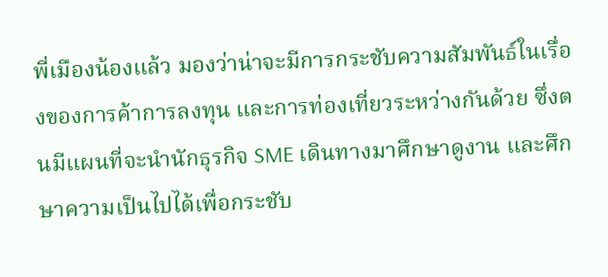พี่เมืองน้องแล้ว มองว่าน่าจะมีการกระชับความสัมพันธ์ในเรื่องของการค้าการลงทุน และการท่องเที่ยวระหว่างกันด้วย ซึ่งตนมีแผนที่จะนำนักธุรกิจ SME เดินทางมาศึกษาดูงาน และศึกษาความเป็นไปได้เพื่อกระชับ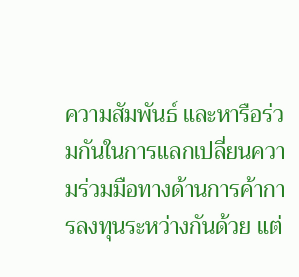ความสัมพันธ์ และหารือร่วมกันในการแลกเปลี่ยนความร่วมมือทางด้านการค้าการลงทุนระหว่างกันด้วย แต่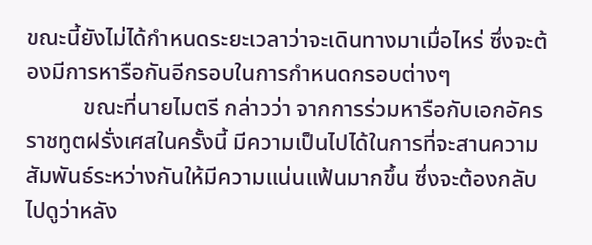ขณะนี้ยังไม่ได้กำหนดระยะเวลาว่าจะเดินทางมาเมื่อไหร่ ซึ่งจะต้องมีการหารือกันอีกรอบในการกำหนดกรอบต่างๆ
          ขณะที่นายไมตรี กล่าวว่า จากการร่วมหารือกับเอกอัครราชทูตฝรั่งเศสในครั้งนี้ มีความเป็นไปได้ในการที่จะสานความสัมพันธ์ระหว่างกันให้มีความแน่นแฟ้นมากขึ้น ซึ่งจะต้องกลับไปดูว่าหลัง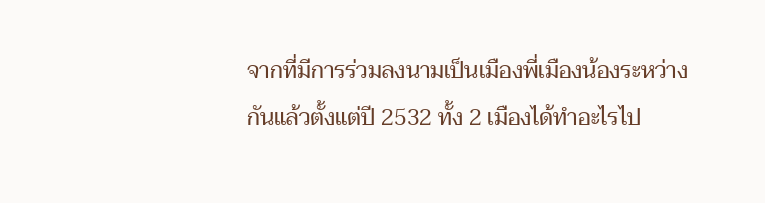จากที่มีการร่วมลงนามเป็นเมืองพี่เมืองน้องระหว่างกันแล้วตั้งแต่ปี 2532 ทั้ง 2 เมืองได้ทำอะไรไป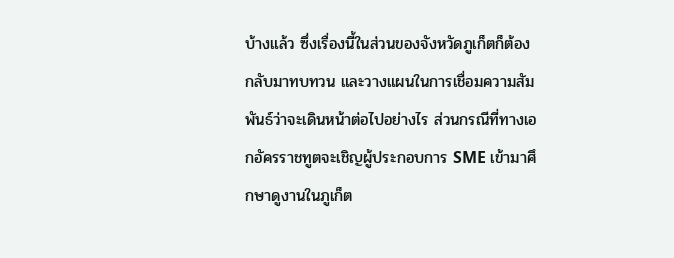บ้างแล้ว ซึ่งเรื่องนี้ในส่วนของจังหวัดภูเก็ตก็ต้องกลับมาทบทวน และวางแผนในการเชื่อมความสัมพันธ์ว่าจะเดินหน้าต่อไปอย่างไร ส่วนกรณีที่ทางเอกอัครราชทูตจะเชิญผู้ประกอบการ SME เข้ามาศึกษาดูงานในภูเก็ต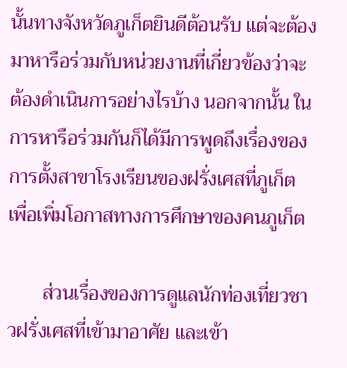นั้นทางจังหวัดภูเก็ตยินดีต้อนรับ แต่จะต้องมาหารือร่วมกับหน่วยงานที่เกี่ยวข้องว่าจะต้องดำเนินการอย่างไรบ้าง นอกจากนั้น ในการหารือร่วมกันก็ได้มีการพูดถึงเรื่องของการตั้งสาขาโรงเรียนของฝรั่งเศสที่ภูเก็ต เพื่อเพิ่มโอกาสทางการศึกษาของคนภูเก็ต

       ส่วนเรื่องของการดูแลนักท่องเที่ยวชาวฝรั่งเศสที่เข้ามาอาศัย และเข้า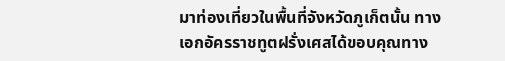มาท่องเที่ยวในพื้นที่จังหวัดภูเก็ตนั้น ทางเอกอัครราชทูตฝรั่งเศสได้ขอบคุณทาง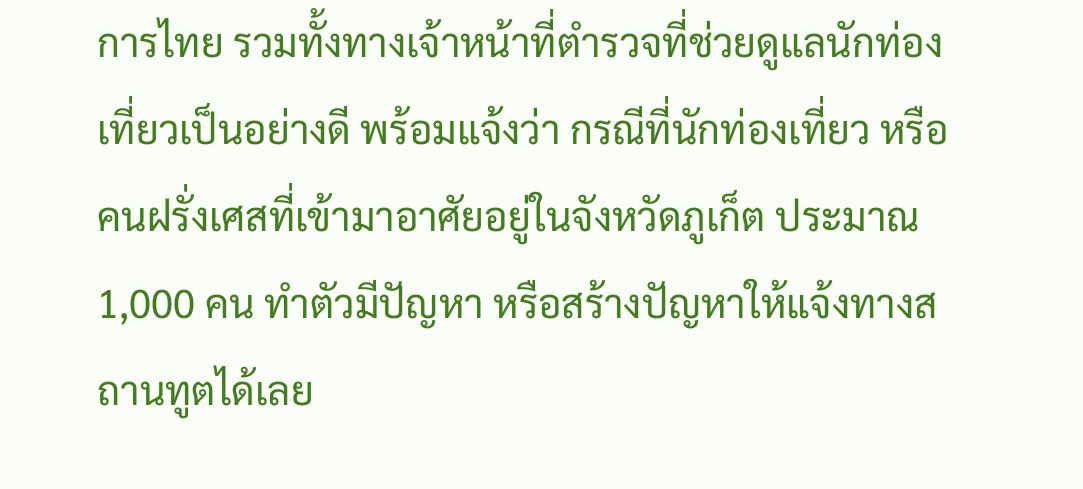การไทย รวมทั้งทางเจ้าหน้าที่ตำรวจที่ช่วยดูแลนักท่องเที่ยวเป็นอย่างดี พร้อมแจ้งว่า กรณีที่นักท่องเที่ยว หรือคนฝรั่งเศสที่เข้ามาอาศัยอยู่ในจังหวัดภูเก็ต ประมาณ 1,000 คน ทำตัวมีปัญหา หรือสร้างปัญหาให้แจ้งทางสถานทูตได้เลย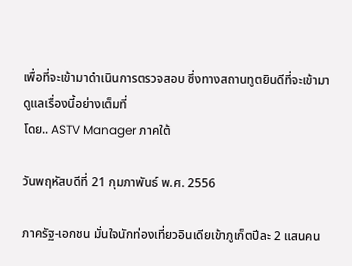เพื่อที่จะเข้ามาดำเนินการตรวจสอบ ซึ่งทางสถานทูตยินดีที่จะเข้ามาดูแลเรื่องนี้อย่างเต็มที่
โดย.. ASTV Manager ภาคใต้

วันพฤหัสบดีที่ 21 กุมภาพันธ์ พ.ศ. 2556

ภาครัฐ-เอกชน มั่นใจนักท่องเที่ยวอินเดียเข้าภูเก็ตปีละ 2 แสนคน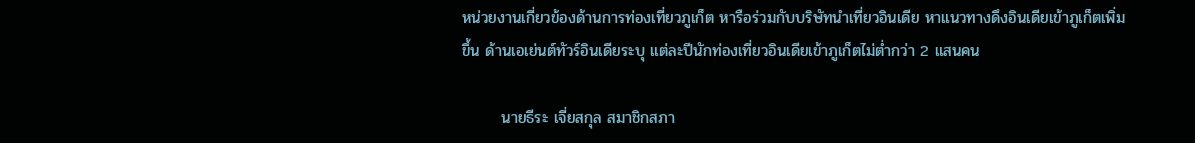หน่วยงานเกี่ยวข้องด้านการท่องเที่ยวภูเก็ต หารือร่วมกับบริษัทนำเที่ยวอินเดีย หาแนวทางดึงอินเดียเข้าภูเก็ตเพิ่มขึ้น ด้านเอเย่นต์ทัวร์อินเดียระบุ แต่ละปีนักท่องเที่ยวอินเดียเข้าภูเก็ตไม่ต่ำกว่า 2 แสนคน

       นายธีระ เจี่ยสกุล สมาชิกสภา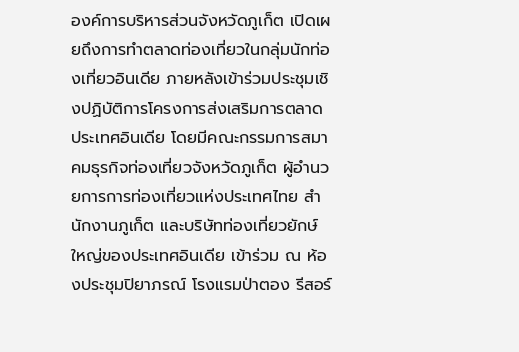องค์การบริหารส่วนจังหวัดภูเก็ต เปิดเผยถึงการทำตลาดท่องเที่ยวในกลุ่มนักท่องเที่ยวอินเดีย ภายหลังเข้าร่วมประชุมเชิงปฏิบัติการโครงการส่งเสริมการตลาดประเทศอินเดีย โดยมีคณะกรรมการสมาคมธุรกิจท่องเที่ยวจังหวัดภูเก็ต ผู้อำนวยการการท่องเที่ยวแห่งประเทศไทย สำนักงานภูเก็ต และบริษัทท่องเที่ยวยักษ์ใหญ่ของประเทศอินเดีย เข้าร่วม ณ ห้องประชุมปิยาภรณ์ โรงแรมป่าตอง รีสอร์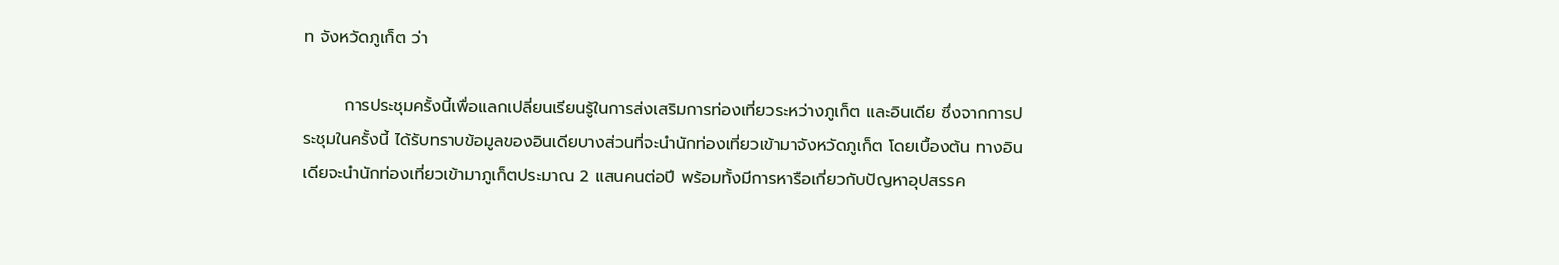ท จังหวัดภูเก็ต ว่า

       การประชุมครั้งนี้เพื่อแลกเปลี่ยนเรียนรู้ในการส่งเสริมการท่องเที่ยวระหว่างภูเก็ต และอินเดีย ซึ่งจากการประชุมในครั้งนี้ ได้รับทราบข้อมูลของอินเดียบางส่วนที่จะนำนักท่องเที่ยวเข้ามาจังหวัดภูเก็ต โดยเบื้องต้น ทางอินเดียจะนำนักท่องเที่ยวเข้ามาภูเก็ตประมาณ 2 แสนคนต่อปี พร้อมทั้งมีการหารือเกี่ยวกับปัญหาอุปสรรค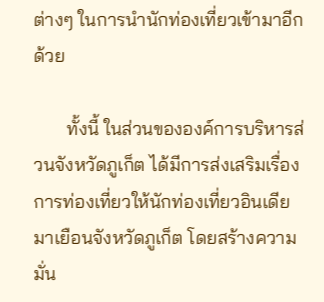ต่างๆ ในการนำนักท่องเที่ยวเข้ามาอีกด้วย

       ทั้งนี้ ในส่วนขององค์การบริหารส่วนจังหวัดภูเก็ต ได้มีการส่งเสริมเรื่องการท่องเที่ยวให้นักท่องเที่ยวอินเดียมาเยือนจังหวัดภูเก็ต โดยสร้างความมั่น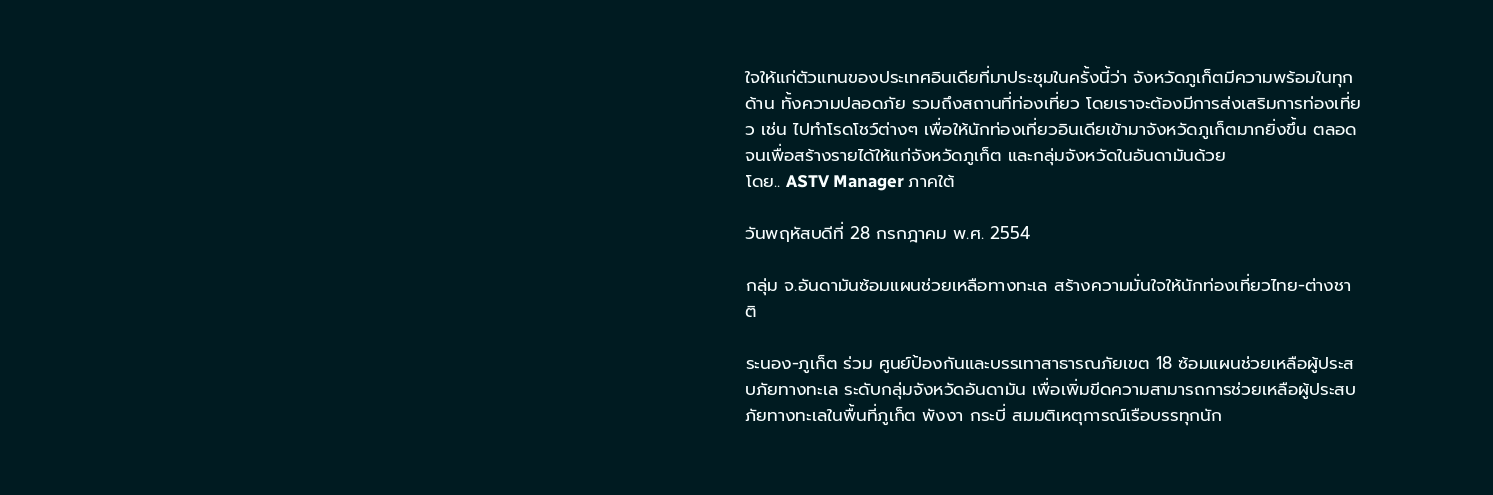ใจให้แก่ตัวแทนของประเทศอินเดียที่มาประชุมในครั้งนี้ว่า จังหวัดภูเก็ตมีความพร้อมในทุกด้าน ทั้งความปลอดภัย รวมถึงสถานที่ท่องเที่ยว โดยเราจะต้องมีการส่งเสริมการท่องเที่ยว เช่น ไปทำโรดโชว์ต่างๆ เพื่อให้นักท่องเที่ยวอินเดียเข้ามาจังหวัดภูเก็ตมากยิ่งขึ้น ตลอดจนเพื่อสร้างรายได้ให้แก่จังหวัดภูเก็ต และกลุ่มจังหวัดในอันดามันด้วย
โดย.. ASTV Manager ภาคใต้

วันพฤหัสบดีที่ 28 กรกฎาคม พ.ศ. 2554

กลุ่ม จ.อันดามันซ้อมแผนช่วยเหลือทางทะเล สร้างความมั่นใจให้นักท่องเที่ยวไทย-ต่างชาติ

ระนอง-ภูเก็ต ร่วม ศูนย์ป้องกันและบรรเทาสาธารณภัยเขต 18 ซ้อมแผนช่วยเหลือผู้ประสบภัยทางทะเล ระดับกลุ่มจังหวัดอันดามัน เพื่อเพิ่มขีดความสามารถการช่วยเหลือผู้ประสบภัยทางทะเลในพื้นที่ภูเก็ต พังงา กระบี่ สมมติเหตุการณ์เรือบรรทุกนัก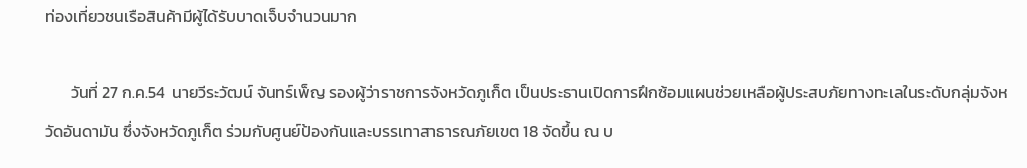ท่องเที่ยวชนเรือสินค้ามีผู้ได้รับบาดเจ็บจำนวนมาก

       วันที่ 27 ก.ค.54  นายวีระวัฒน์ จันทร์เพ็ญ รองผู้ว่าราชการจังหวัดภูเก็ต เป็นประธานเปิดการฝึกซ้อมแผนช่วยเหลือผู้ประสบภัยทางทะเลในระดับกลุ่มจังหวัดอันดามัน ซึ่งจังหวัดภูเก็ต ร่วมกับศูนย์ป้องกันและบรรเทาสาธารณภัยเขต 18 จัดขึ้น ณ บ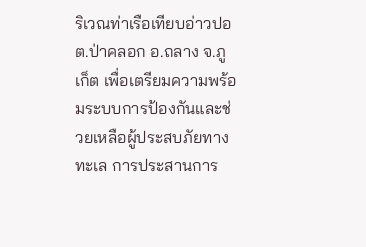ริเวณท่าเรือเทียบอ่าวปอ ต.ป่าคลอก อ.ถลาง จ.ภูเก็ต เพื่อเตรียมความพร้อมระบบการป้องกันและช่วยเหลือผู้ประสบภัยทางทะเล การประสานการ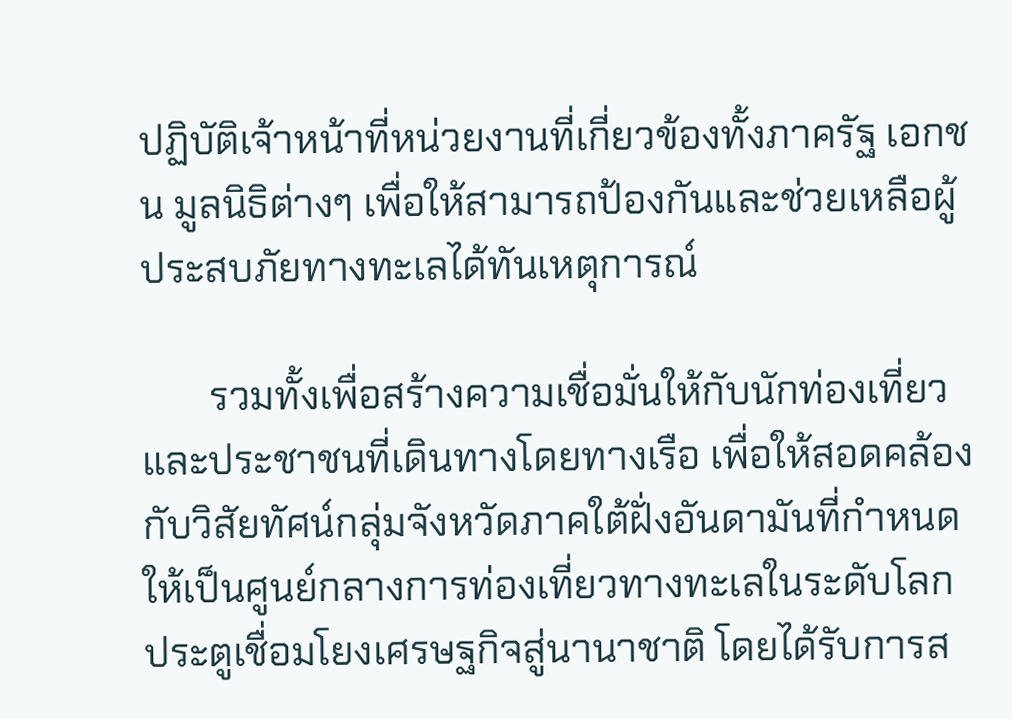ปฏิบัติเจ้าหน้าที่หน่วยงานที่เกี่ยวข้องทั้งภาครัฐ เอกชน มูลนิธิต่างๆ เพื่อให้สามารถป้องกันและช่วยเหลือผู้ประสบภัยทางทะเลได้ทันเหตุการณ์

       รวมทั้งเพื่อสร้างความเชื่อมั่นให้กับนักท่องเที่ยวและประชาชนที่เดินทางโดยทางเรือ เพื่อให้สอดคล้องกับวิสัยทัศน์กลุ่มจังหวัดภาคใต้ฝั่งอันดามันที่กำหนดให้เป็นศูนย์กลางการท่องเที่ยวทางทะเลในระดับโลกประตูเชื่อมโยงเศรษฐกิจสู่นานาชาติ โดยได้รับการส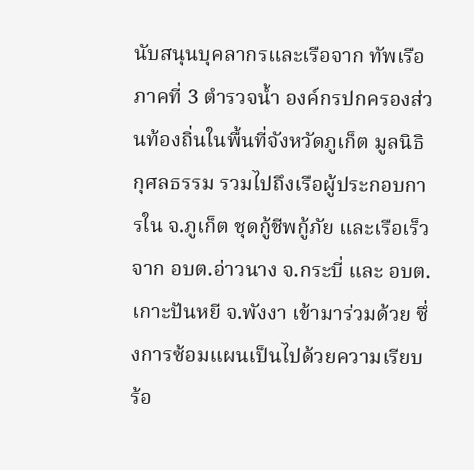นับสนุนบุคลากรและเรือจาก ทัพเรือภาคที่ 3 ตำรวจน้ำ องค์กรปกครองส่วนท้องถิ่นในพื้นที่จังหวัดภูเก็ต มูลนิธิกุศลธรรม รวมไปถึงเรือผู้ประกอบการใน จ.ภูเก็ต ชุดกู้ชีพกู้ภัย และเรือเร็วจาก อบต.อ่าวนาง จ.กระบี่ และ อบต.เกาะปันหยี จ.พังงา เข้ามาร่วมด้วย ซึ่งการซ้อมแผนเป็นไปด้วยความเรียบร้อ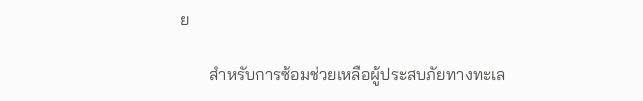ย

       สำหรับการซ้อมช่วยเหลือผู้ประสบภัยทางทะเล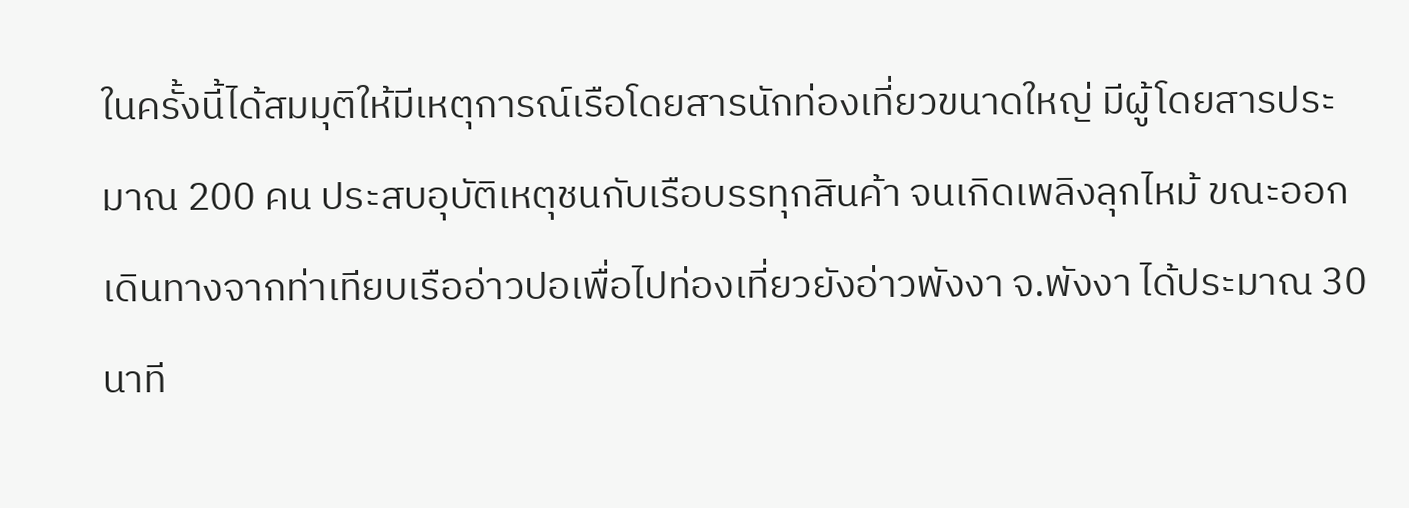ในครั้งนี้ได้สมมุติให้มีเหตุการณ์เรือโดยสารนักท่องเที่ยวขนาดใหญ่ มีผู้โดยสารประมาณ 200 คน ประสบอุบัติเหตุชนกับเรือบรรทุกสินค้า จนเกิดเพลิงลุกไหม้ ขณะออกเดินทางจากท่าเทียบเรืออ่าวปอเพื่อไปท่องเที่ยวยังอ่าวพังงา จ.พังงา ได้ประมาณ 30 นาที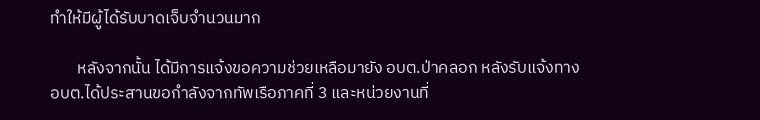ทำให้มีผู้ได้รับบาดเจ็บจำนวนมาก

       หลังจากนั้น ได้มีการแจ้งขอความช่วยเหลือมายัง อบต.ป่าคลอก หลังรับแจ้งทาง อบต.ได้ประสานขอกำลังจากทัพเรือภาคที่ 3 และหน่วยงานที่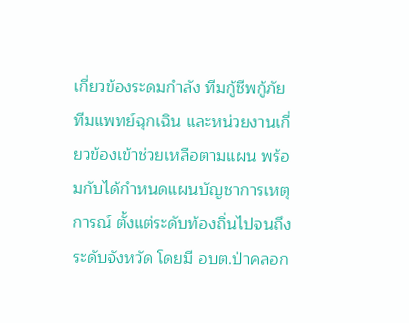เกี่ยวข้องระดมกำลัง ทีมกู้ชีพกู้ภัย ทีมแพทย์ฉุกเฉิน และหน่วยงานเกี่ยวข้องเข้าช่วยเหลือตามแผน พร้อมกับได้กำหนดแผนบัญชาการเหตุการณ์ ตั้งแต่ระดับท้องถิ่นไปจนถึงระดับจังหวัด โดยมี อบต.ป่าคลอก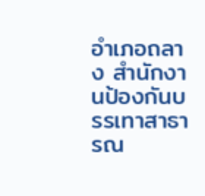อำเภอถลาง สำนักงานป้องกันบรรเทาสาธารณ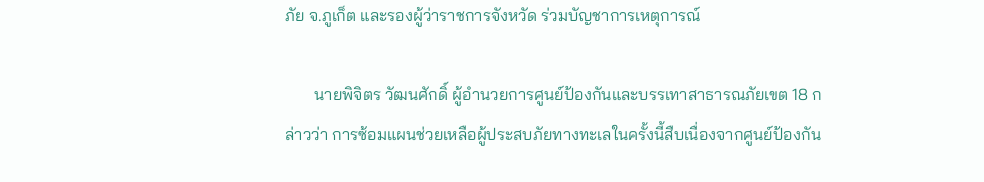ภัย จ.ภูเก็ต และรองผู้ว่าราชการจังหวัด ร่วมบัญชาการเหตุการณ์

       นายพิจิตร วัฒนศักดิ์ ผู้อำนวยการศูนย์ป้องกันและบรรเทาสาธารณภัยเขต 18 กล่าวว่า การซ้อมแผนช่วยเหลือผู้ประสบภัยทางทะเลในครั้งนี้สืบเนื่องจากศูนย์ป้องกัน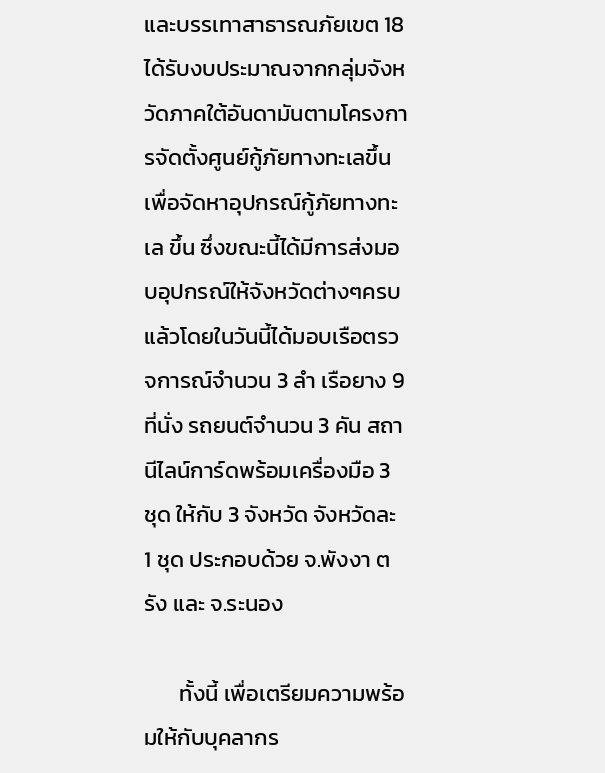และบรรเทาสาธารณภัยเขต 18 ได้รับงบประมาณจากกลุ่มจังหวัดภาคใต้อันดามันตามโครงการจัดตั้งศูนย์กู้ภัยทางทะเลขึ้น เพื่อจัดหาอุปกรณ์กู้ภัยทางทะเล ขึ้น ซึ่งขณะนี้ได้มีการส่งมอบอุปกรณ์ให้จังหวัดต่างๆครบแล้วโดยในวันนี้ได้มอบเรือตรวจการณ์จำนวน 3 ลำ เรือยาง 9 ที่นั่ง รถยนต์จำนวน 3 คัน สถานีไลน์การ์ดพร้อมเครื่องมือ 3 ชุด ให้กับ 3 จังหวัด จังหวัดละ 1 ชุด ประกอบด้วย จ.พังงา ตรัง และ จ.ระนอง

       ทั้งนี้ เพื่อเตรียมความพร้อมให้กับบุคลากร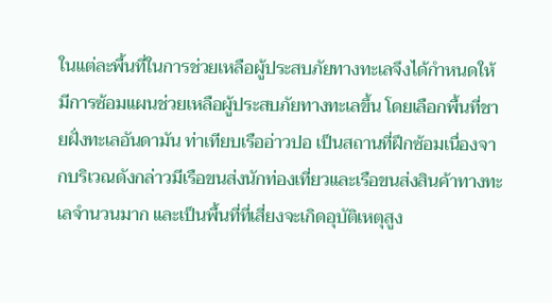ในแต่ละพื้นที่ในการช่วยเหลือผู้ประสบภัยทางทะเลจึงได้กำหนดให้มีการซ้อมแผนช่วยเหลือผู้ประสบภัยทางทะเลขึ้น โดยเลือกพื้นที่ชายฝั่งทะเลอันดามัน ท่าเทียบเรืออ่าวปอ เป็นสถานที่ฝึกซ้อมเนื่องจากบริเวณดังกล่าวมีเรือขนส่งนักท่องเที่ยวและเรือขนส่งสินค้าทางทะเลจำนวนมาก และเป็นพื้นที่ที่เสี่ยงจะเกิดอุบัติเหตุสูง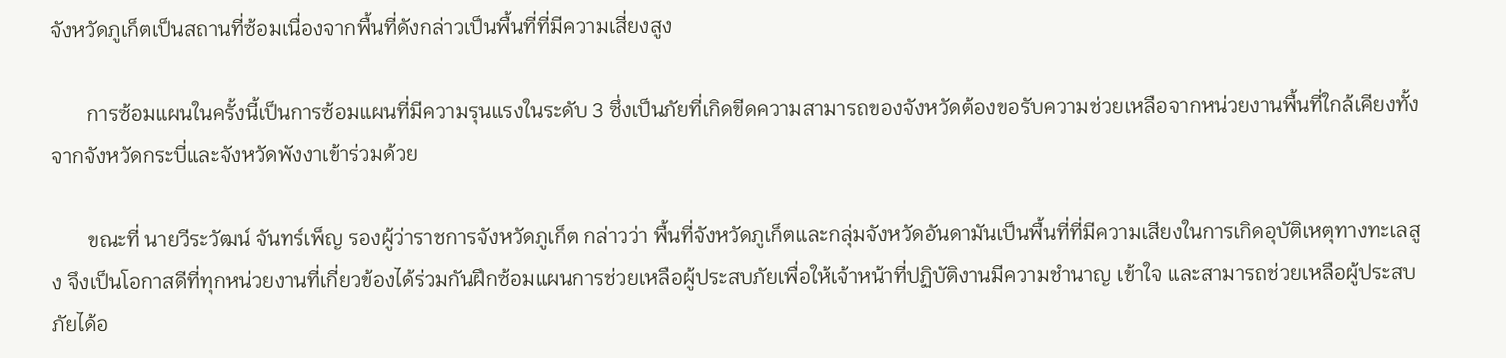จังหวัดภูเก็ตเป็นสถานที่ซ้อมเนื่องจากพื้นที่ดังกล่าวเป็นพื้นที่ที่มีความเสี่ยงสูง

       การซ้อมแผนในครั้งนี้เป็นการซ้อมแผนที่มีความรุนแรงในระดับ 3 ซึ่งเป็นภัยที่เกิดขีดความสามารถของจังหวัดต้องขอรับความช่วยเหลือจากหน่วยงานพื้นที่ใกล้เคียงทั้งจากจังหวัดกระบี่และจังหวัดพังงาเข้าร่วมด้วย

       ขณะที่ นายวีระวัฒน์ จันทร์เพ็ญ รองผู้ว่าราชการจังหวัดภูเก็ต กล่าวว่า พื้นที่จังหวัดภูเก็ตและกลุ่มจังหวัดอันดามันเป็นพื้นที่ที่มีความเสียงในการเกิดอุบัติเหตุทางทะเลสูง จึงเป็นโอกาสดีที่ทุกหน่วยงานที่เกี่ยวข้องได้ร่วมกันฝึกซ้อมแผนการช่วยเหลือผู้ประสบภัยเพื่อให้เจ้าหน้าที่ปฏิบัติงานมีความชำนาญ เข้าใจ และสามารถช่วยเหลือผู้ประสบภัยได้อ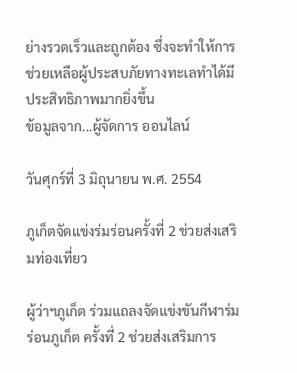ย่างรวดเร็วและถูกต้อง ซึ่งจะทำให้การช่วยเหลือผู้ประสบภัยทางทะเลทำได้มีประสิทธิภาพมากยิ่งขึ้น
ข้อมูลจาก...ผู้จัดการ ออนไลน์

วันศุกร์ที่ 3 มิถุนายน พ.ศ. 2554

ภูเก็ตจัดแข่งร่มร่อนครั้งที่ 2 ช่วยส่งเสริมท่องเที่ยว

ผู้ว่าฯภูเก็ต ร่วมแถลงจัดแข่งขันกีฬาร่มร่อนภูเก็ต ครั้งที่ 2 ช่วยส่งเสริมการ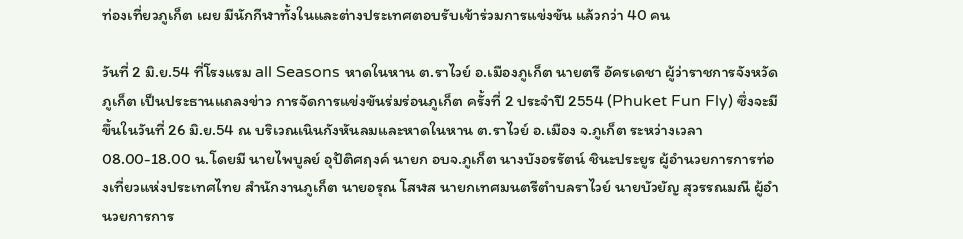ท่องเที่ยวภูเก็ต เผย มีนักกีฬาทั้งในและต่างประเทศตอบรับเข้าร่วมการแข่งขัน แล้วกว่า 40 คน

วันที่ 2 มิ.ย.54 ที่โรงแรม all Seasons หาดในหาน ต.ราไวย์ อ.เมืองภูเก็ต นายตรี อัครเดชา ผู้ว่าราชการจังหวัดภูเก็ต เป็นประธานแถลงข่าว การจัดการแข่งขันร่มร่อนภูเก็ต ครั้งที่ 2 ประจำปี 2554 (Phuket Fun Fly) ซึ่งจะมีขึ้นในวันที่ 26 มิ.ย.54 ณ บริเวณเนินกังหันลมและหาดในหาน ต.ราไวย์ อ.เมือง จ.ภูเก็ต ระหว่างเวลา 08.00-18.00 น.โดยมี นายไพบูลย์ อุปัติศฤงค์ นายก อบจ.ภูเก็ต นางบังอรรัตน์ ชินะประยูร ผู้อำนวยการการท่องเที่ยวแห่งประเทศไทย สำนักงานภูเก็ต นายอรุณ โสฬส นายกเทศมนตรีตำบลราไวย์ นายบัวยัญ สุวรรณมณี ผู้อำนวยการการ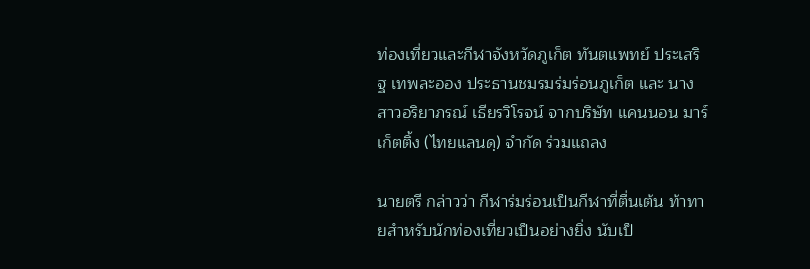ท่องเที่ยวและกีฬาจังหวัดภูเก็ต ทันตแพทย์ ประเสริฐ เทพละออง ประธานชมรมร่มร่อนภูเก็ต และ นางสาวอริยาภรณ์ เธียรวิโรจน์ จากบริษัท แคนนอน มาร์เก็ตติ้ง (ไทยแลนดฺ) จำกัด ร่วมแถลง

นายตรี กล่าวว่า กีฬาร่มร่อนเป็นกีฬาที่ตื่นเต้น ท้าทายสำหรับนักท่องเที่ยวเป็นอย่างยิ่ง นับเป็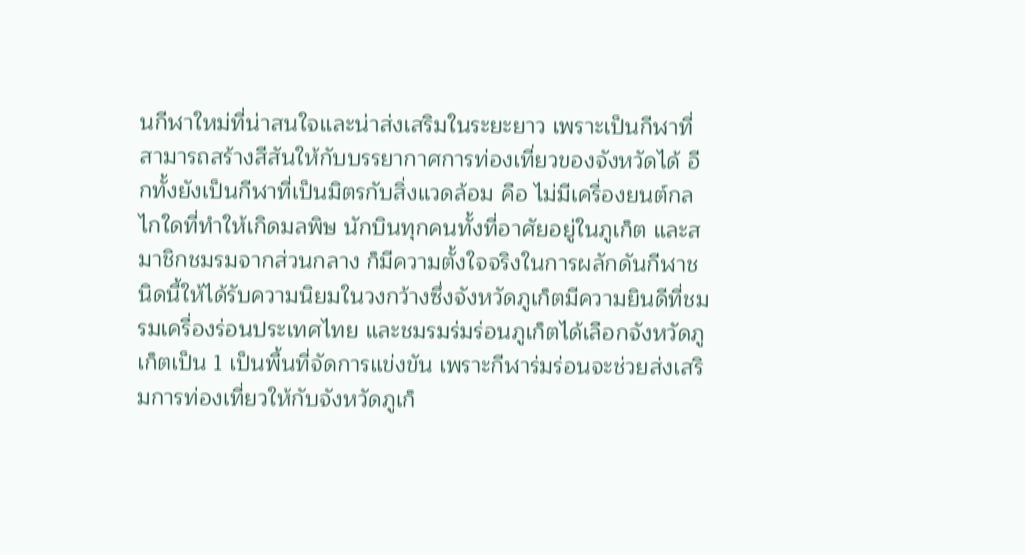นกีฬาใหม่ที่น่าสนใจและน่าส่งเสริมในระยะยาว เพราะเป็นกีฬาที่สามารถสร้างสีสันให้กับบรรยากาศการท่องเที่ยวของจังหวัดได้ อีกทั้งยังเป็นกีฬาที่เป็นมิตรกับสิ่งแวดล้อม คือ ไม่มีเครื่องยนต์กลไกใดที่ทำให้เกิดมลพิษ นักบินทุกคนทั้งที่อาศัยอยู่ในภูเก็ต และสมาชิกชมรมจากส่วนกลาง ก็มีความตั้งใจจริงในการผลักดันกีฬาชนิดนี้ให้ได้รับความนิยมในวงกว้างซึ่งจังหวัดภูเก็ตมีความยินดีที่ชมรมเครื่องร่อนประเทศไทย และชมรมร่มร่อนภูเก็ตได้เลือกจังหวัดภูเก็ตเป็น 1 เป็นพื้นที่จัดการแข่งขัน เพราะกีฬาร่มร่อนจะช่วยส่งเสริมการท่องเที่ยวให้กับจังหวัดภูเก็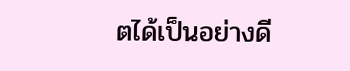ตได้เป็นอย่างดี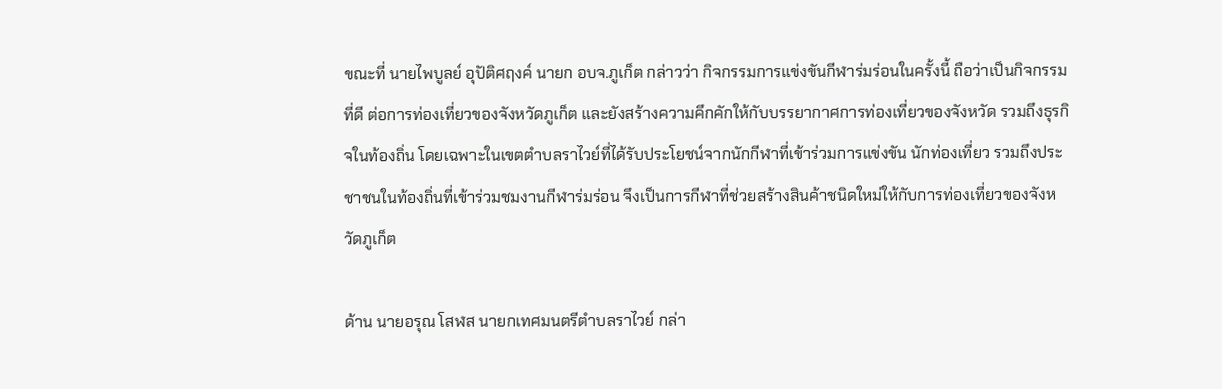ขณะที่ นายไพบูลย์ อุปัติศฤงค์ นายก อบจ.ภูเก็ต กล่าวว่า กิจกรรมการแข่งขันกีฬาร่มร่อนในครั้งนี้ ถือว่าเป็นกิจกรรมที่ดี ต่อการท่องเที่ยวของจังหวัดภูเก็ต และยังสร้างความคึกคักให้กับบรรยากาศการท่องเที่ยวของจังหวัด รวมถึงธุรกิจในท้องถิ่น โดยเฉพาะในเขตตำบลราไวย์ที่ได้รับประโยชน์จากนักกีฬาที่เข้าร่วมการแข่งขัน นักท่องเที่ยว รวมถึงประชาชนในท้องถิ่นที่เข้าร่วมชมงานกีฬาร่มร่อน จึงเป็นการกีฬาที่ช่วยสร้างสินค้าชนิดใหม่ให้กับการท่องเที่ยวของจังหวัดภูเก็ต

ด้าน นายอรุณ โสฬส นายกเทศมนตรีตำบลราไวย์ กล่า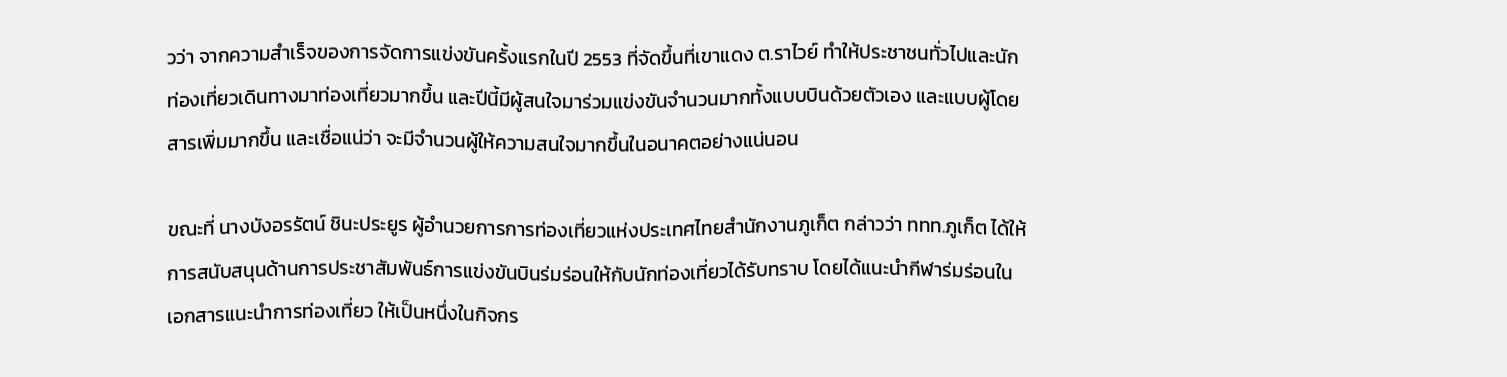วว่า จากความสำเร็จของการจัดการแข่งขันครั้งแรกในปี 2553 ที่จัดขึ้นที่เขาแดง ต.ราไวย์ ทำให้ประชาชนทั่วไปและนักท่องเที่ยวเดินทางมาท่องเที่ยวมากขึ้น และปีนี้มีผู้สนใจมาร่วมแข่งขันจำนวนมากทั้งแบบบินด้วยตัวเอง และแบบผู้โดยสารเพิ่มมากขึ้น และเชื่อแน่ว่า จะมีจำนวนผู้ให้ความสนใจมากขึ้นในอนาคตอย่างแน่นอน

ขณะที่ นางบังอรรัตน์ ชินะประยูร ผู้อำนวยการการท่องเที่ยวแห่งประเทศไทยสำนักงานภูเก็ต กล่าวว่า ททท.ภูเก็ต ได้ให้การสนับสนุนด้านการประชาสัมพันธ์การแข่งขันบินร่มร่อนให้กับนักท่องเที่ยวได้รับทราบ โดยได้แนะนำกีฬาร่มร่อนในเอกสารแนะนำการท่องเที่ยว ให้เป็นหนึ่งในกิจกร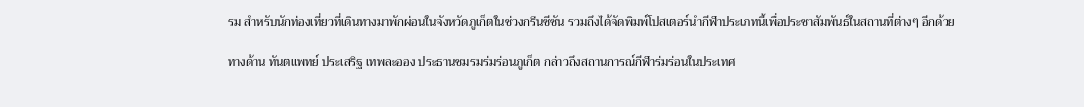รม สำหรับนักท่องเที่ยวที่เดินทางมาพักผ่อนในจังหวัดภูเก็ตในช่วงกรีนซีซัน รวมถึงได้จัดพิมพ์โปสเตอร์นำกีฬาประเภทนี้เพื่อประชาสัมพันธ์ในสถานที่ต่างๆ อีกด้วย

ทางด้าน ทันตแพทย์ ประเสริฐ เทพละออง ประธานชมรมร่มร่อนภูเก็ต กล่าวถึงสถานการณ์กีฬาร่มร่อนในประเทศ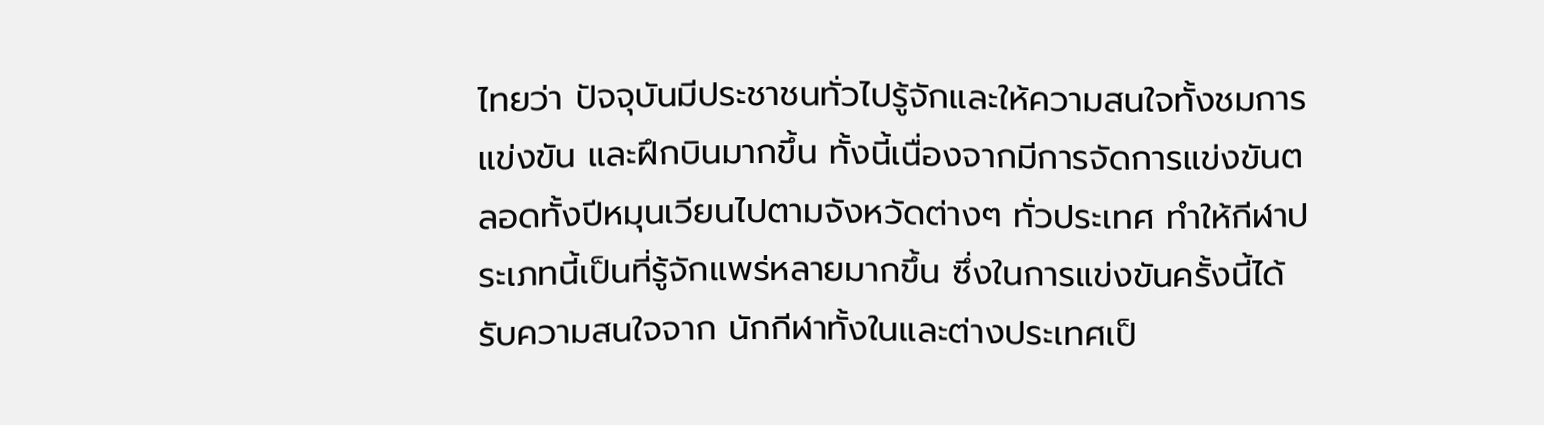ไทยว่า ปัจจุบันมีประชาชนทั่วไปรู้จักและให้ความสนใจทั้งชมการแข่งขัน และฝึกบินมากขึ้น ทั้งนี้เนื่องจากมีการจัดการแข่งขันตลอดทั้งปีหมุนเวียนไปตามจังหวัดต่างๆ ทั่วประเทศ ทำให้กีฬาประเภทนี้เป็นที่รู้จักแพร่หลายมากขึ้น ซึ่งในการแข่งขันครั้งนี้ได้รับความสนใจจาก นักกีฬาทั้งในและต่างประเทศเป็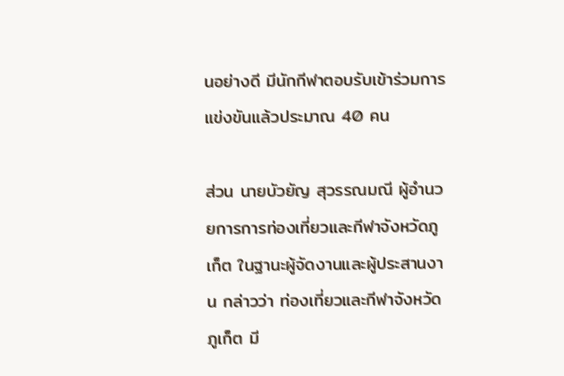นอย่างดี มีนักกีฬาตอบรับเข้าร่วมการแข่งขันแล้วประมาณ 40 คน

ส่วน นายบัวยัญ สุวรรณมณี ผู้อำนวยการการท่องเที่ยวและกีฬาจังหวัดภูเก็ต ในฐานะผู้จัดงานและผู้ประสานงาน กล่าวว่า ท่องเที่ยวและกีฬาจังหวัดภูเก็ต มี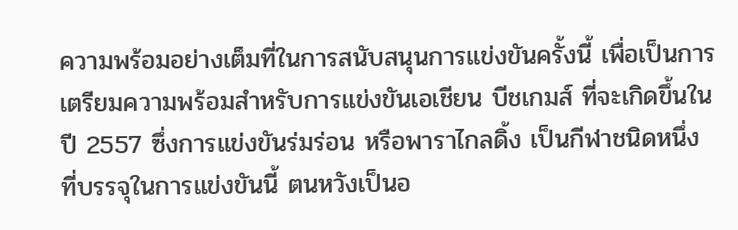ความพร้อมอย่างเต็มที่ในการสนับสนุนการแข่งขันครั้งนี้ เพื่อเป็นการเตรียมความพร้อมสำหรับการแข่งขันเอเชียน บีชเกมส์ ที่จะเกิดขึ้นในปี 2557 ซึ่งการแข่งขันร่มร่อน หรือพาราไกลดิ้ง เป็นกีฬาชนิดหนึ่ง ที่บรรจุในการแข่งขันนี้ ตนหวังเป็นอ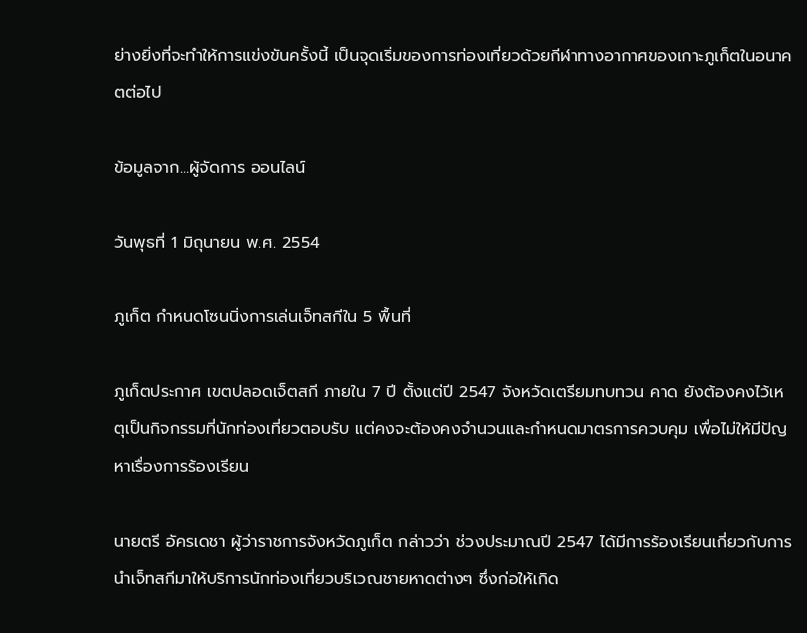ย่างยิ่งที่จะทำให้การแข่งขันครั้งนี้ เป็นจุดเริ่มของการท่องเที่ยวด้วยกีฬาทางอากาศของเกาะภูเก็ตในอนาคตต่อไป

ข้อมูลจาก...ผู้จัดการ ออนไลน์

วันพุธที่ 1 มิถุนายน พ.ศ. 2554

ภูเก็ต กำหนดโซนนิ่งการเล่นเจ็ทสกีใน 5 พื้นที่

ภูเก็ตประกาศ เขตปลอดเจ็ตสกี ภายใน 7 ปี ตั้งแต่ปี 2547 จังหวัดเตรียมทบทวน คาด ยังต้องคงไว้เหตุเป็นกิจกรรมที่นักท่องเที่ยวตอบรับ แต่คงจะต้องคงจำนวนและกำหนดมาตรการควบคุม เพื่อไม่ให้มีปัญหาเรื่องการร้องเรียน

นายตรี อัครเดชา ผู้ว่าราชการจังหวัดภูเก็ต กล่าวว่า ช่วงประมาณปี 2547 ได้มีการร้องเรียนเกี่ยวกับการนำเจ็ทสกีมาให้บริการนักท่องเที่ยวบริเวณชายหาดต่างๆ ซึ่งก่อให้เกิด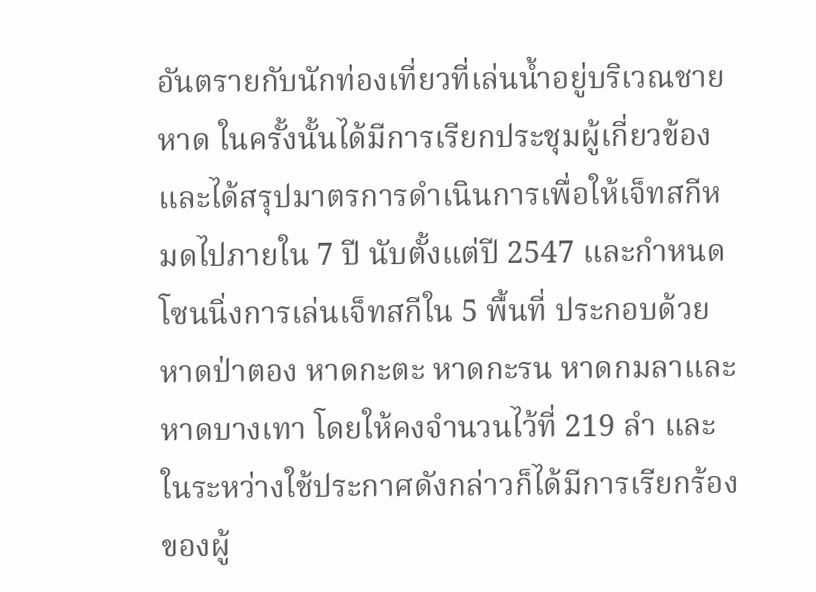อันตรายกับนักท่องเที่ยวที่เล่นน้ำอยู่บริเวณชายหาด ในครั้งนั้นได้มีการเรียกประชุมผู้เกี่ยวข้อง และได้สรุปมาตรการดำเนินการเพื่อให้เจ็ทสกีหมดไปภายใน 7 ปี นับตั้งแต่ปี 2547 และกำหนดโซนนิ่งการเล่นเจ็ทสกีใน 5 พื้นที่ ประกอบด้วย หาดป่าตอง หาดกะตะ หาดกะรน หาดกมลาและหาดบางเทา โดยให้คงจำนวนไว้ที่ 219 ลำ และในระหว่างใช้ประกาศดังกล่าวก็ได้มีการเรียกร้องของผู้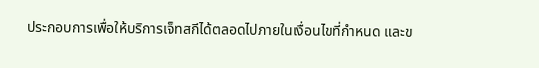ประกอบการเพื่อให้บริการเจ็ทสกีได้ตลอดไปภายในเงื่อนไขที่กำหนด และข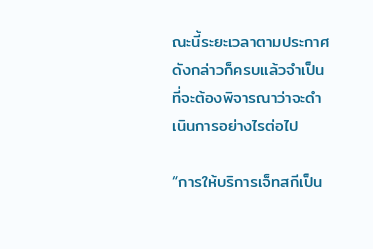ณะนี้ระยะเวลาตามประกาศดังกล่าวก็ครบแล้วจำเป็นที่จะต้องพิจารณาว่าจะดำเนินการอย่างไรต่อไป

“การให้บริการเจ็ทสกีเป็น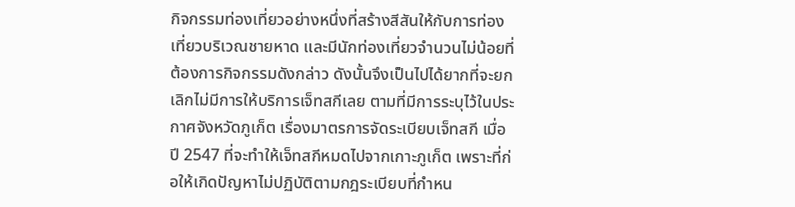กิจกรรมท่องเที่ยวอย่างหนึ่งที่สร้างสีสันให้กับการท่องเที่ยวบริเวณชายหาด และมีนักท่องเที่ยวจำนวนไม่น้อยที่ต้องการกิจกรรมดังกล่าว ดังนั้นจึงเป็นไปได้ยากที่จะยกเลิกไม่มีการให้บริการเจ็ทสกีเลย ตามที่มีการระบุไว้ในประกาศจังหวัดภูเก็ต เรื่องมาตรการจัดระเบียบเจ็ทสกี เมื่อปี 2547 ที่จะทำให้เจ็ทสกีหมดไปจากเกาะภูเก็ต เพราะที่ก่อให้เกิดปัญหาไม่ปฏิบัติตามกฎระเบียบที่กำหน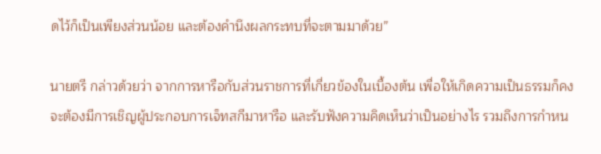ดไว้ก็เป็นเพียงส่วนน้อย และต้องคำนึงผลกระทบที่จะตามมาด้วย”

นายตรี กล่าวด้วยว่า จากการหารือกับส่วนราชการที่เกี่ยวข้องในเบื้องต้น เพื่อให้เกิดความเป็นธรรมก็คงจะต้องมีการเชิญผู้ประกอบการเจ็ทสกีมาหารือ และรับฟังความคิดเห็นว่าเป็นอย่างไร รวมถึงการกำหน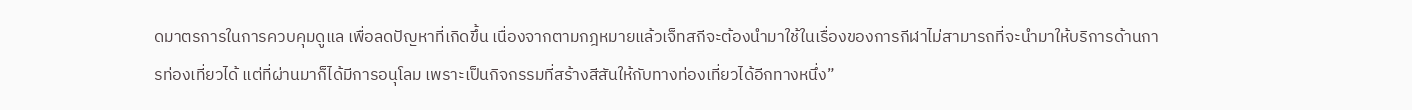ดมาตรการในการควบคุมดูแล เพื่อลดปัญหาที่เกิดขึ้น เนื่องจากตามกฎหมายแล้วเจ็ทสกีจะต้องนำมาใช้ในเรื่องของการกีฬาไม่สามารถที่จะนำมาให้บริการด้านการท่องเที่ยวได้ แต่ที่ผ่านมาก็ได้มีการอนุโลม เพราะเป็นกิจกรรมที่สร้างสีสันให้กับทางท่องเที่ยวได้อีกทางหนึ่ง”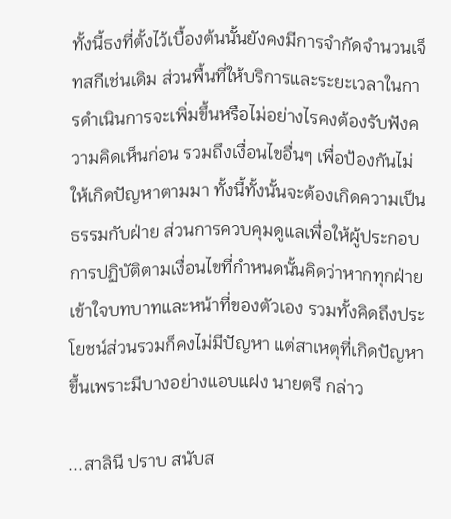ทั้งนี้ธงที่ตั้งไว้เบื้องต้นนั้นยังคงมีการจำกัดจำนวนเจ็ทสกีเช่นเดิม ส่วนพื้นที่ให้บริการและระยะเวลาในการดำเนินการจะเพิ่มขึ้นหรือไม่อย่างไรคงต้องรับฟังความคิดเห็นก่อน รวมถึงเงื่อนไขอื่นๆ เพื่อป้องกันไม่ให้เกิดปัญหาตามมา ทั้งนี้ทั้งนั้นจะต้องเกิดความเป็นธรรมกับฝ่าย ส่วนการควบคุมดูแลเพื่อให้ผู้ประกอบการปฏิบัติตามเงื่อนไขที่กำหนดนั้นคิดว่าหากทุกฝ่ายเข้าใจบทบาทและหน้าที่ของตัวเอง รวมทั้งคิดถึงประโยชน์ส่วนรวมก็คงไม่มีปัญหา แต่สาเหตุที่เกิดปัญหาขึ้นเพราะมีบางอย่างแอบแฝง นายตรี กล่าว

...สาลินี ปราบ สนับส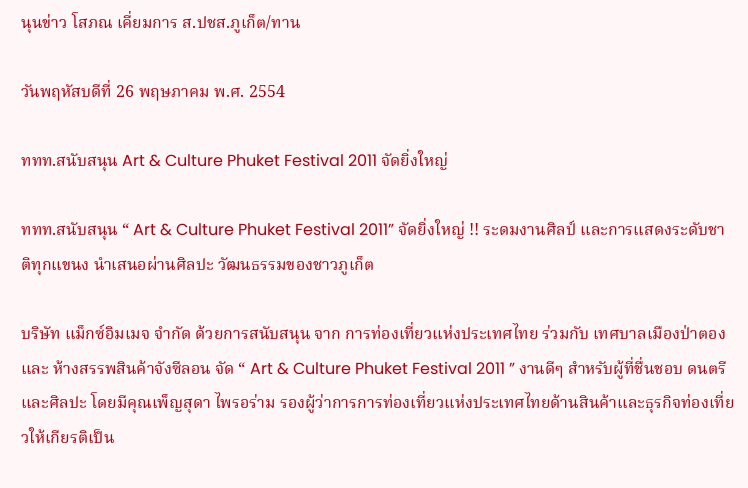นุนข่าว โสภณ เคี่ยมการ ส.ปชส.ภูเก็ต/ทาน

วันพฤหัสบดีที่ 26 พฤษภาคม พ.ศ. 2554

ททท.สนับสนุน Art & Culture Phuket Festival 2011 จัดยิ่งใหญ่

ททท.สนับสนุน “ Art & Culture Phuket Festival 2011” จัดยิ่งใหญ่ !! ระดมงานศิลป์ และการแสดงระดับชาติทุกแขนง นำเสนอผ่านศิลปะ วัฒนธรรมของชาวภูเก็ต

บริษัท แม็กซ์อิมเมจ จำกัด ด้วยการสนับสนุน จาก การท่องเที่ยวแห่งประเทศไทย ร่วมกับ เทศบาลเมืองป่าตอง และ ห้างสรรพสินค้าจังซีลอน จัด “ Art & Culture Phuket Festival 2011 ” งานดีๆ สำหรับผู้ที่ชื่นชอบ ดนตรีและศิลปะ โดยมีคุณเพ็ญสุดา ไพรอร่าม รองผู้ว่าการการท่องเที่ยวแห่งประเทศไทยด้านสินค้าและธุรกิจท่องเที่ยวให้เกียรติเป็น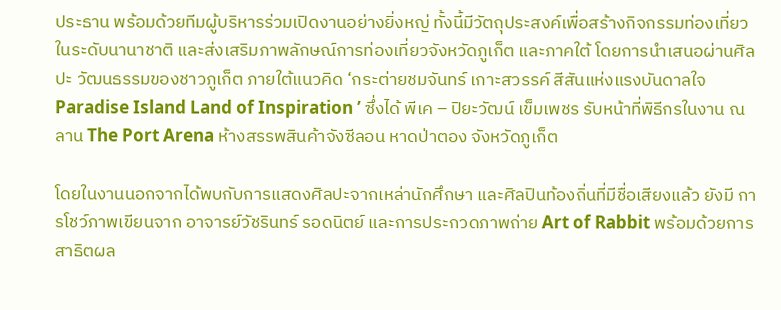ประธาน พร้อมด้วยทีมผู้บริหารร่วมเปิดงานอย่างยิ่งหญ่ ทั้งนี้มีวัตถุประสงค์เพื่อสร้างกิจกรรมท่องเที่ยวในระดับนานาชาติ และส่งเสริมภาพลักษณ์การท่องเที่ยวจังหวัดภูเก็ต และภาคใต้ โดยการนำเสนอผ่านศิลปะ วัฒนธรรมของชาวภูเก็ต ภายใต้แนวคิด ‘กระต่ายชมจันทร์ เกาะสวรรค์ สีสันแห่งแรงบันดาลใจ Paradise Island Land of Inspiration ’ ซึ่งได้ พีเค – ปิยะวัฒน์ เข็มเพชร รับหน้าที่พิธีกรในงาน ณ ลาน The Port Arena ห้างสรรพสินค้าจังซีลอน หาดป่าตอง จังหวัดภูเก็ต

โดยในงานนอกจากได้พบกับการแสดงศิลปะจากเหล่านักศึกษา และศิลปินท้องถิ่นที่มีชื่อเสียงแล้ว ยังมี การโชว์ภาพเขียนจาก อาจารย์วัชรินทร์ รอดนิตย์ และการประกวดภาพถ่าย Art of Rabbit พร้อมด้วยการสาธิตผล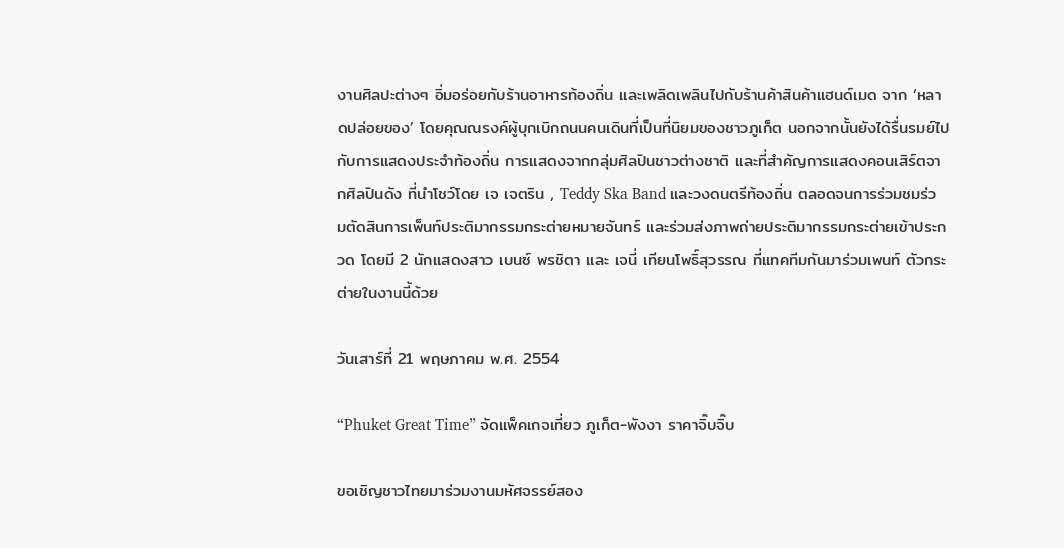งานศิลปะต่างๆ อิ่มอร่อยกับร้านอาหารท้องถิ่น และเพลิดเพลินไปกับร้านค้าสินค้าแฮนด์เมด จาก ‘หลาดปล่อยของ’ โดยคุณณรงค์ผู้บุกเบิกถนนคนเดินที่เป็นที่นิยมของชาวภูเก็ต นอกจากนั้นยังได้รื่นรมย์ไปกับการแสดงประจำท้องถิ่น การแสดงจากกลุ่มศิลปินชาวต่างชาติ และที่สำคัญการแสดงคอนเสิร์ตจากศิลปินดัง ที่นำโชว์โดย เจ เจตริน , Teddy Ska Band และวงดนตรีท้องถิ่น ตลอดจนการร่วมชมร่วมตัดสินการเพ็นท์ประติมากรรมกระต่ายหมายจันทร์ และร่วมส่งภาพถ่ายประติมากรรมกระต่ายเข้าประกวด โดยมี 2 นักแสดงสาว เบนซ์ พรชิตา และ เจนี่ เทียนโพธิ์สุวรรณ ที่แทคทีมกันมาร่วมเพนท์ ตัวกระต่ายในงานนี้ด้วย

วันเสาร์ที่ 21 พฤษภาคม พ.ศ. 2554

“Phuket Great Time” จัดแพ็คเกจเที่ยว ภูเก็ต-พังงา ราคาจิ๊บจิ๊บ

ขอเชิญชาวไทยมาร่วมงานมหัศจรรย์สอง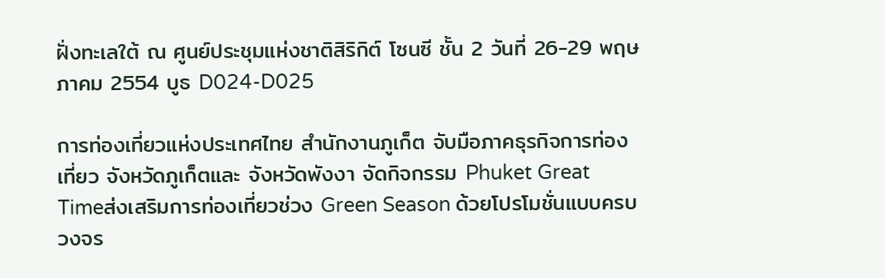ฝั่งทะเลใต้ ณ ศูนย์ประชุมแห่งชาติสิริกิต์ โซนซี ชั้น 2 วันที่ 26-29 พฤษภาคม 2554 บูธ D024-D025

การท่องเที่ยวแห่งประเทศไทย สำนักงานภูเก็ต จับมือภาคธุรกิจการท่องเที่ยว จังหวัดภูเก็ตและ จังหวัดพังงา จัดกิจกรรม Phuket Great Timeส่งเสริมการท่องเที่ยวช่วง Green Season ด้วยโปรโมชั่นแบบครบวงจร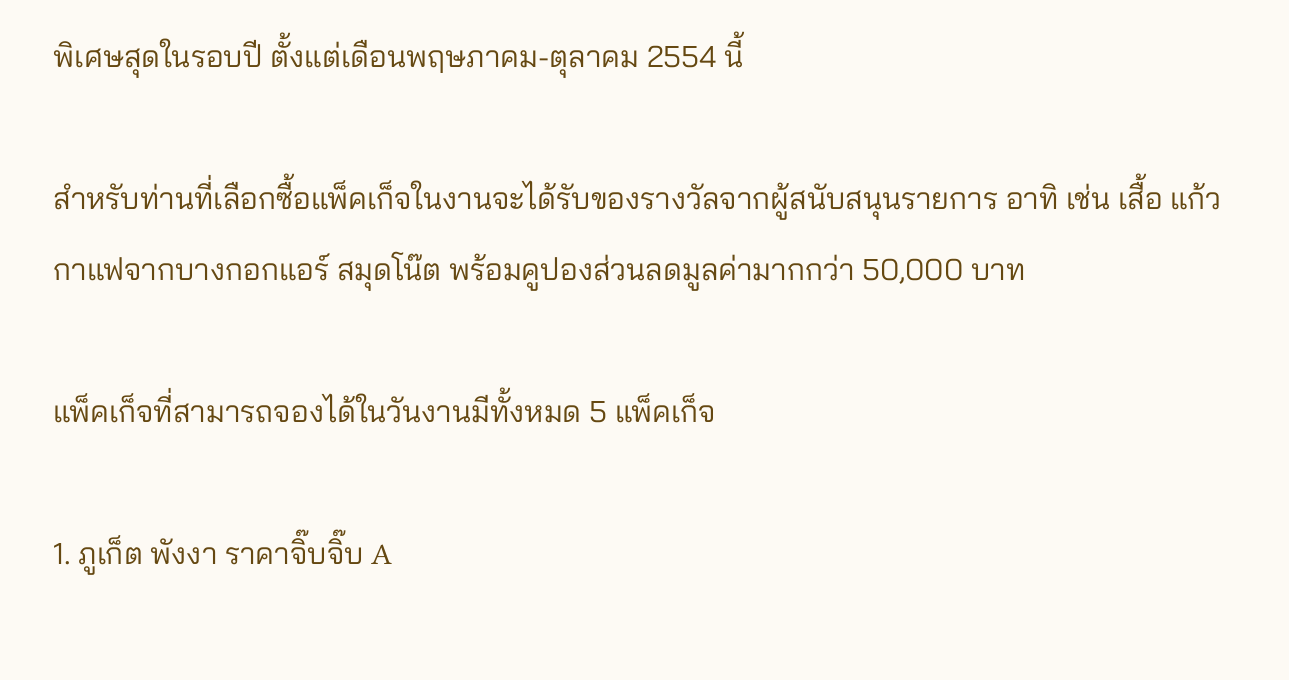พิเศษสุดในรอบปี ตั้งแต่เดือนพฤษภาคม-ตุลาคม 2554 นี้

สำหรับท่านที่เลือกซื้อแพ็คเก็จในงานจะได้รับของรางวัลจากผู้สนับสนุนรายการ อาทิ เช่น เสื้อ แก้วกาแฟจากบางกอกแอร์ สมุดโน๊ต พร้อมคูปองส่วนลดมูลค่ามากกว่า 50,000 บาท

แพ็คเก็จที่สามารถจองได้ในวันงานมีทั้งหมด 5 แพ็คเก็จ

1. ภูเก็ต พังงา ราคาจิ๊บจิ๊บ A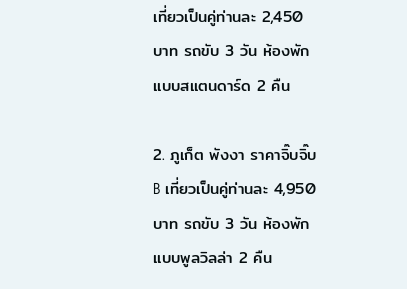เที่ยวเป็นคู่ท่านละ 2,450 บาท รถขับ 3 วัน ห้องพักแบบสแตนดาร์ด 2 คืน

2. ภูเก็ต พังงา ราคาจิ๊บจิ๊บ B เที่ยวเป็นคู่ท่านละ 4,950 บาท รถขับ 3 วัน ห้องพักแบบพูลวิลล่า 2 คืน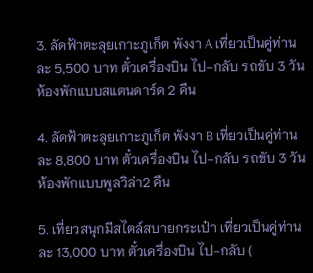3. ลัดฟ้าตะลุยเกาะภูเก็ต พังงา A เที่ยวเป็นคู่ท่านละ 5,500 บาท ตั๋วเครื่องบิน ไป-กลับ รถขับ 3 วัน ห้องพักแบบสแตนดาร์ด 2 คืน

4. ลัดฟ้าตะลุยเกาะภูเก็ต พังงา B เที่ยวเป็นคู่ท่านละ 8,800 บาท ตั๋วเครื่องบิน ไป-กลับ รถขับ 3 วัน ห้องพักแบบพูลวิล่า2 คืน

5. เที่ยวสนุกมีสไตล์สบายกระเป๋า เที่ยวเป็นคู่ท่านละ 13,000 บาท ตั๋วเครื่องบิน ไป-กลับ (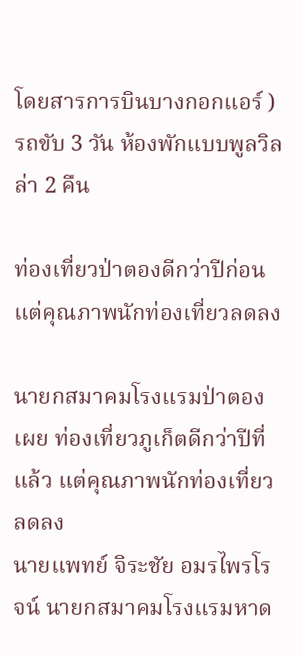โดยสารการบินบางกอกแอร์ ) รถขับ 3 วัน ห้องพักแบบพูลวิลล่า 2 คืน

ท่องเที่ยวป่าตองดีกว่าปีก่อน แต่คุณภาพนักท่องเที่ยวลดลง

นายกสมาคมโรงแรมป่าตอง เผย ท่องเที่ยวภูเก็ตดีกว่าปีที่แล้ว แต่คุณภาพนักท่องเที่ยวลดลง
นายแพทย์ จิระชัย อมรไพรโรจน์ นายกสมาคมโรงแรมหาด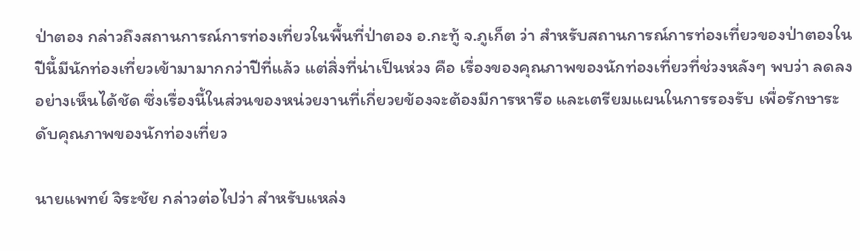ป่าตอง กล่าวถึงสถานการณ์การท่องเที่ยวในพื้นที่ป่าตอง อ.กะทู้ จ.ภูเก็ต ว่า สำหรับสถานการณ์การท่องเที่ยวของป่าตองในปีนี้มีนักท่องเที่ยวเข้ามามากกว่าปีที่แล้ว แต่สิ่งที่น่าเป็นห่วง คือ เรื่องของคุณภาพของนักท่องเที่ยวที่ช่วงหลังๆ พบว่า ลดลงอย่างเห็นได้ชัด ซึ่งเรื่องนี้ในส่วนของหน่วยงานที่เกี่ยวยข้องจะต้องมีการหารือ และเตรียมแผนในการรองรับ เพื่อรักษาระดับคุณภาพของนักท่องเที่ยว

นายแพทย์ จิระชัย กล่าวต่อไปว่า สำหรับแหล่ง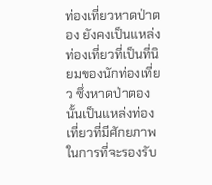ท่องเที่ยวหาดป่าตอง ยังคงเป็นแหล่งท่องเที่ยวที่เป็นที่นิยมของนักท่องเที่ยว ซึ่งหาดป่าตองนั้นเป็นแหล่งท่องเที่ยวที่มีศักยภาพในการที่จะรองรับ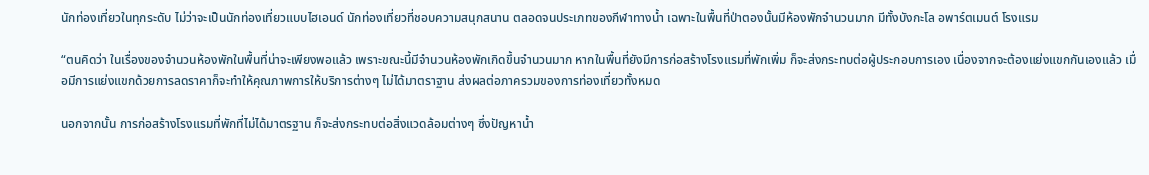นักท่องเที่ยวในทุกระดับ ไม่ว่าจะเป็นนักท่องเที่ยวแบบไฮเอนด์ นักท่องเที่ยวที่ชอบความสนุกสนาน ตลอดจนประเภทของกีฬาทางน้ำ เฉพาะในพื้นที่ป่าตองนั้นมีห้องพักจำนวนมาก มีทั้งบังกะโล อพาร์ตเมนต์ โรงแรม

“ตนคิดว่า ในเรื่องของจำนวนห้องพักในพื้นที่น่าจะเพียงพอแล้ว เพราะขณะนี้มีจำนวนห้องพักเกิดขึ้นจำนวนมาก หากในพื้นที่ยังมีการก่อสร้างโรงแรมที่พักเพิ่ม ก็จะส่งกระทบต่อผู้ประกอบการเอง เนื่องจากจะต้องแย่งแขกกันเองแล้ว เมื่อมีการแย่งแขกด้วยการลดราคาก็จะทำให้คุณภาพการให้บริการต่างๆ ไม่ได้มาตราฐาน ส่งผลต่อภาครวมของการท่องเที่ยวทั้งหมด

นอกจากนั้น การก่อสร้างโรงแรมที่พักที่ไม่ได้มาตรฐาน ก็จะส่งกระทบต่อสิ่งแวดล้อมต่างๆ ซึ่งปัญหาน้ำ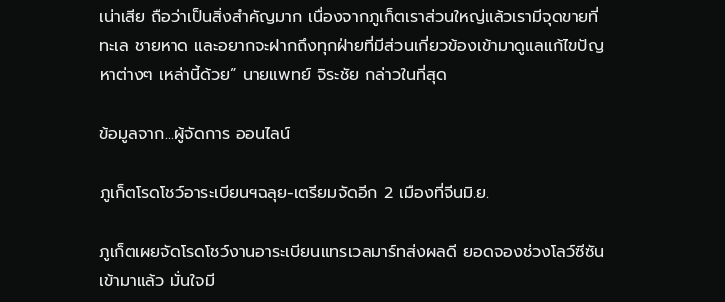เน่าเสีย ถือว่าเป็นสิ่งสำคัญมาก เนื่องจากภูเก็ตเราส่วนใหญ่แล้วเรามีจุดขายที่ทะเล ชายหาด และอยากจะฝากถึงทุกฝ่ายที่มีส่วนเกี่ยวข้องเข้ามาดูแลแก้ไขปัญหาต่างๆ เหล่านี้ด้วย” นายแพทย์ จิระชัย กล่าวในที่สุด

ข้อมูลจาก...ผู้จัดการ ออนไลน์

ภูเก็ตโรดโชว์อาระเบียนฯฉลุย-เตรียมจัดอีก 2 เมืองที่จีนมิ.ย.

ภูเก็ตเผยจัดโรดโชว์งานอาระเบียนแทรเวลมาร์ทส่งผลดี ยอดจองช่วงโลว์ซีซันเข้ามาแล้ว มั่นใจมี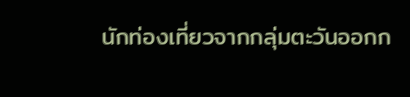นักท่องเที่ยวจากกลุ่มตะวันออกก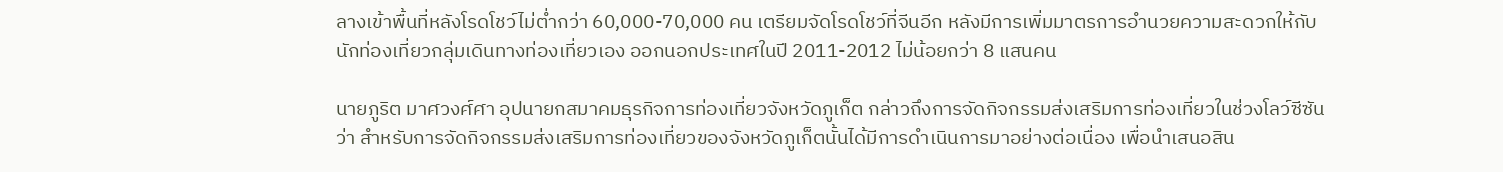ลางเข้าพื้นที่หลังโรดโชว์ไม่ต่ำกว่า 60,000-70,000 คน เตรียมจัดโรดโชว์ที่จีนอีก หลังมีการเพิ่มมาตรการอำนวยความสะดวกให้กับนักท่องเที่ยวกลุ่มเดินทางท่องเที่ยวเอง ออกนอกประเทศในปี 2011-2012 ไม่น้อยกว่า 8 แสนคน

นายภูริต มาศวงศ์ศา อุปนายกสมาคมธุรกิจการท่องเที่ยวจังหวัดภูเก็ต กล่าวถึงการจัดกิจกรรมส่งเสริมการท่องเที่ยวในช่วงโลว์ซีซัน ว่า สำหรับการจัดกิจกรรมส่งเสริมการท่องเที่ยวของจังหวัดภูเก็ตนั้นได้มีการดำเนินการมาอย่างต่อเนื่อง เพื่อนำเสนอสิน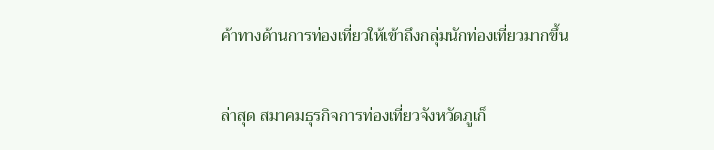ค้าทางด้านการท่องเที่ยวให้เข้าถึงกลุ่มนักท่องเที่ยวมากขึ้น

ล่าสุด สมาคมธุรกิจการท่องเที่ยวจังหวัดภูเก็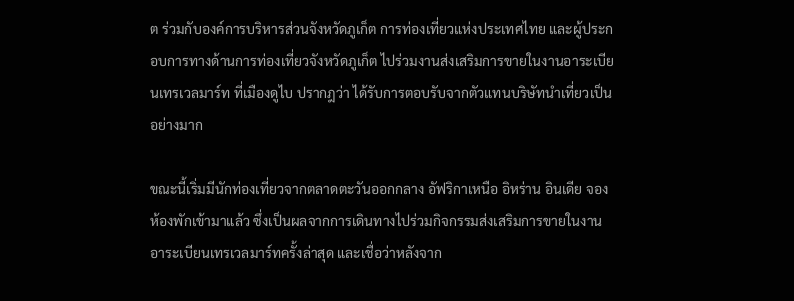ต ร่วมกับองค์การบริหารส่วนจังหวัดภูเก็ต การท่องเที่ยวแห่งประเทศไทย และผู้ประกอบการทางด้านการท่องเที่ยวจังหวัดภูเก็ต ไปร่วมงานส่งเสริมการขายในงานอาระเบียนเทรเวลมาร์ท ที่เมืองดูไบ ปรากฎว่า ได้รับการตอบรับจากตัวแทนบริษัทนำเที่ยวเป็นอย่างมาก

ขณะนี้เริ่มมีนักท่องเที่ยวจากตลาดตะวันออกกลาง อัฟริกาเหนือ อิหร่าน อินเดีย จองห้องพักเข้ามาแล้ว ซึ่งเป็นผลจากการเดินทางไปร่วมกิจกรรมส่งเสริมการขายในงานอาระเบียนเทรเวลมาร์ทครั้งล่าสุด และเชื่อว่าหลังจาก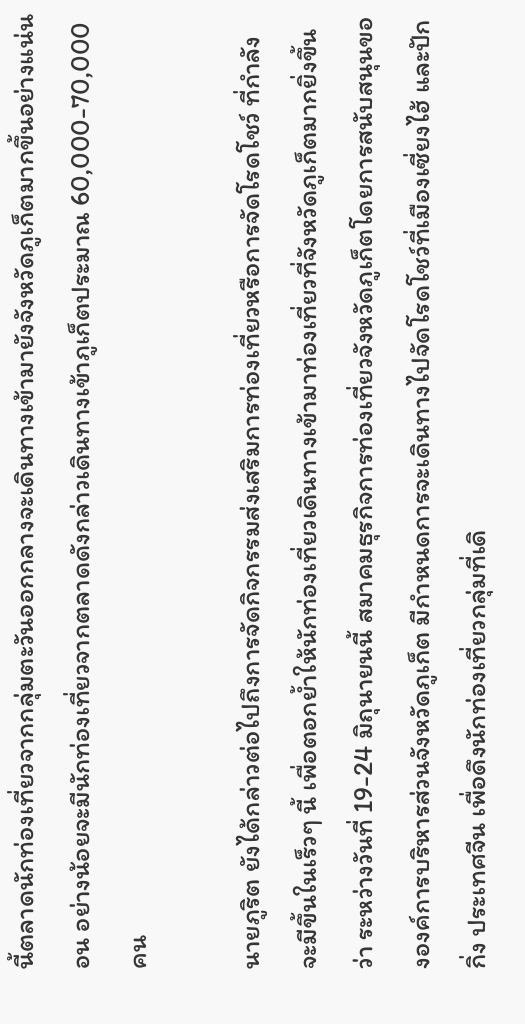นี้ตลาดนักท่องเที่ยวจากกลุ่มตะวันออกกลางจะเดินทางเข้ามายังจังหวัดภูเก็ตมากขึ้นอย่างแน่นอน อย่างน้อยจะมีนักท่องเที่ยวจากตลาดดังกล่าวเดินทางเข้าภูเก็ตประมาณ 60,000-70,000 คน

นายภูริต ยังได้กล่าวต่อไปถึงการจัดกิจกรรมส่งเสริมการท่องเที่ยวหรือการจัดโรดโชว์ ที่กำลังจะมีขึ้นในเร็วๆ นี้ เพื่อตอกย้ำให้นักท่องเที่ยวเดินทางเข้ามาท่องเที่ยวที่จังหวัดภูเก็ตมากยิ่งขึ้น ว่า ระหว่างวันที่ 19-24 มิถุนายนนี้ สมาคมธุรกิจการท่องเที่ยวจังหวัดภูเก็ตโดยการสนับสนุนขององค์การบริหารส่วนจังหวัดภูเก็ต มีกำหนดการจะเดินทางไปจัดโรดโชว์ที่เมืองเซี่ยงไฮ้ และปักกิ่ง ประเทศจีน เพื่อดึงนักท่องเที่ยวกลุ่มที่เดิ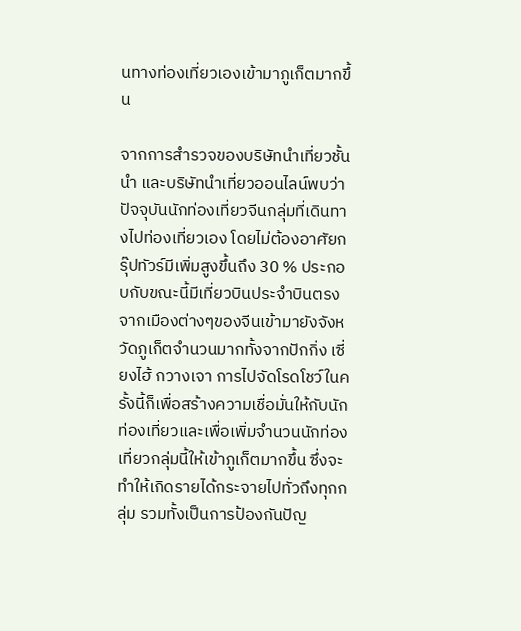นทางท่องเที่ยวเองเข้ามาภูเก็ตมากขึ้น

จากการสำรวจของบริษัทนำเที่ยวชั้นนำ และบริษัทนำเที่ยวออนไลน์พบว่าปัจจุบันนักท่องเที่ยวจีนกลุ่มที่เดินทางไปท่องเที่ยวเอง โดยไม่ต้องอาศัยกรุ๊ปทัวร์มีเพิ่มสูงขึ้นถึง 30 % ประกอบกับขณะนี้มีเที่ยวบินประจำบินตรงจากเมืองต่างๆของจีนเข้ามายังจังหวัดภูเก็ตจำนวนมากทั้งจากปักกิ่ง เซี่ยงไฮ้ กวางเจา การไปจัดโรดโชว์ในครั้งนี้ก็เพื่อสร้างความเชื่อมั่นให้กับนักท่องเที่ยวและเพื่อเพิ่มจำนวนนักท่องเที่ยวกลุ่มนี้ให้เข้าภูเก็ตมากขึ้น ซึ่งจะทำให้เกิดรายได้กระจายไปทั่วถึงทุกกลุ่ม รวมทั้งเป็นการป้องกันปัญ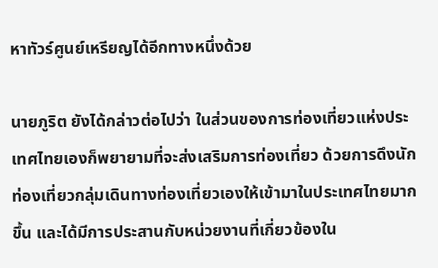หาทัวร์ศูนย์เหรียญได้อีกทางหนึ่งด้วย

นายภูริต ยังได้กล่าวต่อไปว่า ในส่วนของการท่องเที่ยวแห่งประเทศไทยเองก็พยายามที่จะส่งเสริมการท่องเที่ยว ด้วยการดึงนักท่องเที่ยวกลุ่มเดินทางท่องเที่ยวเองให้เข้ามาในประเทศไทยมากขึ้น และได้มีการประสานกับหน่วยงานที่เกี่ยวข้องใน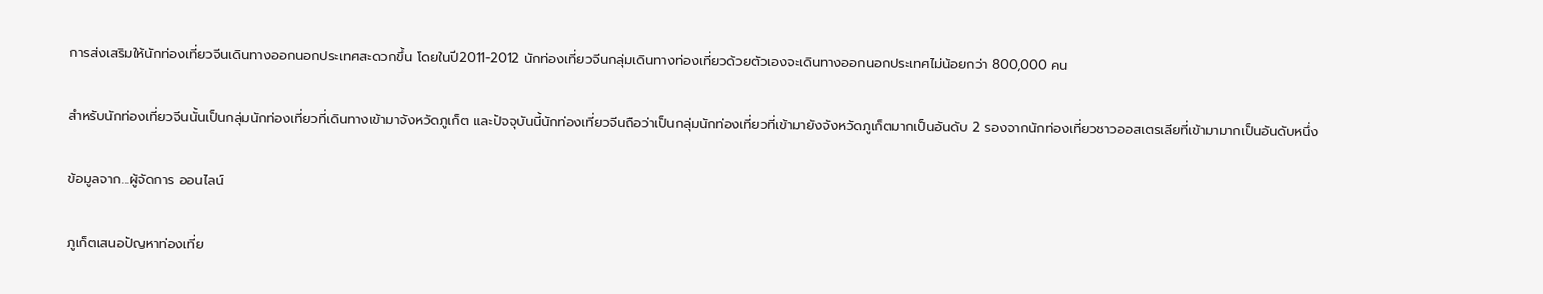การส่งเสริมให้นักท่องเที่ยวจีนเดินทางออกนอกประเทศสะดวกขึ้น โดยในปี2011-2012 นักท่องเที่ยวจีนกลุ่มเดินทางท่องเที่ยวด้วยตัวเองจะเดินทางออกนอกประเทศไม่น้อยกว่า 800,000 คน

สำหรับนักท่องเที่ยวจีนนั้นเป็นกลุ่มนักท่องเที่ยวที่เดินทางเข้ามาจังหวัดภูเก็ต และปัจจุบันนี้นักท่องเที่ยวจีนถือว่าเป็นกลุ่มนักท่องเที่ยวที่เข้ามายังจังหวัดภูเก็ตมากเป็นอันดับ 2 รองจากนักท่องเที่ยวชาวออสเตรเลียที่เข้ามามากเป็นอันดับหนึ่ง

ข้อมูลจาก...ผู้จัดการ ออนไลน์

ภูเก็ตเสนอปัญหาท่องเที่ย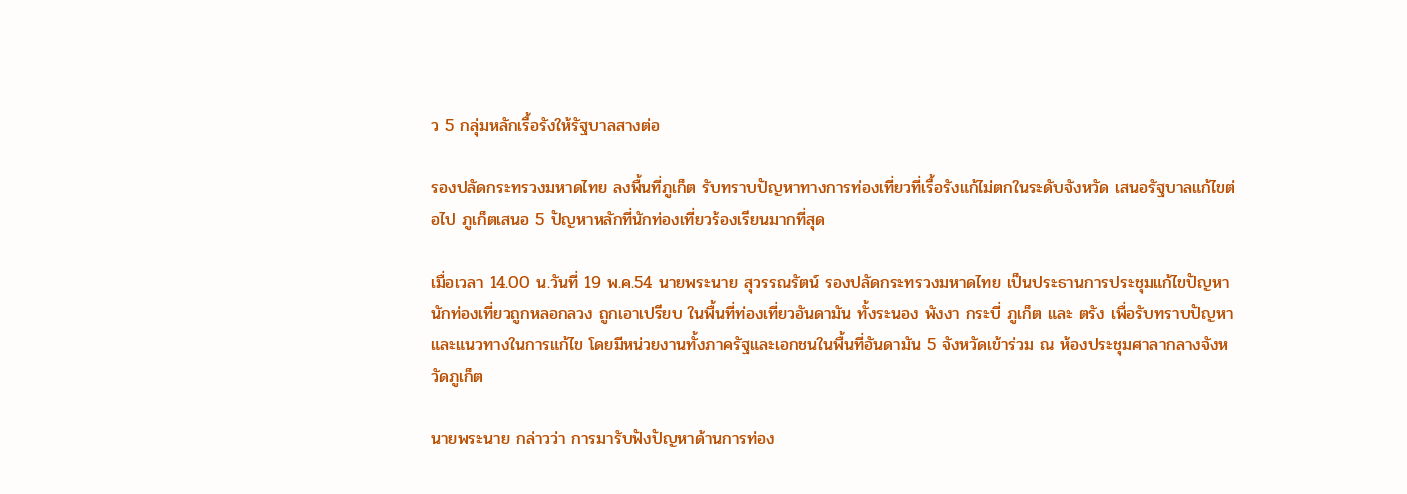ว 5 กลุ่มหลักเรื้อรังให้รัฐบาลสางต่อ

รองปลัดกระทรวงมหาดไทย ลงพื้นที่ภูเก็ต รับทราบปัญหาทางการท่องเที่ยวที่เรื้อรังแก้ไม่ตกในระดับจังหวัด เสนอรัฐบาลแก้ไขต่อไป ภูเก็ตเสนอ 5 ปัญหาหลักที่นักท่องเที่ยวร้องเรียนมากที่สุด

เมื่อเวลา 14.00 น.วันที่ 19 พ.ค.54 นายพระนาย สุวรรณรัตน์ รองปลัดกระทรวงมหาดไทย เป็นประธานการประชุมแก้ไขปัญหานักท่องเที่ยวถูกหลอกลวง ถูกเอาเปรียบ ในพื้นที่ท่องเที่ยวอันดามัน ทั้งระนอง พังงา กระบี่ ภูเก็ต และ ตรัง เพื่อรับทราบปัญหาและแนวทางในการแก้ไข โดยมีหน่วยงานทั้งภาครัฐและเอกชนในพื้นที่อันดามัน 5 จังหวัดเข้าร่วม ณ ห้องประชุมศาลากลางจังหวัดภูเก็ต

นายพระนาย กล่าวว่า การมารับฟังปัญหาด้านการท่อง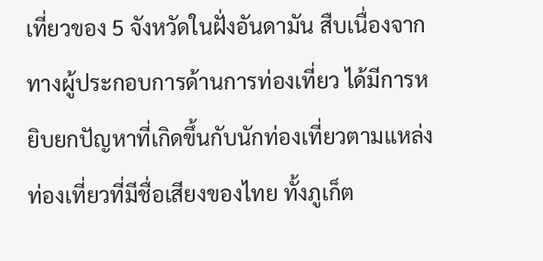เที่ยวของ 5 จังหวัดในฝั่งอันดามัน สืบเนื่องจากทางผู้ประกอบการด้านการท่องเที่ยว ได้มีการหยิบยกปัญหาที่เกิดขึ้นกับนักท่องเที่ยวตามแหล่งท่องเที่ยวที่มีชื่อเสียงของไทย ทั้งภูเก็ต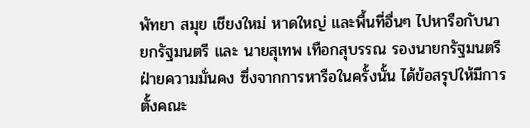พัทยา สมุย เชียงใหม่ หาดใหญ่ และพื้นที่อื่นๆ ไปหารือกับนายกรัฐมนตรี และ นายสุเทพ เทือกสุบรรณ รองนายกรัฐมนตรีฝ่ายความมั่นคง ซึ่งจากการหารือในครั้งนั้น ได้ข้อสรุปให้มีการตั้งคณะ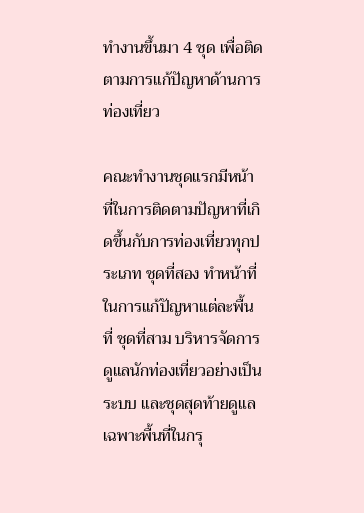ทำงานขึ้นมา 4 ชุด เพื่อติดตามการแก้ปัญหาด้านการท่องเที่ยว

คณะทำงานชุดแรกมีหน้าที่ในการติดตามปัญหาที่เกิดขึ้นกับการท่องเที่ยวทุกประเภท ชุดที่สอง ทำหน้าที่ในการแก้ปัญหาแต่ละพื้นที่ ชุดที่สาม บริหารจัดการดูแลนักท่องเที่ยวอย่างเป็นระบบ และชุดสุดท้ายดูแลเฉพาะพื้นที่ในกรุ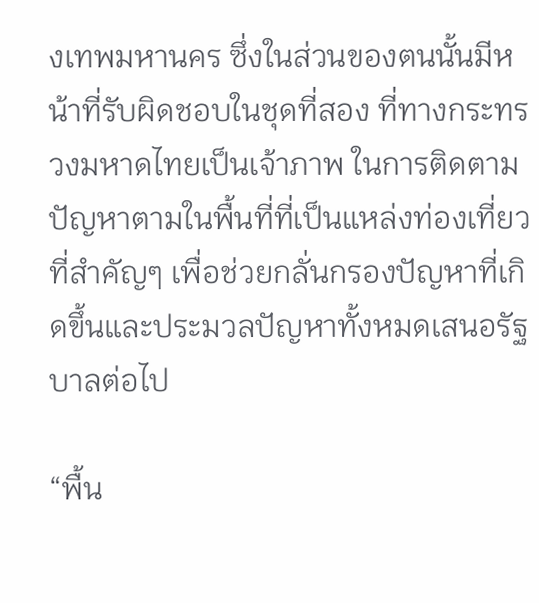งเทพมหานคร ซึ่งในส่วนของตนนั้นมีหน้าที่รับผิดชอบในชุดที่สอง ที่ทางกระทรวงมหาดไทยเป็นเจ้าภาพ ในการติดตามปัญหาตามในพื้นที่ที่เป็นแหล่งท่องเที่ยวที่สำคัญๆ เพื่อช่วยกลั่นกรองปัญหาที่เกิดขึ้นและประมวลปัญหาทั้งหมดเสนอรัฐบาลต่อไป

“พื้น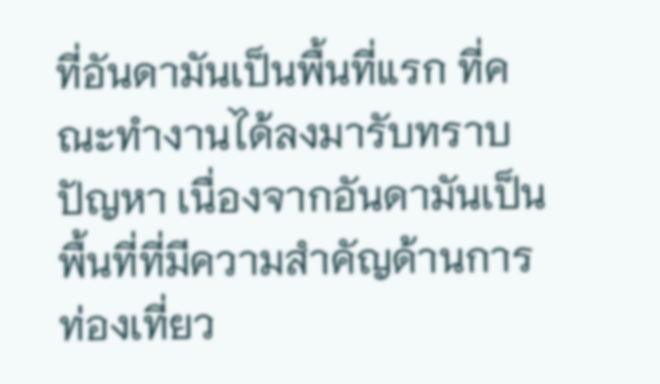ที่อันดามันเป็นพื้นที่แรก ที่คณะทำงานได้ลงมารับทราบปัญหา เนื่องจากอันดามันเป็นพื้นที่ที่มีความสำคัญด้านการท่องเที่ยว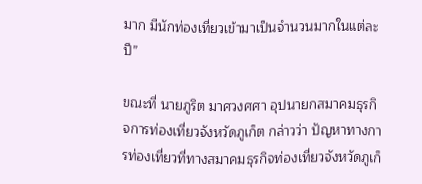มาก มีนักท่องเที่ยวเข้ามาเป็นจำนวนมากในแต่ละปี”

ขณะที่ นายภูริต มาศวงศศา อุปนายกสมาคมธุรกิจการท่องเที่ยวจังหวัดภูเก็ต กล่าวว่า ปัญหาทางการท่องเที่ยวที่ทางสมาคมธุรกิจท่องเที่ยวจังหวัดภูเก็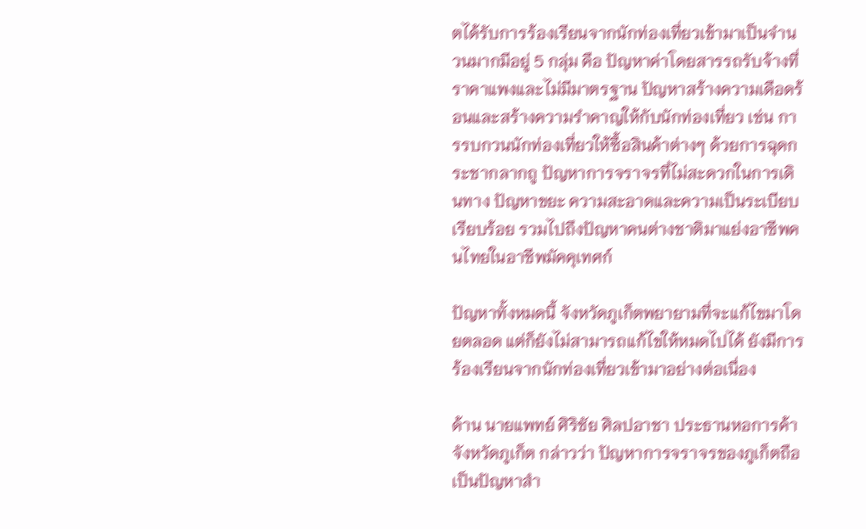ตได้รับการร้องเรียนจากนักท่องเที่ยวเข้ามาเป็นจำนวนมากมีอยู่ 5 กลุ่ม คือ ปัญหาค่าโดยสารรถรับจ้างที่ราคาแพงและไม่มีมาตรฐาน ปัญหาสร้างความเดือดร้อนและสร้างความรำคาญให้กับนักท่องเที่ยว เช่น การรบกวนนักท่องเที่ยวให้ซื้อสินค้าต่างๆ ด้วยการฉุดกระชากลากถู ปัญหาการจราจรที่ไม่สะดวกในการเดินทาง ปัญหาขยะ ความสะอาดและความเป็นระเบียบเรียบร้อย รวมไปถึงปัญหาคนต่างชาติมาแย่งอาชีพคนไทยในอาชีพมัคคุเทศก์

ปัญหาทั้งหมดนี้ จังหวัดภูเก็ตพยายามที่จะแก้ไขมาโดยตลอด แต่ก็ยังไม่สามารถแก้ไขให้หมดไปได้ ยังมีการร้องเรียนจากนักท่องเที่ยวเข้ามาอย่างต่อเนื่อง

ด้าน นายแพทย์ ศิริชัย ศิลปอาชา ประธานหอการค้าจังหวัดภูเก็ต กล่าวว่า ปัญหาการจราจรของภูเก็ตถือเป็นปัญหาสำ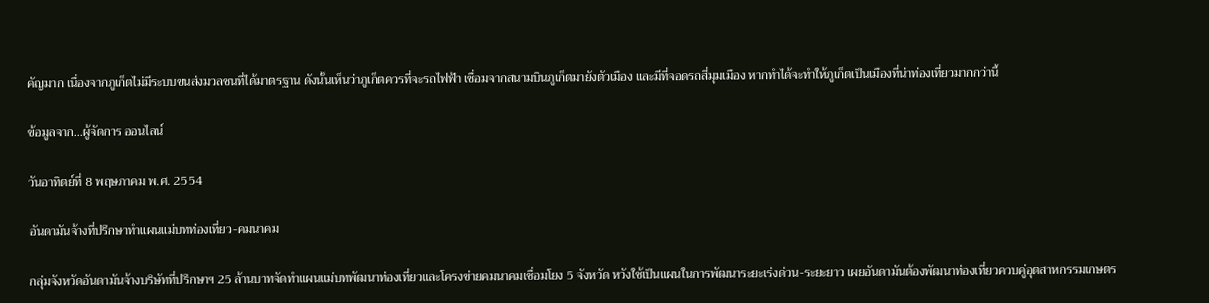คัญมาก เนื่องจากภูเก็ตไม่มีระบบขนส่งมวลชนที่ได้มาตรฐาน ดังนั้นเห็นว่าภูเก็ตควรที่จะรถไฟฟ้า เชื่อมจากสนามบินภูเก็ตมายังตัวเมือง และมีที่จอดรถสี่มุมเมือง หากทำได้จะทำให้ภูเก็ตเป็นเมืองที่น่าท่องเที่ยวมากกว่านี้

ข้อมูลจาก...ผู้จัดการ ออนไลน์

วันอาทิตย์ที่ 8 พฤษภาคม พ.ศ. 2554

อันดามันจ้างที่ปรึกษาทำแผนแม่บทท่องเที่ยว-คมนาคม

กลุ่มจังหวัดอันดามันจ้างบริษัทที่ปรึกษาฯ 25 ล้านบาทจัดทำแผนแม่บทพัฒนาท่องเที่ยวและโครงข่ายคมนาคมเชื่อมโยง 5 จังหวัด หวังใช้เป็นแผนในการพัฒนาระยะเร่งด่วน-ระยะยาว เผยอันดามันต้องพัฒนาท่องเที่ยวควบคู่อุตสาหกรรมเกษตร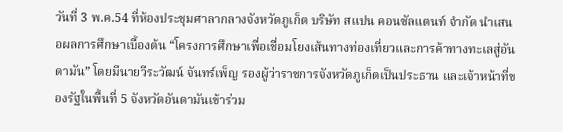วันที่ 3 พ.ค.54 ที่ห้องประชุมศาลากลางจังหวัดภูเก็ต บริษัท สแปน คอนซัลแตนท์ จำกัด นำเสนอผลการศึกษาเบื้องต้น “โครงการศึกษาเพื่อเชื่อมโยงเส้นทางท่องเที่ยวและการค้าทางทะเลสู่อันดามัน” โดยมีนายวีระวัฒน์ จันทร์เพ็ญ รองผู้ว่าราชการจังหวัดภูเก็ตเป็นประธาน และเจ้าหน้าที่ของรัฐในพื้นที่ 5 จังหวัดอันดามันเข้าร่วม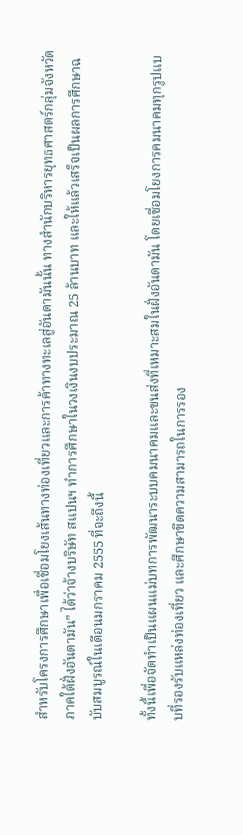สำหรับโครงการศึกษาเพื่อเชื่อมโยงเส้นทางท่องเที่ยวและการค้าทางทะเลสู่อันดามันนั้น ทางสำนักบริหารยุทธศาสตร์กลุ่มจังหวัดภาคใต้ฝั่งอันดามัน” ได้ว่าจ้างบริษัท สแปนฯ ทำการศึกษาในวงเงินงบประมาณ 25 ล้านบาท และให้แล้วเสร็จเป็นผลการศึกษาฉบับสมบูรณ์ในเดือนมกราคม 2555 ที่จะถึงนี้

ทั้งนี้เพื่อจัดทำเป็นแผนแม่บทการพัฒนาระบบคมนาคมและขนส่งที่เหมาะสมในฝั่งอันดามัน โดยเชื่อมโยงการคมนาคมทุกรูปแบบที่รองรับแหล่งท่องเที่ยว และศึกษาขีดความสามารถในการรอง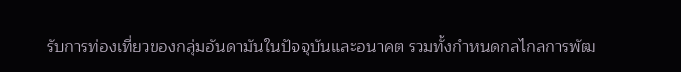รับการท่องเที่ยวของกลุ่มอันดามันในปัจจุบันและอนาคต รวมทั้งกำหนดกลไกลการพัฒ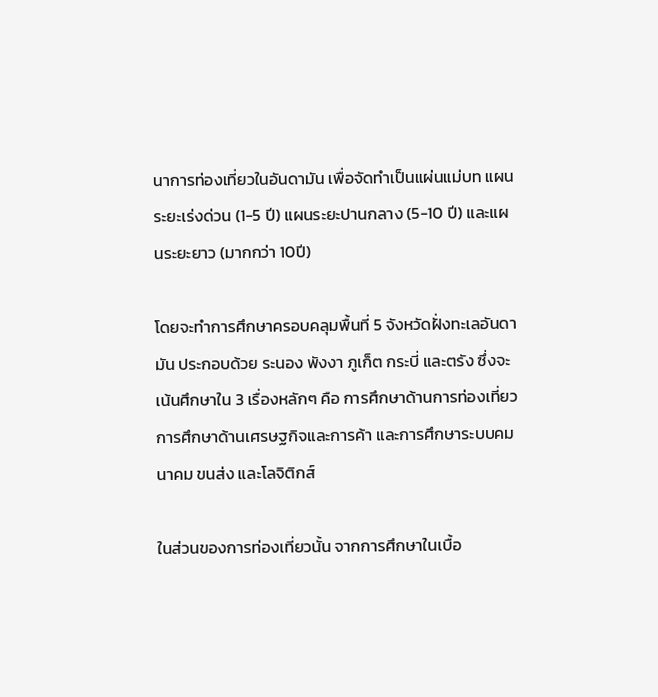นาการท่องเที่ยวในอันดามัน เพื่อจัดทำเป็นแผ่นแม่บท แผนระยะเร่งด่วน (1-5 ปี) แผนระยะปานกลาง (5-10 ปี) และแผนระยะยาว (มากกว่า 10ปี)

โดยจะทำการศึกษาครอบคลุมพื้นที่ 5 จังหวัดฝั่งทะเลอันดามัน ประกอบด้วย ระนอง พังงา ภูเก็ต กระบี่ และตรัง ซึ่งจะเน้นศึกษาใน 3 เรื่องหลักๆ คือ การศึกษาด้านการท่องเที่ยว การศึกษาด้านเศรษฐกิจและการค้า และการศึกษาระบบคมนาคม ขนส่ง และโลจิติกส์

ในส่วนของการท่องเที่ยวนั้น จากการศึกษาในเบื้อ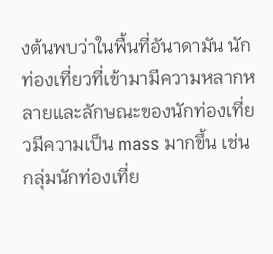งต้นพบว่าในพื้นที่อันาดามัน นักท่องเที่ยวที่เข้ามามีความหลากหลายและลักษณะของนักท่องเที่ยวมีความเป็น mass มากขึ้น เช่น กลุ่มนักท่องเที่ย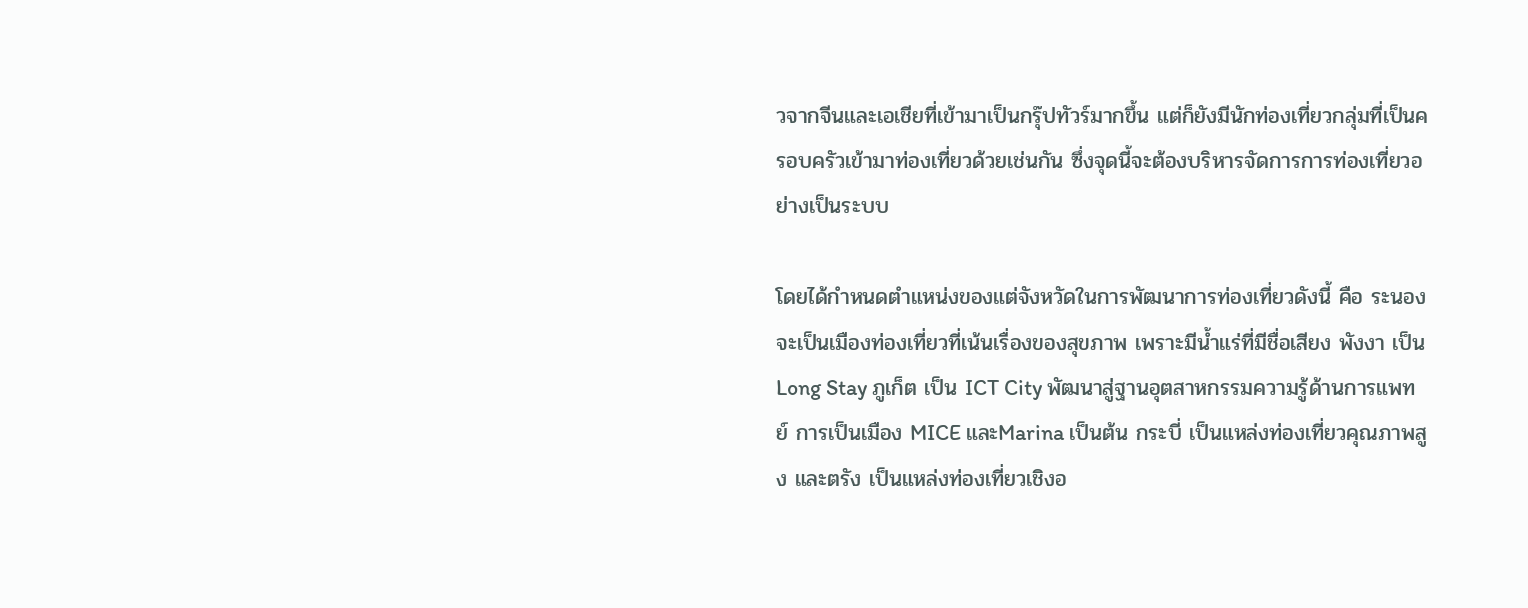วจากจีนและเอเชียที่เข้ามาเป็นกรุ๊ปทัวร์มากขึ้น แต่ก็ยังมีนักท่องเที่ยวกลุ่มที่เป็นครอบครัวเข้ามาท่องเที่ยวด้วยเช่นกัน ซึ่งจุดนี้จะต้องบริหารจัดการการท่องเที่ยวอย่างเป็นระบบ

โดยได้กำหนดตำแหน่งของแต่จังหวัดในการพัฒนาการท่องเที่ยวดังนี้ คือ ระนอง จะเป็นเมืองท่องเที่ยวที่เน้นเรื่องของสุขภาพ เพราะมีน้ำแร่ที่มีชื่อเสียง พังงา เป็น Long Stay ภูเก็ต เป็น ICT City พัฒนาสู่ฐานอุตสาหกรรมความรู้ด้านการแพทย์ การเป็นเมือง MICE และMarina เป็นต้น กระบี่ เป็นแหล่งท่องเที่ยวคุณภาพสูง และตรัง เป็นแหล่งท่องเที่ยวเชิงอ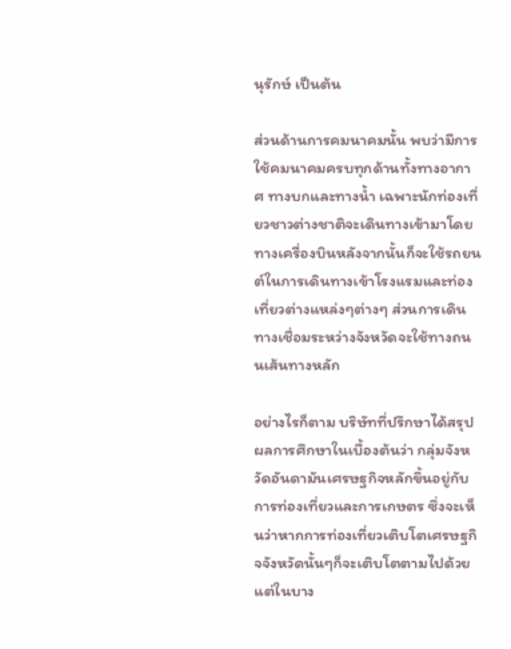นุรักษ์ เป็นต้น

ส่วนด้านการคมนาคมนั้น พบว่ามีการใช้คมนาคมครบทุกด้านทั้งทางอากาศ ทางบกและทางน้ำ เฉพาะนักท่องเที่ยวชาวต่างชาติจะเดินทางเข้ามาโดยทางเครื่องบินหลังจากนั้นก็จะใช้รถยนต์ในการเดินทางเข้าโรงแรมและท่องเที่ยวต่างแหล่งๆต่างๆ ส่วนการเดินทางเชื่อมระหว่างจังหวัดจะใช้ทางถนนเส้นทางหลัก

อย่างไรก็ตาม บริษัทที่ปรึกษาได้สรุปผลการศึกษาในเบื้องต้นว่า กลุ่มจังหวัดอันดามันเศรษฐกิจหลักขึ้นอยู่กับการท่องเที่ยวและการเกษตร ซึ่งจะเห็นว่าหากการท่องเที่ยวเติบโตเศรษฐกิจจังหวัดนั้นๆก็จะเติบโตตามไปด้วย แต่ในบาง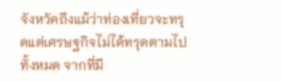จังหวัดถึงแม้ว่าท่องเที่ยวจะทรุดแต่เศรษฐกิจไม่ได้ทรุดตามไปทั้งหมด จากที่มี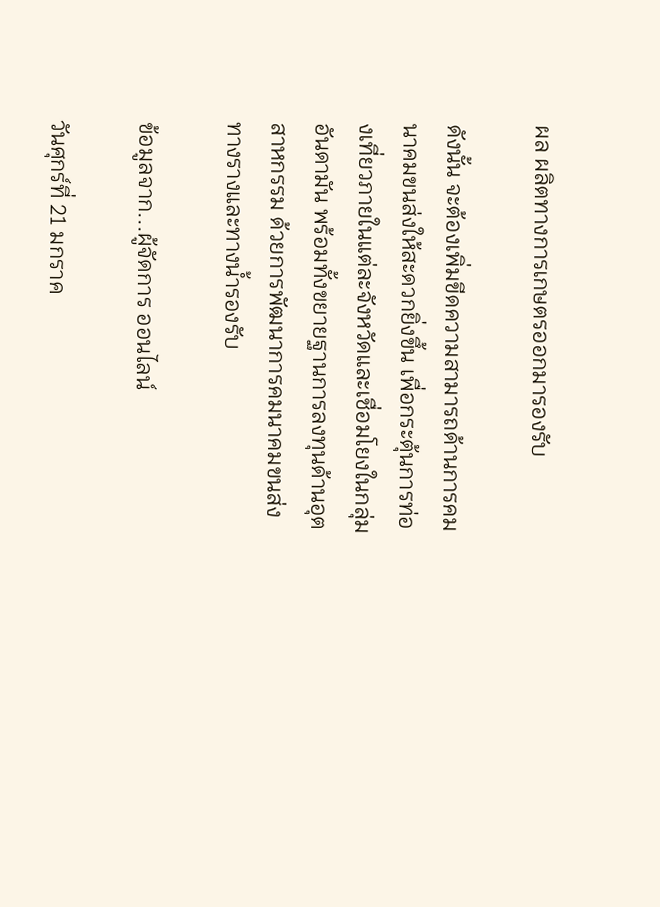ผล ผลิตทางการเกษตรออกมารองรับ

ดังนั้น จะต้องเพิ่มขีดความสามารถด้านการคมนาคมขนส่งให้สะดวกยิ่งขึ้น เพื่อกระตุ้นการท่องเที่ยวภายในแต่ละจังหวัดและเชื่อมโยงในกลุ่มอันดามัน พร้อมทั้งขยายฐานการลงทุนด้านอุตสาหกรรม ด้วยการพัฒนาการคมนาคมขนส่งทางรางและทางน้ำรองรับ

ข้อมูลจาก...ผู้จัดการ ออนไลน์

วันศุกร์ที่ 21 มกราค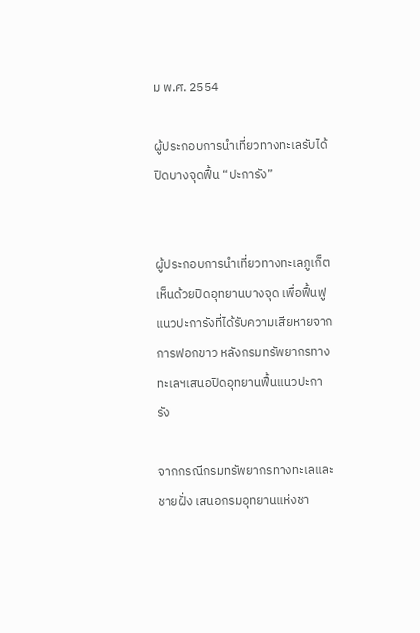ม พ.ศ. 2554

ผู้ประกอบการนำเที่ยวทางทะเลรับได้ปิดบางจุดฟื้น “ปะการัง”


ผู้ประกอบการนำเที่ยวทางทะเลภูเก็ต เห็นด้วยปิดอุทยานบางจุด เพื่อฟื้นฟูแนวปะการังที่ได้รับความเสียหายจากการฟอกขาว หลังกรมทรัพยากรทางทะเลฯเสนอปิดอุทยานฟื้นแนวปะการัง

จากกรณีกรมทรัพยากรทางทะเลและชายฝั่ง เสนอกรมอุทยานแห่งชา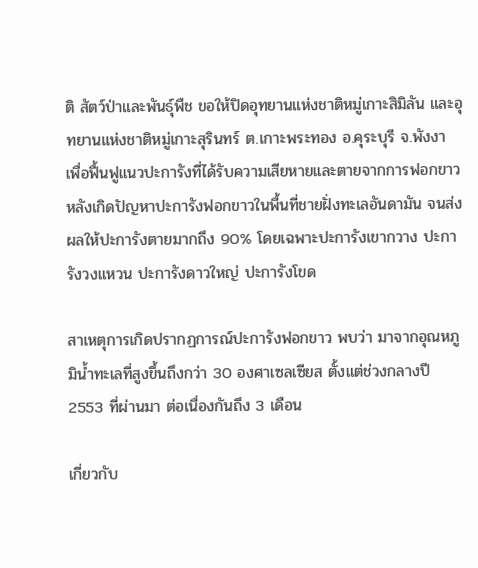ติ สัตว์ป่าและพันธุ์พืช ขอให้ปิดอุทยานแห่งชาติหมู่เกาะสิมิลัน และอุทยานแห่งชาติหมู่เกาะสุรินทร์ ต.เกาะพระทอง อ.คุระบุรี จ.พังงา เพื่อฟื้นฟูแนวปะการังที่ได้รับความเสียหายและตายจากการฟอกขาว หลังเกิดปัญหาปะการังฟอกขาวในพื้นที่ชายฝั่งทะเลอันดามัน จนส่งผลให้ปะการังตายมากถึง 90% โดยเฉพาะปะการังเขากวาง ปะการังวงแหวน ปะการังดาวใหญ่ ปะการังโขด

สาเหตุการเกิดปรากฏการณ์ปะการังฟอกขาว พบว่า มาจากอุณหภูมิน้ำทะเลที่สูงขึ้นถึงกว่า 30 องศาเซลเซียส ตั้งแต่ช่วงกลางปี 2553 ที่ผ่านมา ต่อเนื่องกันถึง 3 เดือน

เกี่ยวกับ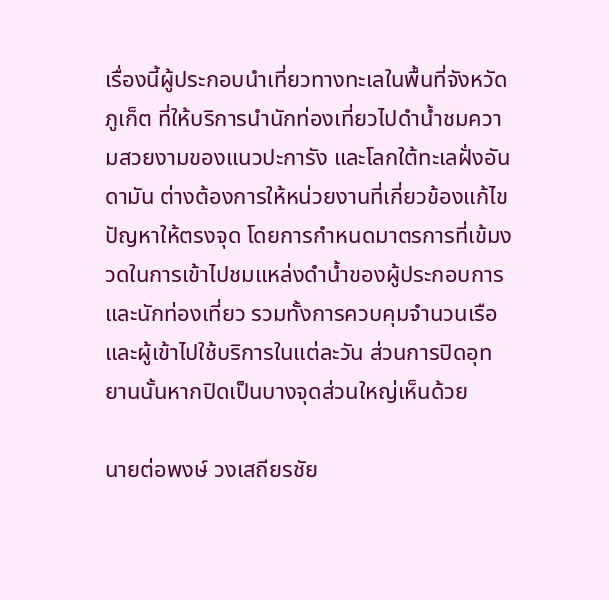เรื่องนี้ผู้ประกอบนำเที่ยวทางทะเลในพื้นที่จังหวัดภูเก็ต ที่ให้บริการนำนักท่องเที่ยวไปดำน้ำชมความสวยงามของแนวปะการัง และโลกใต้ทะเลฝั่งอันดามัน ต่างต้องการให้หน่วยงานที่เกี่ยวข้องแก้ไขปัญหาให้ตรงจุด โดยการกำหนดมาตรการที่เข้มงวดในการเข้าไปชมแหล่งดำน้ำของผู้ประกอบการและนักท่องเที่ยว รวมทั้งการควบคุมจำนวนเรือและผู้เข้าไปใช้บริการในแต่ละวัน ส่วนการปิดอุทยานนั้นหากปิดเป็นบางจุดส่วนใหญ่เห็นด้วย

นายต่อพงษ์ วงเสถียรชัย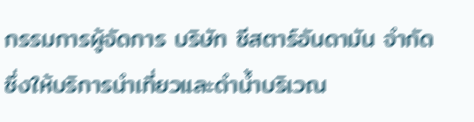กรรมการผู้จัดการ บริษัท ซีสตาร์อันดามัน จำกัด ซึ่งให้บริการนำเที่ยวและดำน้ำบริเวณ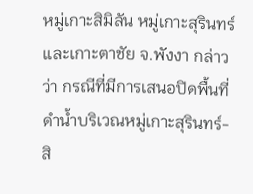หมู่เกาะสิมิลัน หมู่เกาะสุรินทร์ และเกาะตาชัย จ.พังงา กล่าวว่า กรณีที่มีการเสนอปิดพื้นที่ดำน้ำบริเวณหมู่เกาะสุรินทร์-สิ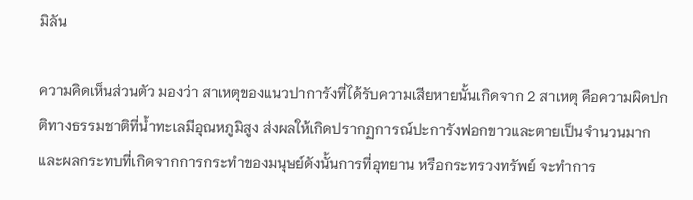มิลัน

ความคิดเห็นส่วนตัว มองว่า สาเหตุของแนวปาการังที่ได้รับความเสียหายนั้นเกิดจาก 2 สาเหตุ คือความผิดปกติทางธรรมชาติที่น้ำทะเลมีอุณหภูมิสูง ส่งผลให้เกิดปรากฏการณ์ปะการังฟอกขาวและตายเป็นจำนวนมาก และผลกระทบที่เกิดจากการกระทำของมนุษย์ดังนั้นการที่อุทยาน หรือกระทรวงทรัพย์ จะทำการ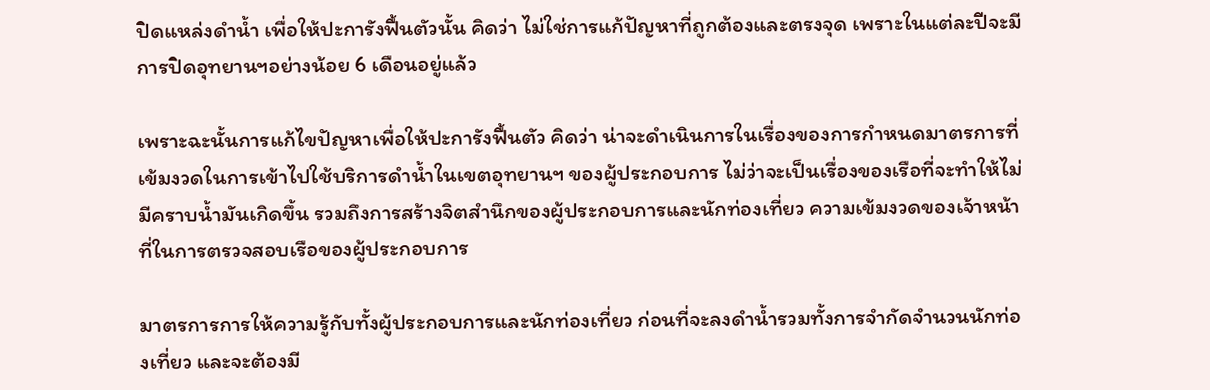ปิดแหล่งดำน้ำ เพื่อให้ปะการังฟื้นตัวนั้น คิดว่า ไม่ใช่การแก้ปัญหาที่ถูกต้องและตรงจุด เพราะในแต่ละปีจะมีการปิดอุทยานฯอย่างน้อย 6 เดือนอยู่แล้ว

เพราะฉะนั้นการแก้ไขปัญหาเพื่อให้ปะการังฟื้นตัว คิดว่า น่าจะดำเนินการในเรื่องของการกำหนดมาตรการที่เข้มงวดในการเข้าไปใช้บริการดำน้ำในเขตอุทยานฯ ของผู้ประกอบการ ไม่ว่าจะเป็นเรื่องของเรือที่จะทำให้ไม่มีคราบน้ำมันเกิดขึ้น รวมถึงการสร้างจิตสำนึกของผู้ประกอบการและนักท่องเที่ยว ความเข้มงวดของเจ้าหน้าที่ในการตรวจสอบเรือของผู้ประกอบการ

มาตรการการให้ความรู้กับทั้งผู้ประกอบการและนักท่องเที่ยว ก่อนที่จะลงดำน้ำรวมทั้งการจำกัดจำนวนนักท่องเที่ยว และจะต้องมี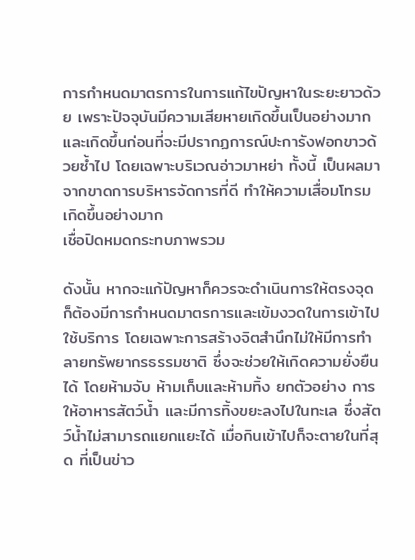การกำหนดมาตรการในการแก้ไขปัญหาในระยะยาวด้วย เพราะปัจจุบันมีความเสียหายเกิดขึ้นเป็นอย่างมาก และเกิดขึ้นก่อนที่จะมีปรากฏการณ์ปะการังฟอกขาวด้วยซ้ำไป โดยเฉพาะบริเวณอ่าวมาหย่า ทั้งนี้ เป็นผลมาจากขาดการบริหารจัดการที่ดี ทำให้ความเสื่อมโทรมเกิดขึ้นอย่างมาก
เชื่อปิดหมดกระทบภาพรวม

ดังนั้น หากจะแก้ปัญหาก็ควรจะดำเนินการให้ตรงจุด ก็ต้องมีการกำหนดมาตรการและเข้มงวดในการเข้าไปใช้บริการ โดยเฉพาะการสร้างจิตสำนึกไม่ให้มีการทำลายทรัพยากรธรรมชาติ ซึ่งจะช่วยให้เกิดความยั่งยืนได้ โดยห้ามจับ ห้ามเก็บและห้ามทิ้ง ยกตัวอย่าง การให้อาหารสัตว์น้ำ และมีการทิ้งขยะลงไปในทะเล ซึ่งสัตว์น้ำไม่สามารถแยกแยะได้ เมื่อกินเข้าไปก็จะตายในที่สุด ที่เป็นข่าว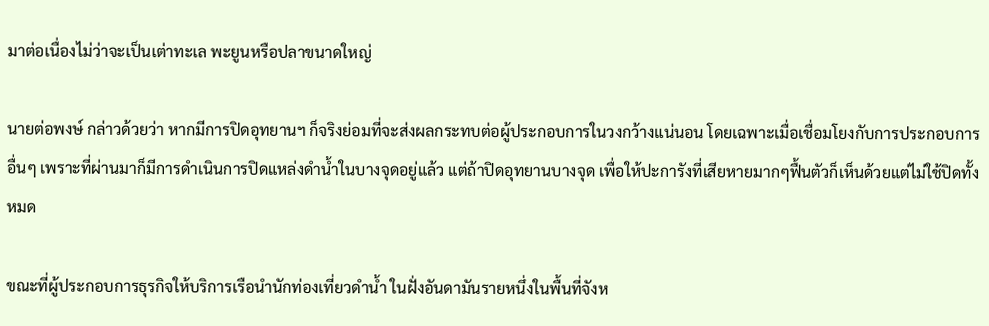มาต่อเนื่องไม่ว่าจะเป็นเต่าทะเล พะยูนหรือปลาขนาดใหญ่

นายต่อพงษ์ กล่าวด้วยว่า หากมีการปิดอุทยานฯ ก็จริงย่อมที่จะส่งผลกระทบต่อผู้ประกอบการในวงกว้างแน่นอน โดยเฉพาะเมื่อเชื่อมโยงกับการประกอบการอื่นๆ เพราะที่ผ่านมาก็มีการดำเนินการปิดแหล่งดำน้ำในบางจุดอยู่แล้ว แต่ถ้าปิดอุทยานบางจุด เพื่อให้ปะการังที่เสียหายมากๆฟื้นตัวก็เห็นด้วยแต่ไม่ใช้ปิดทั้งหมด

ขณะที่ผู้ประกอบการธุรกิจให้บริการเรือนำนักท่องเที่ยวดำน้ำ ในฝั่งอันดามันรายหนึ่งในพื้นที่จังห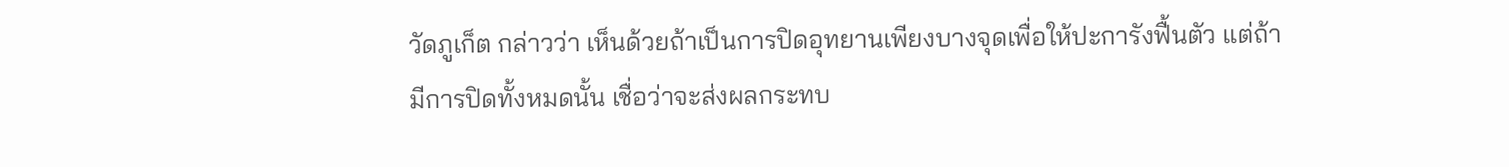วัดภูเก็ต กล่าวว่า เห็นด้วยถ้าเป็นการปิดอุทยานเพียงบางจุดเพื่อให้ปะการังฟื้นตัว แต่ถ้ามีการปิดทั้งหมดนั้น เชื่อว่าจะส่งผลกระทบ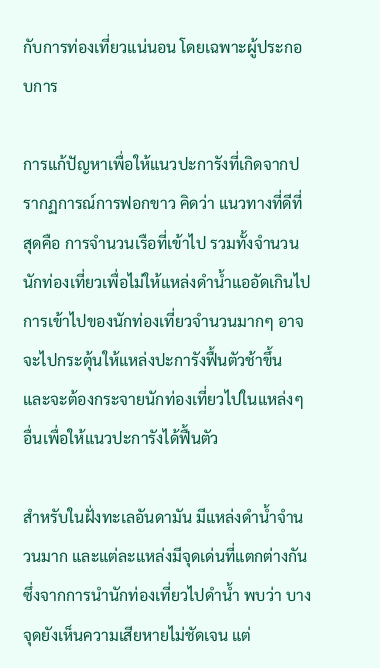กับการท่องเที่ยวแน่นอน โดยเฉพาะผู้ประกอบการ

การแก้ปัญหาเพื่อให้แนวปะการังที่เกิดจากปรากฏการณ์การฟอกขาว คิดว่า แนวทางที่ดีที่สุดคือ การจำนวนเรือที่เข้าไป รวมทั้งจำนวนนักท่องเที่ยวเพื่อไม่ให้แหล่งดำน้ำแออัดเกินไป การเข้าไปของนักท่องเที่ยวจำนวนมากๆ อาจจะไปกระตุ้นให้แหล่งปะการังฟื้นตัวช้าขึ้น และจะต้องกระจายนักท่องเที่ยวไปในแหล่งๆอื่นเพื่อให้แนวปะการังได้ฟื้นตัว

สำหรับในฝั่งทะเลอันดามัน มีแหล่งดำน้ำจำนวนมาก และแต่ละแหล่งมีจุดเด่นที่แตกต่างกัน ซึ่งจากการนำนักท่องเที่ยวไปดำน้ำ พบว่า บางจุดยังเห็นความเสียหายไม่ชัดเจน แต่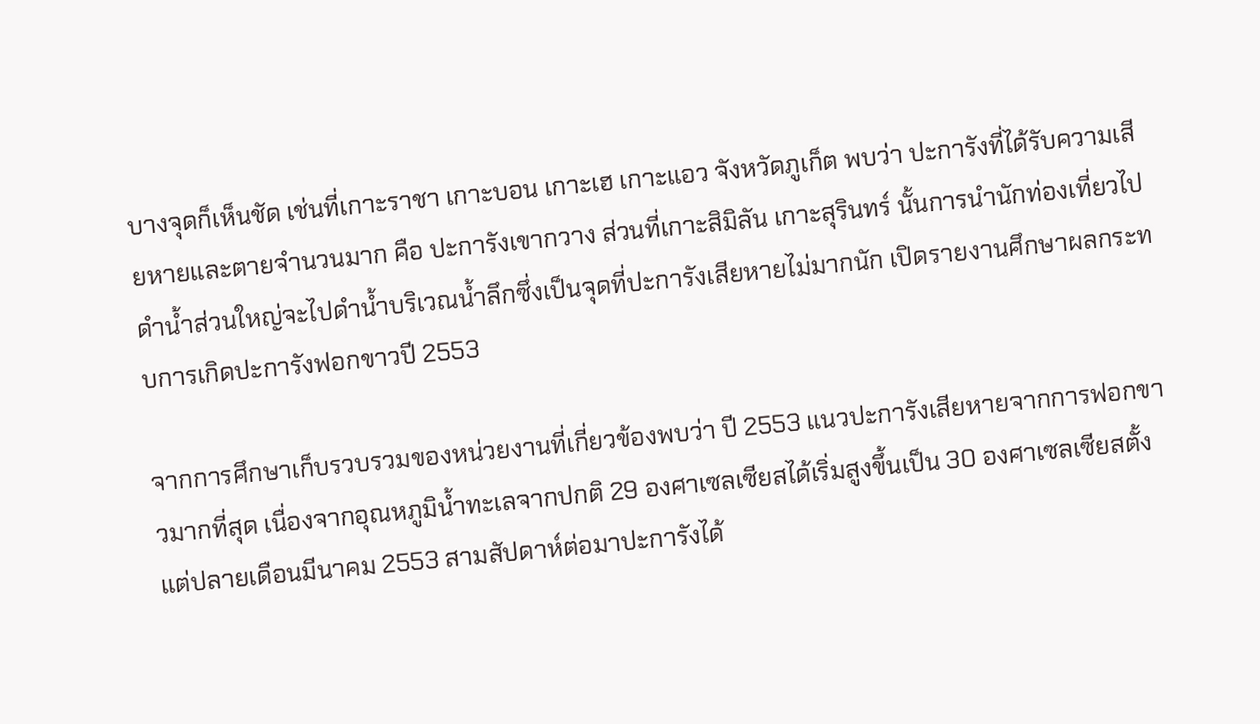บางจุดก็เห็นชัด เช่นที่เกาะราชา เกาะบอน เกาะเฮ เกาะแอว จังหวัดภูเก็ต พบว่า ปะการังที่ได้รับความเสียหายและตายจำนวนมาก คือ ปะการังเขากวาง ส่วนที่เกาะสิมิลัน เกาะสุรินทร์ นั้นการนำนักท่องเที่ยวไปดำน้ำส่วนใหญ่จะไปดำน้ำบริเวณน้ำลึกซึ่งเป็นจุดที่ปะการังเสียหายไม่มากนัก เปิดรายงานศึกษาผลกระทบการเกิดปะการังฟอกขาวปี 2553

จากการศึกษาเก็บรวบรวมของหน่วยงานที่เกี่ยวข้องพบว่า ปี 2553 แนวปะการังเสียหายจากการฟอกขาวมากที่สุด เนื่องจากอุณหภูมิน้ำทะเลจากปกติ 29 องศาเซลเซียสได้เริ่มสูงขึ้นเป็น 30 องศาเซลเซียสตั้งแต่ปลายเดือนมีนาคม 2553 สามสัปดาห์ต่อมาปะการังได้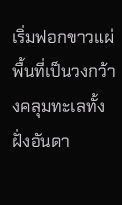เริ่มฟอกขาวแผ่พื้นที่เป็นวงกว้างคลุมทะเลทั้งฝั่งอันดา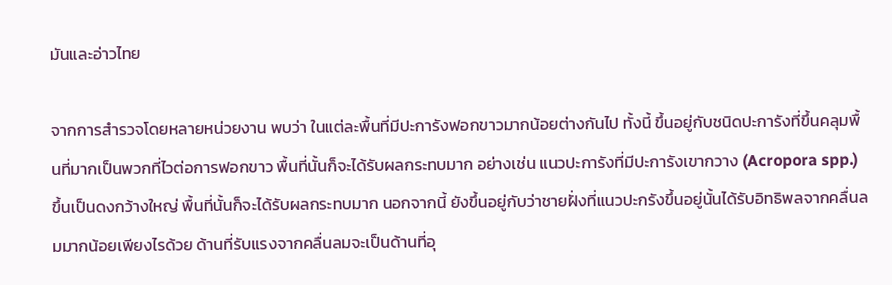มันและอ่าวไทย

จากการสำรวจโดยหลายหน่วยงาน พบว่า ในแต่ละพื้นที่มีปะการังฟอกขาวมากน้อยต่างกันไป ทั้งนี้ ขึ้นอยู่กับชนิดปะการังที่ขึ้นคลุมพื้นที่มากเป็นพวกที่ไวต่อการฟอกขาว พื้นที่นั้นก็จะได้รับผลกระทบมาก อย่างเช่น แนวปะการังที่มีปะการังเขากวาง (Acropora spp.) ขึ้นเป็นดงกว้างใหญ่ พื้นที่นั้นก็จะได้รับผลกระทบมาก นอกจากนี้ ยังขึ้นอยู่กับว่าชายฝั่งที่แนวปะกรังขึ้นอยู่นั้นได้รับอิทธิพลจากคลื่นลมมากน้อยเพียงไรด้วย ด้านที่รับแรงจากคลื่นลมจะเป็นด้านที่อุ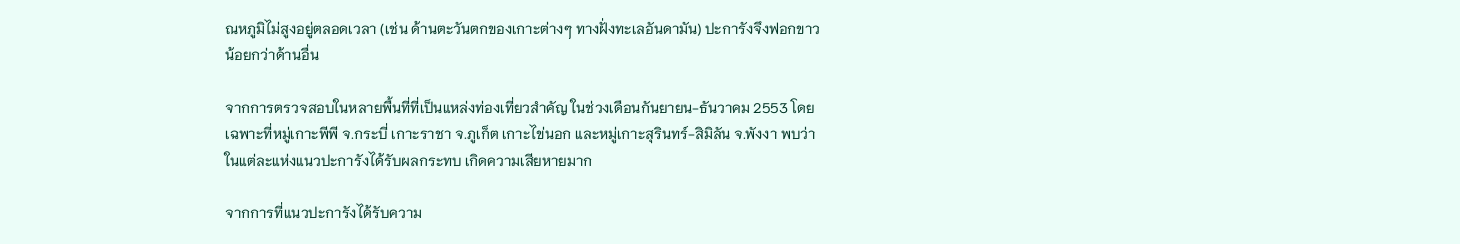ณหภูมิไม่สูงอยู่ตลอดเวลา (เช่น ด้านตะวันตกของเกาะต่างๆ ทางฝั่งทะเลอันดามัน) ปะการังจึงฟอกขาวน้อยกว่าด้านอื่น

จากการตรวจสอบในหลายพื้นที่ที่เป็นแหล่งท่องเที่ยวสำคัญ ในช่วงเดือนกันยายน-ธันวาคม 2553 โดยเฉพาะที่หมู่เกาะพีพี จ.กระบี่ เกาะราชา จ.ภูเก็ต เกาะไข่นอก และหมู่เกาะสุรินทร์-สิมิลัน จ.พังงา พบว่า ในแต่ละแห่งแนวปะการังได้รับผลกระทบ เกิดความเสียหายมาก

จากการที่แนวปะการังได้รับความ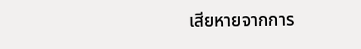เสียหายจากการ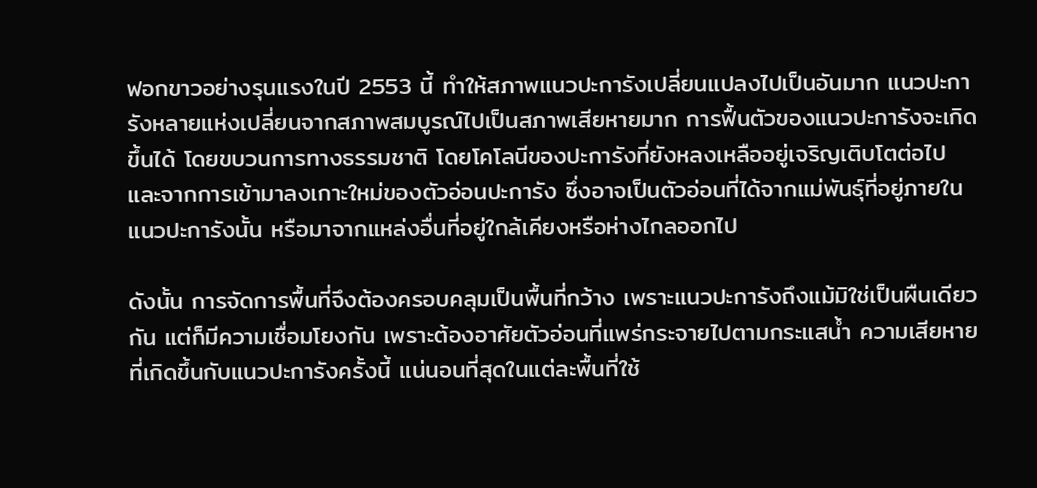ฟอกขาวอย่างรุนแรงในปี 2553 นี้ ทำให้สภาพแนวปะการังเปลี่ยนแปลงไปเป็นอันมาก แนวปะการังหลายแห่งเปลี่ยนจากสภาพสมบูรณ์ไปเป็นสภาพเสียหายมาก การฟื้นตัวของแนวปะการังจะเกิดขึ้นได้ โดยขบวนการทางธรรมชาติ โดยโคโลนีของปะการังที่ยังหลงเหลืออยู่เจริญเติบโตต่อไป และจากการเข้ามาลงเกาะใหม่ของตัวอ่อนปะการัง ซึ่งอาจเป็นตัวอ่อนที่ได้จากแม่พันธุ์ที่อยู่ภายในแนวปะการังนั้น หรือมาจากแหล่งอื่นที่อยู่ใกล้เคียงหรือห่างไกลออกไป

ดังนั้น การจัดการพื้นที่จึงต้องครอบคลุมเป็นพื้นที่กว้าง เพราะแนวปะการังถึงแม้มิใช่เป็นผืนเดียวกัน แต่ก็มีความเชื่อมโยงกัน เพราะต้องอาศัยตัวอ่อนที่แพร่กระจายไปตามกระแสน้ำ ความเสียหายที่เกิดขึ้นกับแนวปะการังครั้งนี้ แน่นอนที่สุดในแต่ละพื้นที่ใช้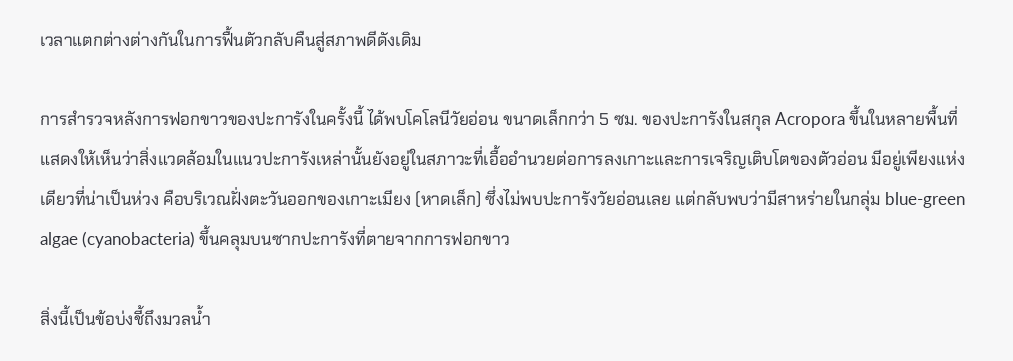เวลาแตกต่างต่างกันในการฟื้นตัวกลับคืนสู่สภาพดีดังเดิม

การสำรวจหลังการฟอกขาวของปะการังในครั้งนี้ ได้พบโคโลนีวัยอ่อน ขนาดเล็กกว่า 5 ซม. ของปะการังในสกุล Acropora ขึ้นในหลายพื้นที่ แสดงให้เห็นว่าสิ่งแวดล้อมในแนวปะการังเหล่านั้นยังอยู่ในสภาวะที่เอื้ออำนวยต่อการลงเกาะและการเจริญเติบโตของตัวอ่อน มีอยู่เพียงแห่งเดียวที่น่าเป็นห่วง คือบริเวณฝั่งตะวันออกของเกาะเมียง (หาดเล็ก) ซึ่งไม่พบปะการังวัยอ่อนเลย แต่กลับพบว่ามีสาหร่ายในกลุ่ม blue-green algae (cyanobacteria) ขึ้นคลุมบนซากปะการังที่ตายจากการฟอกขาว

สิ่งนี้เป็นข้อบ่งชี้ถึงมวลน้ำ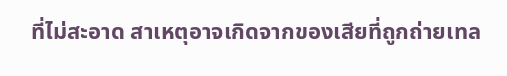ที่ไม่สะอาด สาเหตุอาจเกิดจากของเสียที่ถูกถ่ายเทล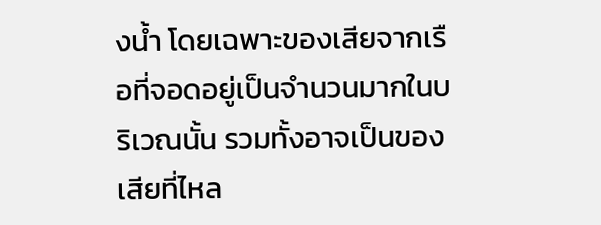งน้ำ โดยเฉพาะของเสียจากเรือที่จอดอยู่เป็นจำนวนมากในบริเวณนั้น รวมทั้งอาจเป็นของเสียที่ไหล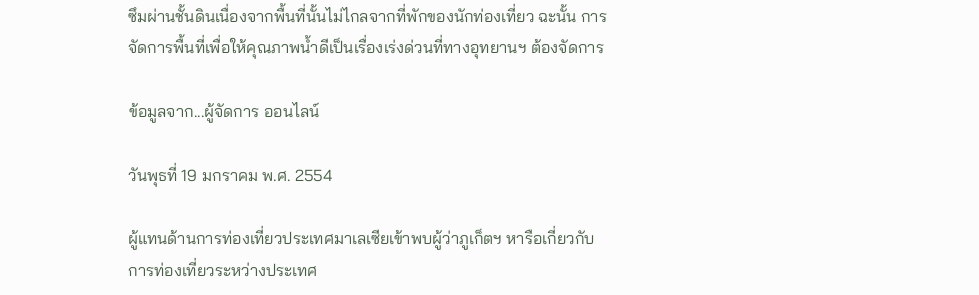ซึมผ่านชั้นดินเนื่องจากพื้นที่นั้นไม่ไกลจากที่พักของนักท่องเที่ยว ฉะนั้น การจัดการพื้นที่เพื่อให้คุณภาพน้ำดีเป็นเรื่องเร่งด่วนที่ทางอุทยานฯ ต้องจัดการ

ข้อมูลจาก...ผู้จัดการ ออนไลน์

วันพุธที่ 19 มกราคม พ.ศ. 2554

ผู้แทนด้านการท่องเที่ยวประเทศมาเลเซียเข้าพบผู้ว่าภูเก็ตฯ หารือเกี่ยวกับการท่องเที่ยวระหว่างประเทศ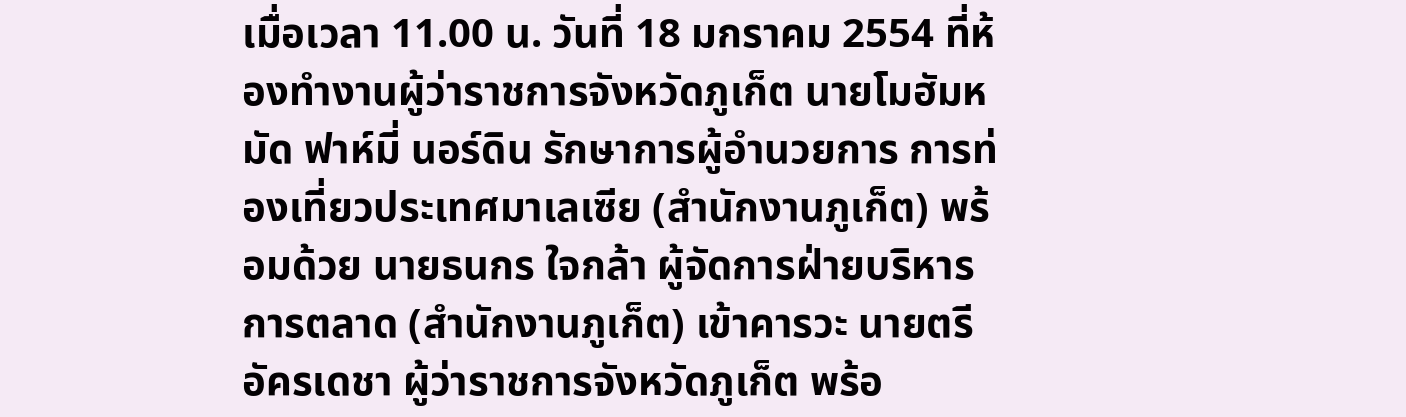เมื่อเวลา 11.00 น. วันที่ 18 มกราคม 2554 ที่ห้องทำงานผู้ว่าราชการจังหวัดภูเก็ต นายโมฮัมหมัด ฟาห์มี่ นอร์ดิน รักษาการผู้อำนวยการ การท่องเที่ยวประเทศมาเลเซีย (สำนักงานภูเก็ต) พร้อมด้วย นายธนกร ใจกล้า ผู้จัดการฝ่ายบริหารการตลาด (สำนักงานภูเก็ต) เข้าคารวะ นายตรี อัครเดชา ผู้ว่าราชการจังหวัดภูเก็ต พร้อ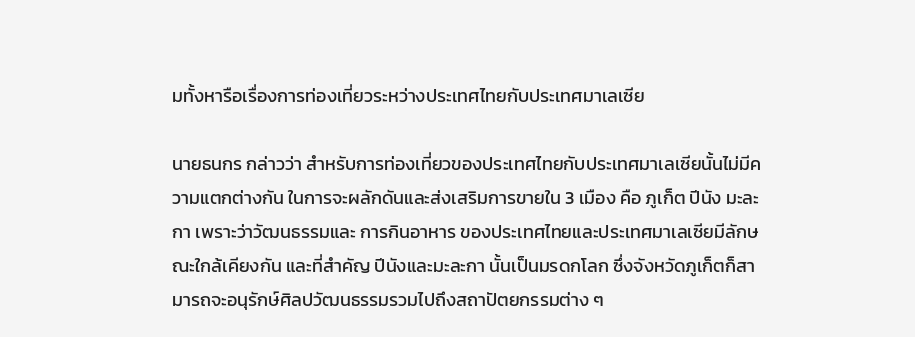มทั้งหารือเรื่องการท่องเที่ยวระหว่างประเทศไทยกับประเทศมาเลเซีย

นายธนกร กล่าวว่า สำหรับการท่องเที่ยวของประเทศไทยกับประเทศมาเลเซียนั้นไม่มีความแตกต่างกัน ในการจะผลักดันและส่งเสริมการขายใน 3 เมือง คือ ภูเก็ต ปีนัง มะละกา เพราะว่าวัฒนธรรมและ การกินอาหาร ของประเทศไทยและประเทศมาเลเซียมีลักษณะใกล้เคียงกัน และที่สำคัญ ปีนังและมะละกา นั้นเป็นมรดกโลก ซึ่งจังหวัดภูเก็ตก็สามารถจะอนุรักษ์ศิลปวัฒนธรรมรวมไปถึงสถาปัตยกรรมต่าง ๆ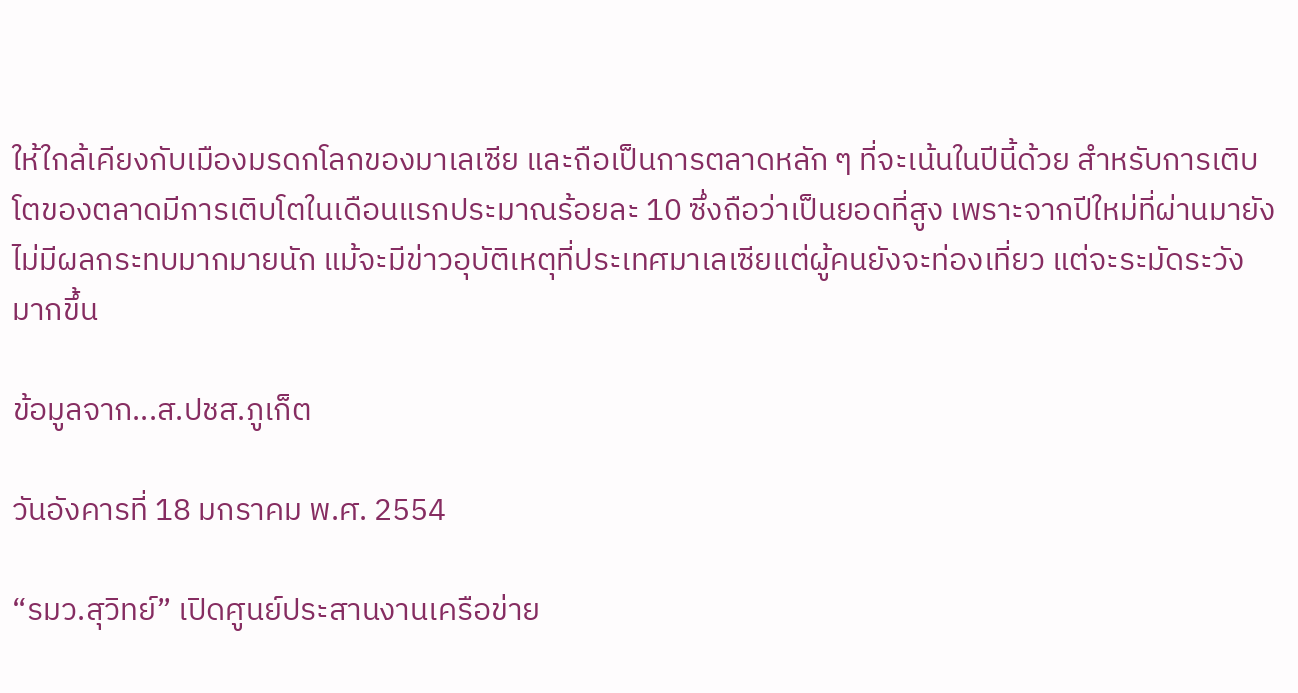ให้ใกล้เคียงกับเมืองมรดกโลกของมาเลเซีย และถือเป็นการตลาดหลัก ๆ ที่จะเน้นในปีนี้ด้วย สำหรับการเติบโตของตลาดมีการเติบโตในเดือนแรกประมาณร้อยละ 10 ซึ่งถือว่าเป็นยอดที่สูง เพราะจากปีใหม่ที่ผ่านมายังไม่มีผลกระทบมากมายนัก แม้จะมีข่าวอุบัติเหตุที่ประเทศมาเลเซียแต่ผู้คนยังจะท่องเที่ยว แต่จะระมัดระวังมากขึ้น

ข้อมูลจาก...ส.ปชส.ภูเก็ต

วันอังคารที่ 18 มกราคม พ.ศ. 2554

“รมว.สุวิทย์” เปิดศูนย์ประสานงานเครือข่าย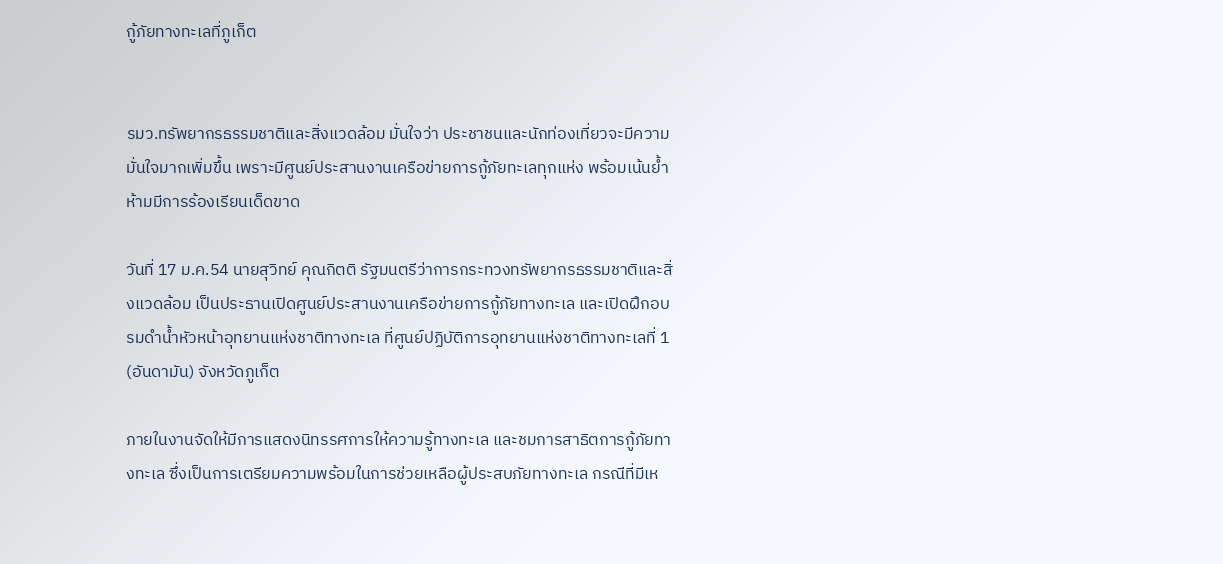กู้ภัยทางทะเลที่ภูเก็ต


รมว.ทรัพยากรธรรมชาติและสิ่งแวดล้อม มั่นใจว่า ประชาชนและนักท่องเที่ยวจะมีความมั่นใจมากเพิ่มขึ้น เพราะมีศูนย์ประสานงานเครือข่ายการกู้ภัยทะเลทุกแห่ง พร้อมเน้นย้ำห้ามมีการร้องเรียนเด็ดขาด

วันที่ 17 ม.ค.54 นายสุวิทย์ คุณกิตติ รัฐมนตรีว่าการกระทวงทรัพยากรธรรมชาติและสิ่งแวดล้อม เป็นประธานเปิดศูนย์ประสานงานเครือข่ายการกู้ภัยทางทะเล และเปิดฝึกอบรมดำน้ำหัวหน้าอุทยานแห่งชาติทางทะเล ที่ศูนย์ปฏิบัติการอุทยานแห่งชาติทางทะเลที่ 1 (อันดามัน) จังหวัดภูเก็ต

ภายในงานจัดให้มีการแสดงนิทรรศการให้ความรู้ทางทะเล และชมการสาธิตการกู้ภัยทางทะเล ซึ่งเป็นการเตรียมความพร้อมในการช่วยเหลือผู้ประสบภัยทางทะเล กรณีที่มีเห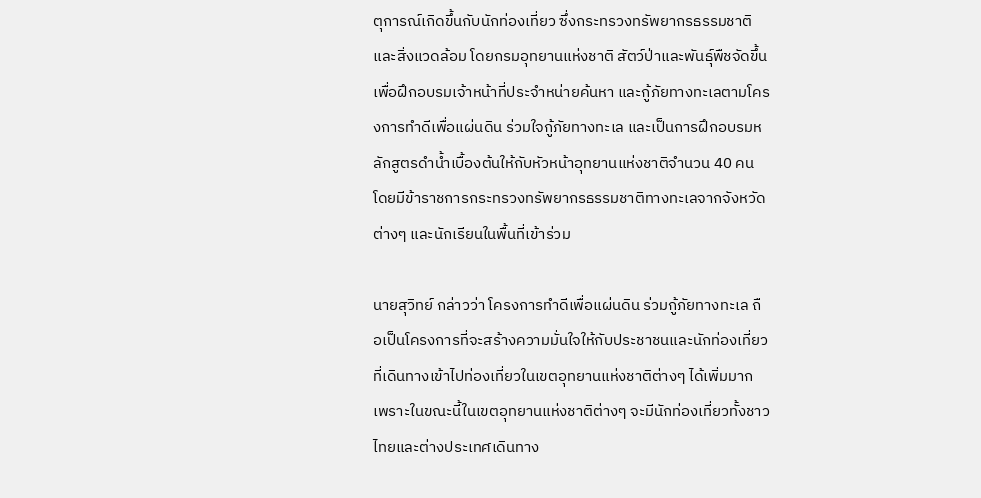ตุการณ์เกิดขึ้นกับนักท่องเที่ยว ซึ่งกระทรวงทรัพยากรธรรมชาติและสิ่งแวดล้อม โดยกรมอุทยานแห่งชาติ สัตว์ป่าและพันธุ์พืชจัดขึ้น เพื่อฝึกอบรมเจ้าหน้าที่ประจำหน่ายค้นหา และกู้ภัยทางทะเลตามโครงการทำดีเพื่อแผ่นดิน ร่วมใจกู้ภัยทางทะเล และเป็นการฝึกอบรมหลักสูตรดำน้ำเบื้องต้นให้กับหัวหน้าอุทยานแห่งชาติจำนวน 40 คน โดยมีข้าราชการกระทรวงทรัพยากรธรรมชาติทางทะเลจากจังหวัดต่างๆ และนักเรียนในพื้นที่เข้าร่วม

นายสุวิทย์ กล่าวว่า โครงการทำดีเพื่อแผ่นดิน ร่วมกู้ภัยทางทะเล ถือเป็นโครงการที่จะสร้างความมั่นใจให้กับประชาชนและนักท่องเที่ยว ที่เดินทางเข้าไปท่องเที่ยวในเขตอุทยานแห่งชาติต่างๆ ได้เพิ่มมาก เพราะในขณะนี้ในเขตอุทยานแห่งชาติต่างๆ จะมีนักท่องเที่ยวทั้งชาวไทยและต่างประเทศเดินทาง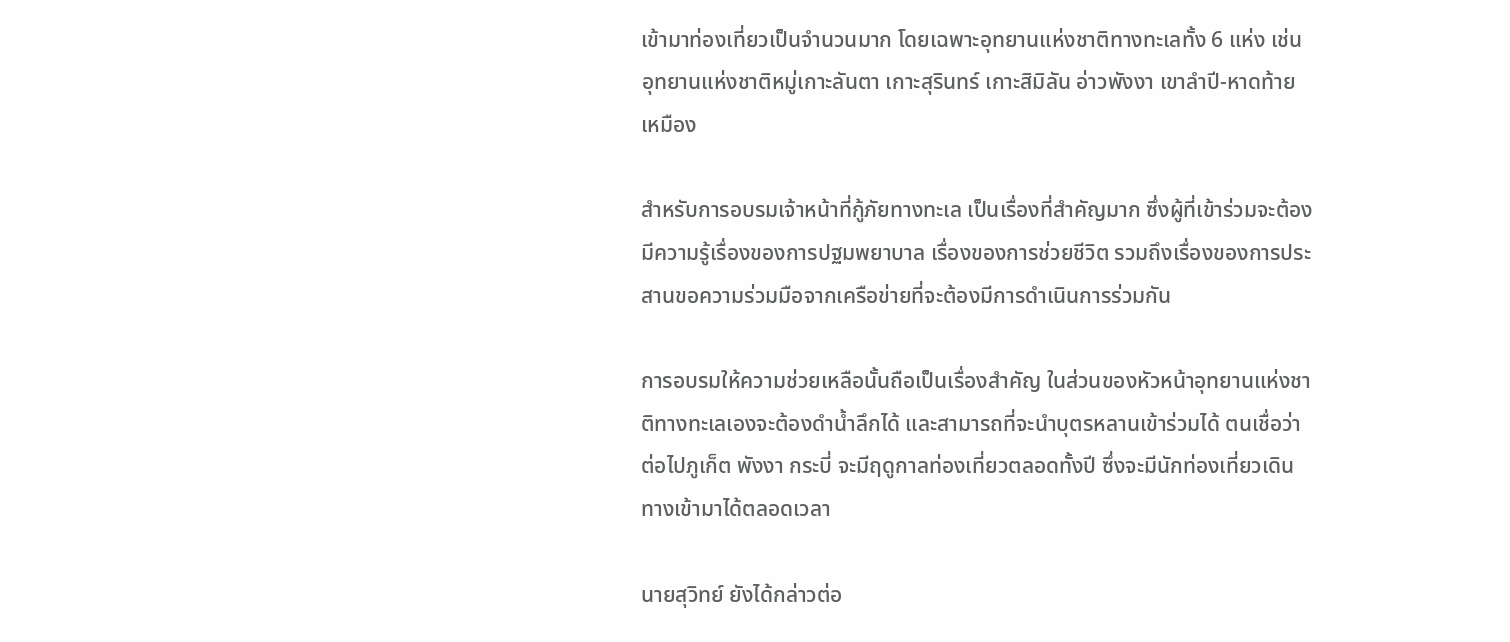เข้ามาท่องเที่ยวเป็นจำนวนมาก โดยเฉพาะอุทยานแห่งชาติทางทะเลทั้ง 6 แห่ง เช่น อุทยานแห่งชาติหมู่เกาะลันตา เกาะสุรินทร์ เกาะสิมิลัน อ่าวพังงา เขาลำปี-หาดท้ายเหมือง

สำหรับการอบรมเจ้าหน้าที่กู้ภัยทางทะเล เป็นเรื่องที่สำคัญมาก ซึ่งผู้ที่เข้าร่วมจะต้องมีความรู้เรื่องของการปฐมพยาบาล เรื่องของการช่วยชีวิต รวมถึงเรื่องของการประสานขอความร่วมมือจากเครือข่ายที่จะต้องมีการดำเนินการร่วมกัน

การอบรมให้ความช่วยเหลือนั้นถือเป็นเรื่องสำคัญ ในส่วนของหัวหน้าอุทยานแห่งชาติทางทะเลเองจะต้องดำน้ำลึกได้ และสามารถที่จะนำบุตรหลานเข้าร่วมได้ ตนเชื่อว่า ต่อไปภูเก็ต พังงา กระบี่ จะมีฤดูกาลท่องเที่ยวตลอดทั้งปี ซึ่งจะมีนักท่องเที่ยวเดินทางเข้ามาได้ตลอดเวลา

นายสุวิทย์ ยังได้กล่าวต่อ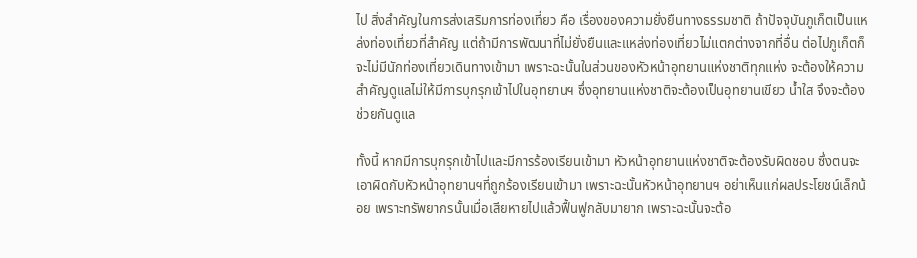ไป สิ่งสำคัญในการส่งเสริมการท่องเที่ยว คือ เรื่องของความยั่งยืนทางธรรมชาติ ถ้าปัจจุบันภูเก็ตเป็นแหล่งท่องเที่ยวที่สำคัญ แต่ถ้ามีการพัฒนาที่ไม่ยั่งยืนและแหล่งท่องเที่ยวไม่แตกต่างจากที่อื่น ต่อไปภูเก็ตก็จะไม่มีนักท่องเที่ยวเดินทางเข้ามา เพราะฉะนั้นในส่วนของหัวหน้าอุทยานแห่งชาติทุกแห่ง จะต้องให้ความสำคัญดูแลไม่ให้มีการบุกรุกเข้าไปในอุทยานฯ ซึ่งอุทยานแห่งชาติจะต้องเป็นอุทยานเขียว น้ำใส จึงจะต้องช่วยกันดูแล

ทั้งนี้ หากมีการบุกรุกเข้าไปและมีการร้องเรียนเข้ามา หัวหน้าอุทยานแห่งชาติจะต้องรับผิดชอบ ซึ่งตนจะเอาผิดกับหัวหน้าอุทยานฯที่ถูกร้องเรียนเข้ามา เพราะฉะนั้นหัวหน้าอุทยานฯ อย่าเห็นแก่ผลประโยชน์เล็กน้อย เพราะทรัพยากรนั้นเมื่อเสียหายไปแล้วฟื้นฟูกลับมายาก เพราะฉะนั้นจะต้อ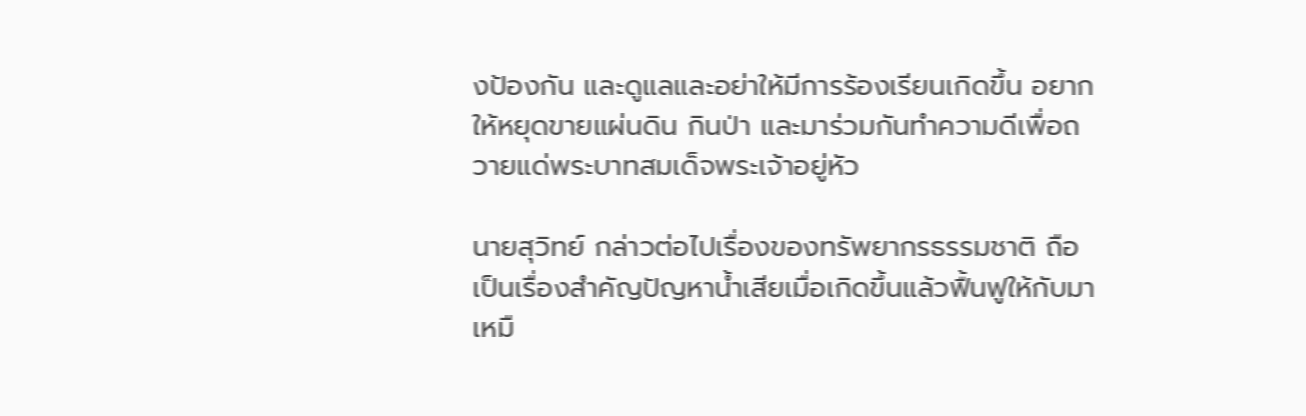งป้องกัน และดูแลและอย่าให้มีการร้องเรียนเกิดขึ้น อยากให้หยุดขายแผ่นดิน กินป่า และมาร่วมกันทำความดีเพื่อถวายแด่พระบาทสมเด็จพระเจ้าอยู่หัว

นายสุวิทย์ กล่าวต่อไปเรื่องของทรัพยากรธรรมชาติ ถือเป็นเรื่องสำคัญปัญหาน้ำเสียเมื่อเกิดขึ้นแล้วฟื้นฟูให้กับมาเหมื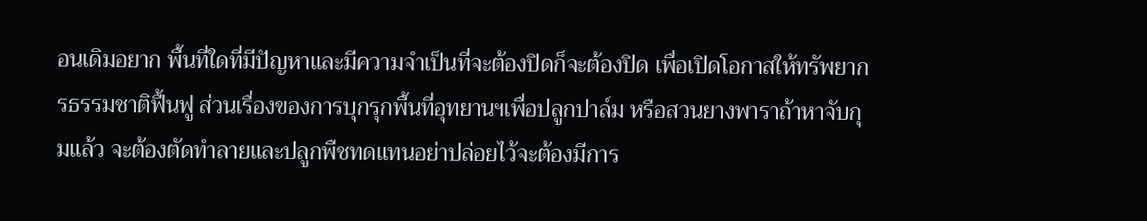อนเดิมอยาก พื้นที่ใดที่มีปัญหาและมีความจำเป็นที่จะต้องปิดก็จะต้องปิด เพื่อเปิดโอกาสให้ทรัพยากรธรรมชาติฟื้นฟู ส่วนเรื่องของการบุกรุกพื้นที่อุทยานฯเพื่อปลูกปาล์ม หรือสวนยางพาราถ้าหาจับกุมแล้ว จะต้องตัดทำลายและปลูกพืชทดแทนอย่าปล่อยไว้จะต้องมีการ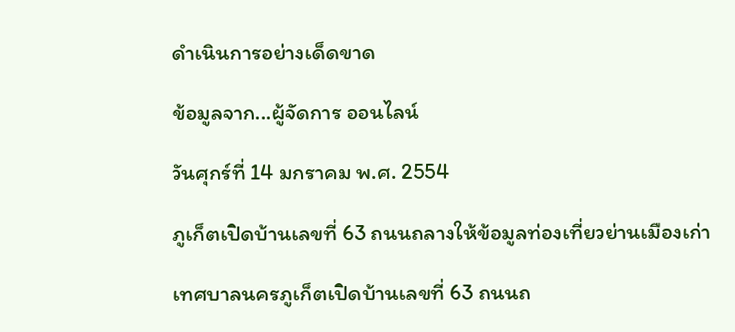ดำเนินการอย่างเด็ดขาด

ข้อมูลจาก...ผู้จัดการ ออนไลน์

วันศุกร์ที่ 14 มกราคม พ.ศ. 2554

ภูเก็ตเปิดบ้านเลขที่ 63 ถนนถลางให้ข้อมูลท่องเที่ยวย่านเมืองเก่า

เทศบาลนครภูเก็ตเปิดบ้านเลขที่ 63 ถนนถ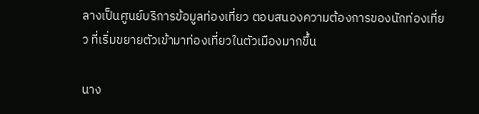ลางเป็นศูนย์บริการข้อมูลท่องเที่ยว ตอบสนองความต้องการของนักท่องเที่ยว ที่เริ่มขยายตัวเข้ามาท่องเที่ยวในตัวเมืองมากขึ้น

นาง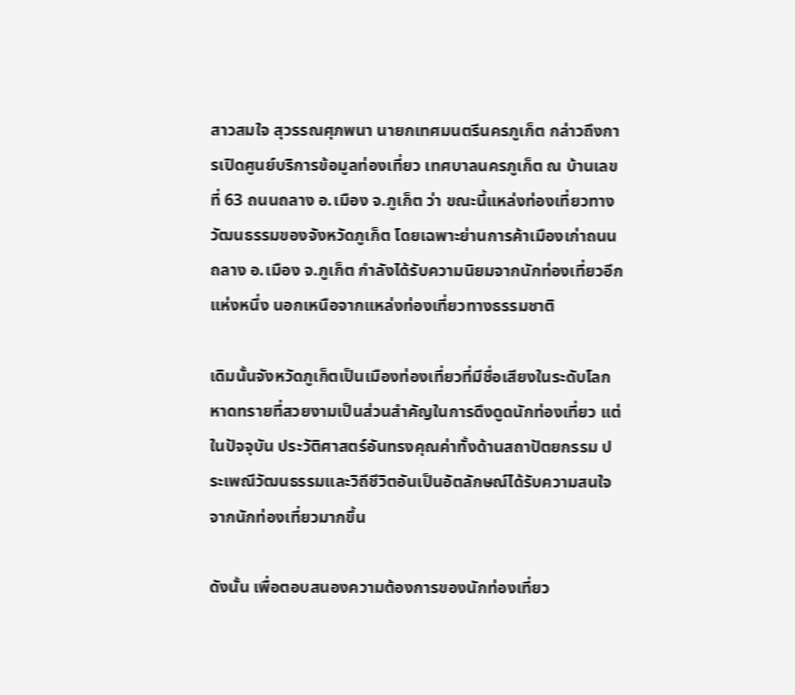สาวสมใจ สุวรรณศุภพนา นายกเทศมนตรีนครภูเก็ต กล่าวถึงการเปิดศูนย์บริการข้อมูลท่องเที่ยว เทศบาลนครภูเก็ต ณ บ้านเลขที่ 63 ถนนถลาง อ.เมือง จ.ภูเก็ต ว่า ขณะนี้แหล่งท่องเที่ยวทางวัฒนธรรมของจังหวัดภูเก็ต โดยเฉพาะย่านการค้าเมืองเก่าถนนถลาง อ.เมือง จ.ภูเก็ต กำลังได้รับความนิยมจากนักท่องเที่ยวอีกแห่งหนึ่ง นอกเหนือจากแหล่งท่องเที่ยวทางธรรมชาติ

เดิมนั้นจังหวัดภูเก็ตเป็นเมืองท่องเที่ยวที่มีชื่อเสียงในระดับโลก หาดทรายที่สวยงามเป็นส่วนสำคัญในการดึงดูดนักท่องเที่ยว แต่ในปัจจุบัน ประวัติศาสตร์อันทรงคุณค่าทั้งด้านสถาปัตยกรรม ประเพณีวัฒนธรรมและวิถีชีวิตอันเป็นอัตลักษณ์ได้รับความสนใจจากนักท่องเที่ยวมากขึ้น

ดังนั้น เพื่อตอบสนองความต้องการของนักท่องเที่ยว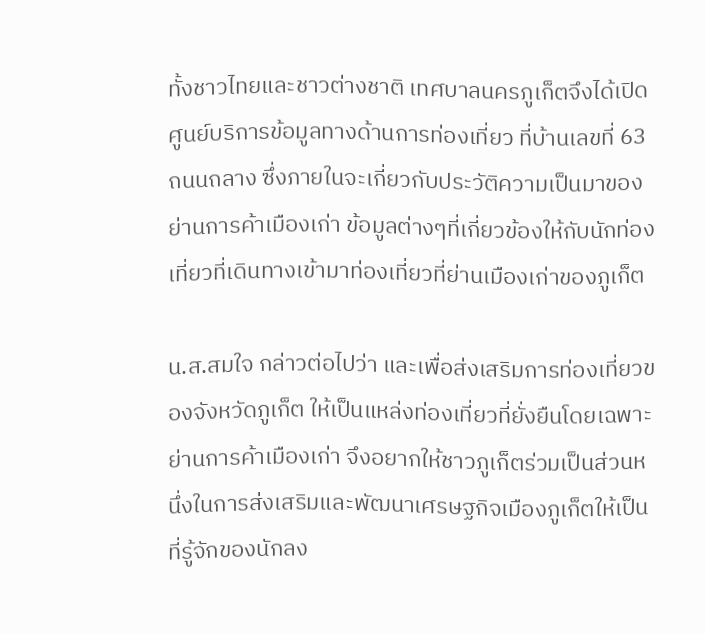ทั้งชาวไทยและชาวต่างชาติ เทศบาลนครภูเก็ตจึงได้เปิดศูนย์บริการข้อมูลทางด้านการท่องเที่ยว ที่บ้านเลขที่ 63 ถนนถลาง ซึ่งภายในจะเกี่ยวกับประวัติความเป็นมาของย่านการค้าเมืองเก่า ข้อมูลต่างๆที่เกี่ยวข้องให้กับนักท่องเที่ยวที่เดินทางเข้ามาท่องเที่ยวที่ย่านเมืองเก่าของภูเก็ต

น.ส.สมใจ กล่าวต่อไปว่า และเพื่อส่งเสริมการท่องเที่ยวของจังหวัดภูเก็ต ให้เป็นแหล่งท่องเที่ยวที่ยั่งยืนโดยเฉพาะย่านการค้าเมืองเก่า จึงอยากให้ชาวภูเก็ตร่วมเป็นส่วนหนึ่งในการส่งเสริมและพัฒนาเศรษฐกิจเมืองภูเก็ตให้เป็นที่รู้จักของนักลง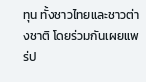ทุน ทั้งชาวไทยและชาวต่างชาติ โดยร่วมกันเผยแพร่ป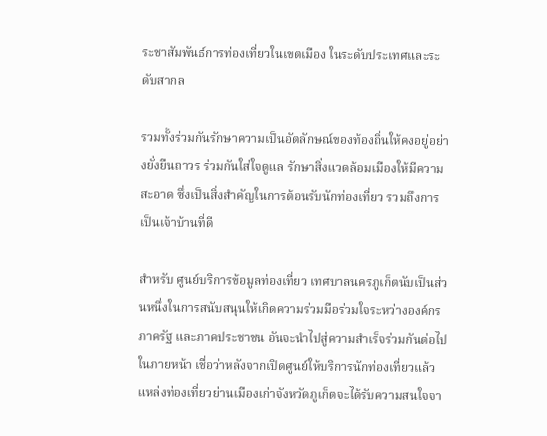ระชาสัมพันธ์การท่องเที่ยวในเขตเมือง ในระดับประเทศและระดับสากล

รวมทั้งร่วมกันรักษาความเป็นอัตลักษณ์ของท้องถิ่นให้คงอยู่อย่างยั่งยืนถาวร ร่วมกันใส่ใจดูแล รักษาสิ่งแวดล้อมเมืองให้มีความสะอาด ซึ่งเป็นสิ่งสำคัญในการต้อนรับนักท่องเที่ยว รวมถึงการเป็นเจ้าบ้านที่ดี

สำหรับ ศูนย์บริการข้อมูลท่องเที่ยว เทศบาลนครภูเก็ตนับเป็นส่วนหนึ่งในการสนับสนุนให้เกิดความร่วมมือร่วมใจระหว่างองค์กรภาครัฐ และภาคประชาชน อันจะนำไปสู่ความสำเร็จร่วมกันต่อไปในภายหน้า เชื่อว่าหลังจากเปิดศูนย์ให้บริการนักท่องเที่ยวแล้ว แหล่งท่องเที่ยวย่านเมืองเก่าจังหวัดภูเก็ตจะได้รับความสนใจจา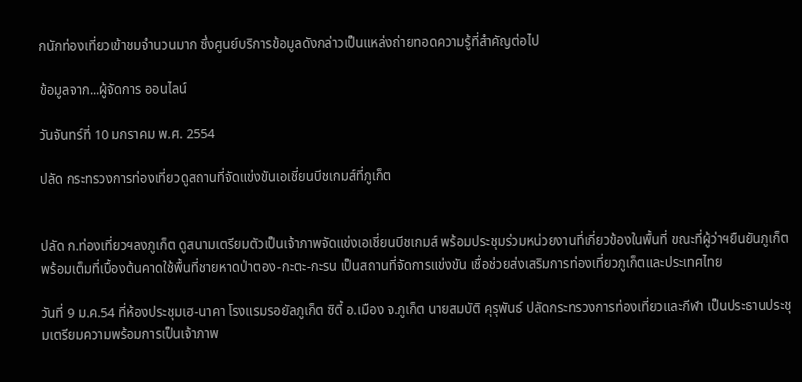กนักท่องเที่ยวเข้าชมจำนวนมาก ซึ่งศูนย์บริการข้อมูลดังกล่าวเป็นแหล่งถ่ายทอดความรู้ที่สำคัญต่อไป

ข้อมูลจาก...ผู้จัดการ ออนไลน์

วันจันทร์ที่ 10 มกราคม พ.ศ. 2554

ปลัด กระทรวงการท่องเที่ยวดูสถานที่จัดแข่งขันเอเชี่ยนบีชเกมส์ที่ภูเก็ต


ปลัด ก.ท่องเที่ยวฯลงภูเก็ต ดูสนามเตรียมตัวเป็นเจ้าภาพจัดแข่งเอเชี่ยนบีชเกมส์ พร้อมประชุมร่วมหน่วยงานที่เกี่ยวข้องในพื้นที่ ขณะที่ผู้ว่าฯยืนยันภูเก็ตพร้อมเต็มที่เบื้องต้นคาดใช้พื้นที่ชายหาดป่าตอง-กะตะ-กะรน เป็นสถานที่จัดการแข่งขัน เชื่อช่วยส่งเสริมการท่องเที่ยวภูเก็ตและประเทศไทย

วันที่ 9 ม.ค.54 ที่ห้องประชุมเฮ-นาคา โรงแรมรอยัลภูเก็ต ซิตี้ อ.เมือง จ.ภูเก็ต นายสมบัติ คุรุพันธ์ ปลัดกระทรวงการท่องเที่ยวและกีฬา เป็นประธานประชุมเตรียมความพร้อมการเป็นเจ้าภาพ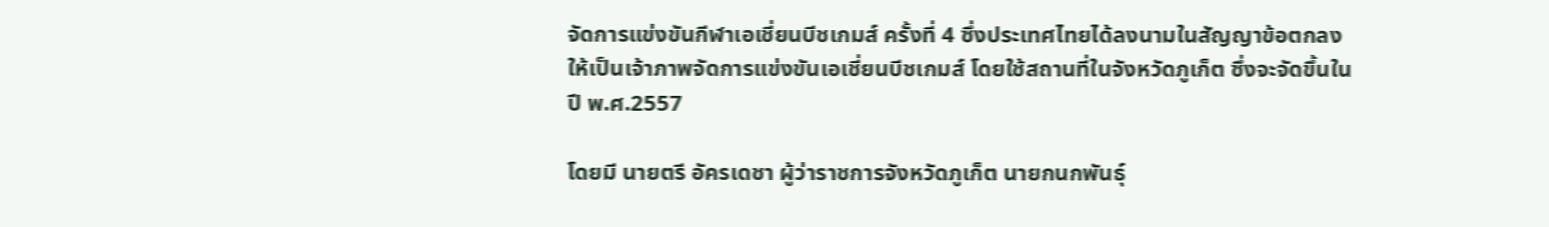จัดการแข่งขันกีฬาเอเชี่ยนบีชเกมส์ ครั้งที่ 4 ซึ่งประเทศไทยได้ลงนามในสัญญาข้อตกลงให้เป็นเจ้าภาพจัดการแข่งขันเอเชี่ยนบีชเกมส์ โดยใช้สถานที่ในจังหวัดภูเก็ต ซึ่งจะจัดขึ้นในปี พ.ศ.2557

โดยมี นายตรี อัครเดชา ผู้ว่าราชการจังหวัดภูเก็ต นายกนกพันธุ์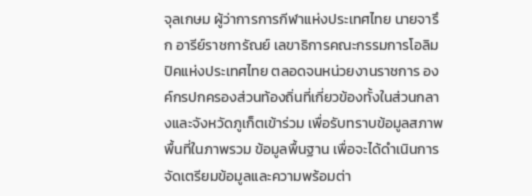จุลเกษม ผู้ว่าการการกีฬาแห่งประเทศไทย นายจารึก อารีย์ราชการัณย์ เลขาธิการคณะกรรมการโอลิมปิคแห่งประเทศไทย ตลอดจนหน่วยงานราชการ องค์กรปกครองส่วนท้องถิ่นที่เกี่ยวข้องทั้งในส่วนกลางและจังหวัดภูเก็ตเข้าร่วม เพื่อรับทราบข้อมูลสภาพพื้นที่ในภาพรวม ข้อมูลพื้นฐาน เพื่อจะได้ดำเนินการจัดเตรียมข้อมูลและความพร้อมต่า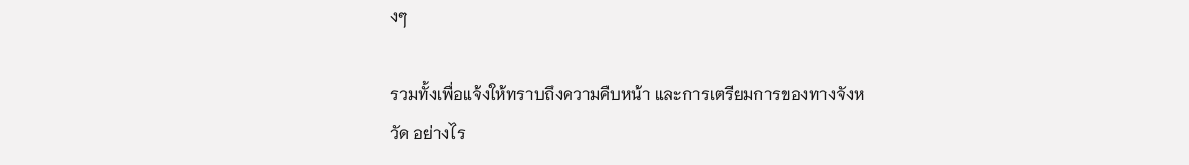งๆ

รวมทั้งเพื่อแจ้งให้ทราบถึงความคืบหน้า และการเตรียมการของทางจังหวัด อย่างไร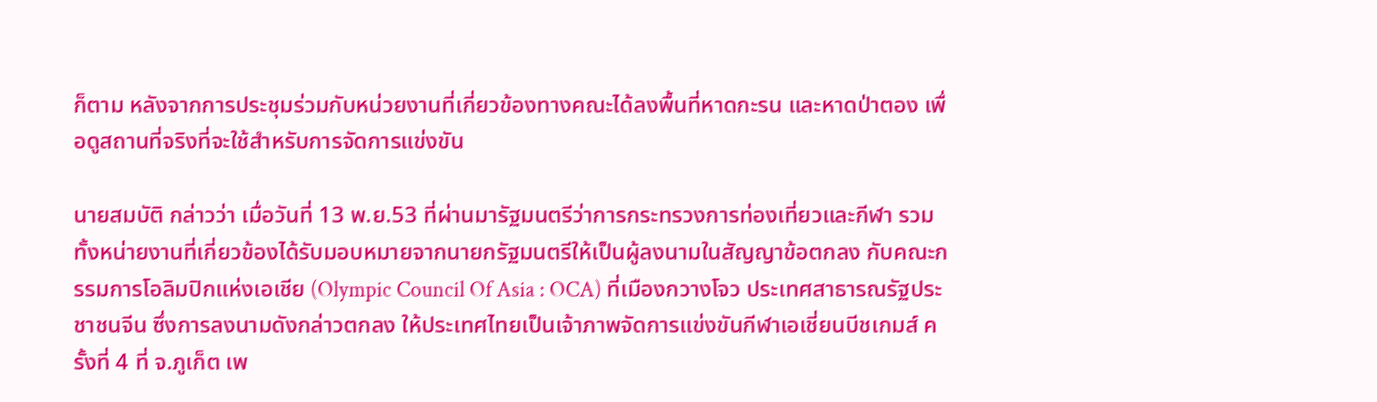ก็ตาม หลังจากการประชุมร่วมกับหน่วยงานที่เกี่ยวข้องทางคณะได้ลงพื้นที่หาดกะรน และหาดป่าตอง เพื่อดูสถานที่จริงที่จะใช้สำหรับการจัดการแข่งขัน

นายสมบัติ กล่าวว่า เมื่อวันที่ 13 พ.ย.53 ที่ผ่านมารัฐมนตรีว่าการกระทรวงการท่องเที่ยวและกีฬา รวมทั้งหน่ายงานที่เกี่ยวข้องได้รับมอบหมายจากนายกรัฐมนตรีให้เป็นผู้ลงนามในสัญญาข้อตกลง กับคณะกรรมการโอลิมปิกแห่งเอเชีย (Olympic Council Of Asia : OCA) ที่เมืองกวางโจว ประเทศสาธารณรัฐประชาชนจีน ซึ่งการลงนามดังกล่าวตกลง ให้ประเทศไทยเป็นเจ้าภาพจัดการแข่งขันกีฬาเอเชี่ยนบีชเกมส์ ครั้งที่ 4 ที่ จ.ภูเก็ต เพ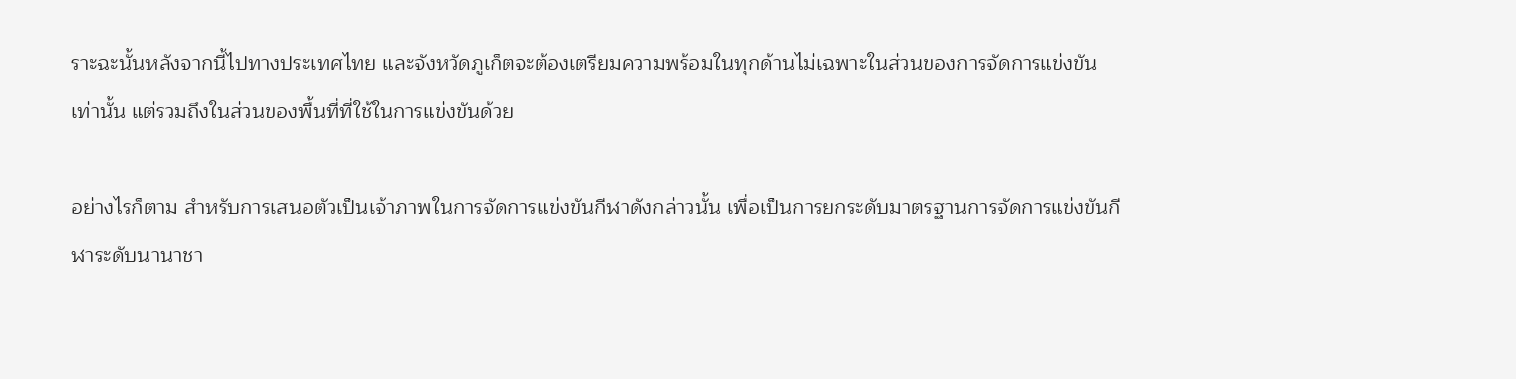ราะฉะนั้นหลังจากนี้ไปทางประเทศไทย และจังหวัดภูเก็ตจะต้องเตรียมความพร้อมในทุกด้านไม่เฉพาะในส่วนของการจัดการแข่งขันเท่านั้น แต่รวมถึงในส่วนของพื้นที่ที่ใช้ในการแข่งขันด้วย

อย่างไรก็ตาม สำหรับการเสนอตัวเป็นเจ้าภาพในการจัดการแข่งขันกีฬาดังกล่าวนั้น เพื่อเป็นการยกระดับมาตรฐานการจัดการแข่งขันกีฬาระดับนานาชา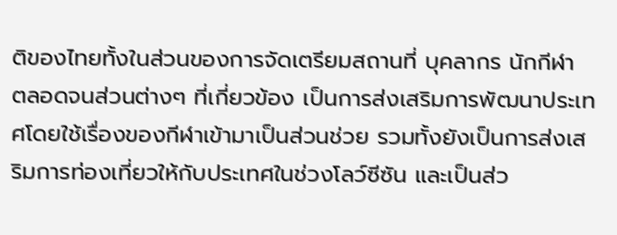ติของไทยทั้งในส่วนของการจัดเตรียมสถานที่ บุคลากร นักกีฬา ตลอดจนส่วนต่างๆ ที่เกี่ยวข้อง เป็นการส่งเสริมการพัฒนาประเทศโดยใช้เรื่องของกีฬาเข้ามาเป็นส่วนช่วย รวมทั้งยังเป็นการส่งเสริมการท่องเที่ยวให้กับประเทศในช่วงโลว์ซีซัน และเป็นส่ว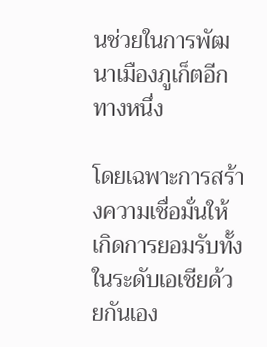นช่วยในการพัฒนาเมืองภูเก็ตอีกทางหนึ่ง

โดยเฉพาะการสร้างความเชื่อมั่นให้เกิดการยอมรับทั้งในระดับเอเชียด้วยกันเอง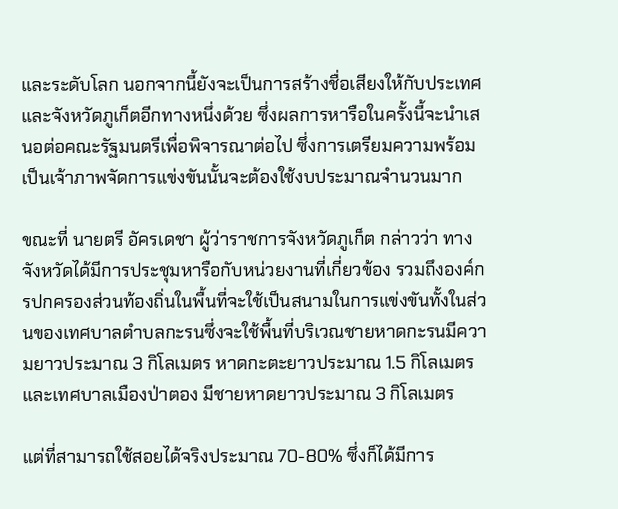และระดับโลก นอกจากนี้ยังจะเป็นการสร้างชื่อเสียงให้กับประเทศและจังหวัดภูเก็ตอีกทางหนึ่งด้วย ซึ่งผลการหารือในครั้งนี้จะนำเสนอต่อคณะรัฐมนตรีเพื่อพิจารณาต่อไป ซึ่งการเตรียมความพร้อมเป็นเจ้าภาพจัดการแข่งขันนั้นจะต้องใช้งบประมาณจำนวนมาก

ขณะที่ นายตรี อัครเดชา ผู้ว่าราชการจังหวัดภูเก็ต กล่าวว่า ทางจังหวัดได้มีการประชุมหารือกับหน่วยงานที่เกี่ยวข้อง รวมถึงองค์กรปกครองส่วนท้องถิ่นในพื้นที่จะใช้เป็นสนามในการแข่งขันทั้งในส่วนของเทศบาลตำบลกะรนซึ่งจะใช้พื้นที่บริเวณชายหาดกะรนมีความยาวประมาณ 3 กิโลเมตร หาดกะตะยาวประมาณ 1.5 กิโลเมตร และเทศบาลเมืองป่าตอง มีชายหาดยาวประมาณ 3 กิโลเมตร

แต่ที่สามารถใช้สอยได้จริงประมาณ 70-80% ซึ่งก็ได้มีการ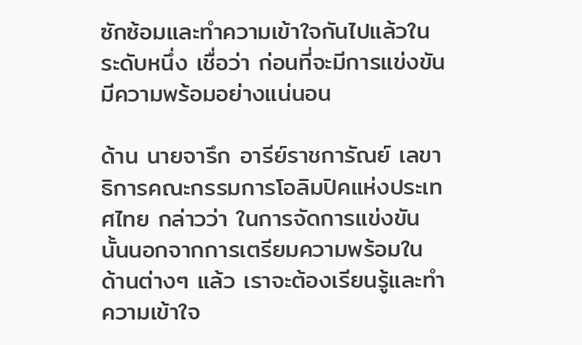ซักซ้อมและทำความเข้าใจกันไปแล้วในระดับหนึ่ง เชื่อว่า ก่อนที่จะมีการแข่งขันมีความพร้อมอย่างแน่นอน

ด้าน นายจารึก อารีย์ราชการัณย์ เลขาธิการคณะกรรมการโอลิมปิคแห่งประเทศไทย กล่าวว่า ในการจัดการแข่งขันนั้นนอกจากการเตรียมความพร้อมในด้านต่างๆ แล้ว เราจะต้องเรียนรู้และทำความเข้าใจ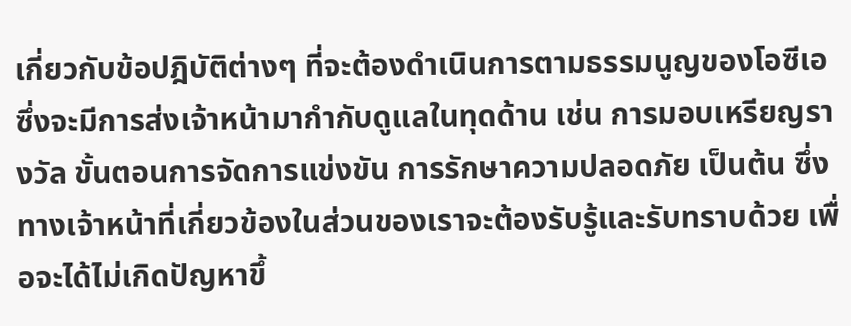เกี่ยวกับข้อปฎิบัติต่างๆ ที่จะต้องดำเนินการตามธรรมนูญของโอซีเอ ซึ่งจะมีการส่งเจ้าหน้ามากำกับดูแลในทุดด้าน เช่น การมอบเหรียญรางวัล ขั้นตอนการจัดการแข่งขัน การรักษาความปลอดภัย เป็นต้น ซึ่งทางเจ้าหน้าที่เกี่ยวข้องในส่วนของเราจะต้องรับรู้และรับทราบด้วย เพื่อจะได้ไม่เกิดปัญหาขึ้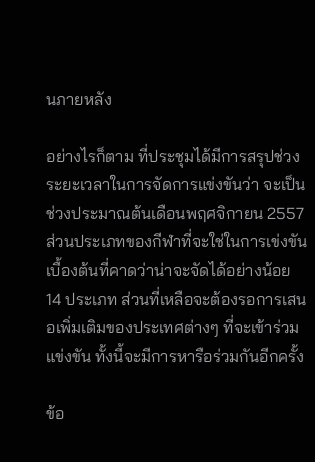นภายหลัง

อย่างไรก็ตาม ที่ประชุมได้มีการสรุปช่วงระยะเวลาในการจัดการแข่งขันว่า จะเป็นช่วงประมาณต้นเดือนพฤศจิกายน 2557 ส่วนประเภทของกีฬาที่จะใช่ในการเข่งขันเบื้องต้นที่คาดว่าน่าจะจัดได้อย่างน้อย 14 ประเภท ส่วนที่เหลือจะต้องรอการเสนอเพิ่มเติมของประเทศต่างๆ ที่จะเข้าร่วมแข่งขัน ทั้งนี้จะมีการหารือร่วมกันอีกครั้ง

ข้อ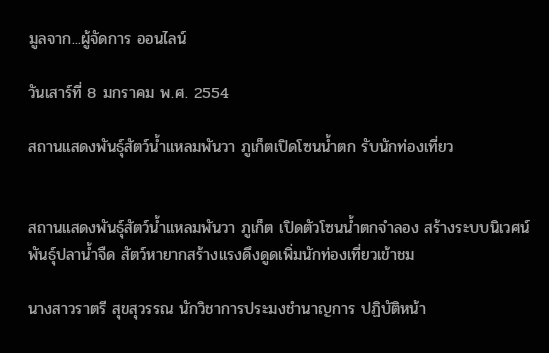มูลจาก...ผู้จัดการ ออนไลน์

วันเสาร์ที่ 8 มกราคม พ.ศ. 2554

สถานแสดงพันธุ์สัตว์น้ำแหลมพันวา ภูเก็ตเปิดโซนน้ำตก รับนักท่องเที่ยว


สถานแสดงพันธุ์สัตว์น้ำแหลมพันวา ภูเก็ต เปิดตัวโซนน้ำตกจำลอง สร้างระบบนิเวศน์พันธุ์ปลาน้ำจืด สัตว์หายากสร้างแรงดึงดูดเพิ่มนักท่องเที่ยวเข้าชม

นางสาวราตรี สุขสุวรรณ นักวิชาการประมงชำนาญการ ปฏิบัติหน้า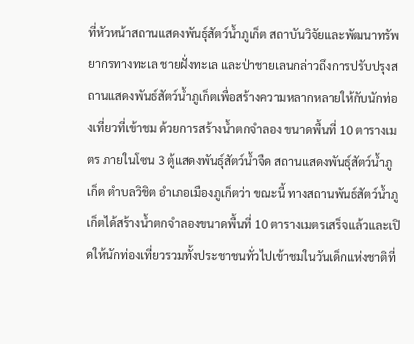ที่หัวหน้าสถานแสดงพันธุ์สัตว์น้ำภูเก็ต สถาบันวิจัยและพัฒนาทรัพยากรทางทะเล ชายฝั่งทะเล และป่าชายเลนกล่าวถึงการปรับปรุงสถานแสดงพันธ์สัตว์น้ำภูเก็ตเพื่อสร้างความหลากหลายให้กับนักท่องเที่ยวที่เข้าชม ด้วยการสร้างน้ำตกจำลอง ขนาดพื้นที่ 10 ตารางเมตร ภายในโซน 3 ตู้แสดงพันธุ์สัตว์น้ำจืด สถานแสดงพันธุ์สัตว์น้ำภูเก็ต ตำบลวิชิต อำเภอเมืองภูเก็ตว่า ขณะนี้ ทางสถานพันธ์สัตว์น้ำภูเก็ตได้สร้างน้ำตกจำลองขนาดพื้นที่ 10 ตารางเมตรเสร็จแล้วและเปิดให้นักท่องเที่ยวรวมทั้งประชาชนทั่วไปเข้าชมในวันเด็กแห่งชาติที่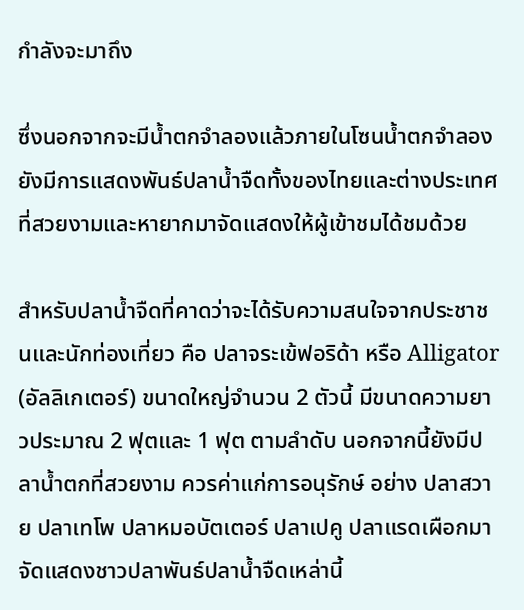กำลังจะมาถึง

ซึ่งนอกจากจะมีน้ำตกจำลองแล้วภายในโซนน้ำตกจำลองยังมีการแสดงพันธ์ปลาน้ำจืดทั้งของไทยและต่างประเทศ ที่สวยงามและหายากมาจัดแสดงให้ผู้เข้าชมได้ชมด้วย

สำหรับปลาน้ำจืดที่คาดว่าจะได้รับความสนใจจากประชาชนและนักท่องเที่ยว คือ ปลาจระเข้ฟอริด้า หรือ Alligator (อัลลิเกเตอร์) ขนาดใหญ่จำนวน 2 ตัวนี้ มีขนาดความยาวประมาณ 2 ฟุตและ 1 ฟุต ตามลำดับ นอกจากนี้ยังมีปลาน้ำตกที่สวยงาม ควรค่าแก่การอนุรักษ์ อย่าง ปลาสวาย ปลาเทโพ ปลาหมอบัตเตอร์ ปลาเปคู ปลาแรดเผือกมาจัดแสดงชาวปลาพันธ์ปลาน้ำจืดเหล่านี้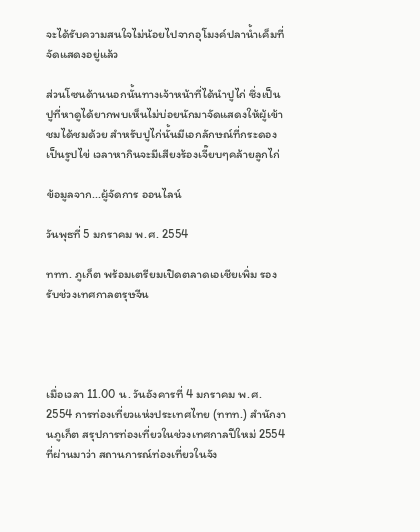จะได้รับความสนใจไม่น้อยไปจากอุโมงค์ปลาน้ำเค็มที่จัดแสดงอยู่แล้ว

ส่วนโซนด้านนอกนั้นทางเจ้าหน้าที่ได้นำปูไก่ ซึ่งเป็นปูที่หาดูได้ยากพบเห็นไม่บ่อยนักมาจัดแสดงให้ผู้เข้าชมได้ชมด้วย สำหรับปูไก่นั้นมีเอกลักษณ์ที่กระดองเป็นรูปไข่ เวลาหากินจะมีเสียงร้องเจี๊ยบๆคล้ายลูกไก่

ข้อมูลจาก...ผู้จัดการ ออนไลน์

วันพุธที่ 5 มกราคม พ.ศ. 2554

ททท. ภูเก็ต พร้อมเตรียมเปิดตลาดเอเชียเพิ่ม รองรับช่วงเทศกาลตรุษจีน




เมื่อเวลา 11.00 น. วันอังคารที่ 4 มกราคม พ.ศ. 2554 การท่องเที่ยวแห่งประเทศไทย (ททท.) สำนักงานภูเก็ต สรุปการท่องเที่ยวในช่วงเทศกาลปีใหม่ 2554 ที่ผ่านมาว่า สถานการณ์ท่องเที่ยวในจัง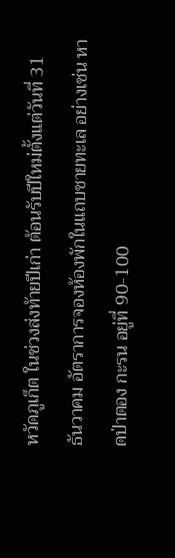หวัดภูเก็ต ในช่วงส่งท้ายปีเก่า ต้อนรับปีใหม่ตั้งแต่วันที่ 31 ธันวาคม อัตราการจองห้องพักในแถบชายทะเล อย่างเช่น หาดป่าตอง กะรน อยู่ที่ 90-100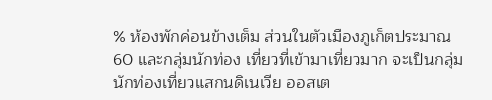% ห้องพักค่อนข้างเต็ม ส่วนในตัวเมืองภูเก็ตประมาณ 60 และกลุ่มนักท่อง เที่ยวที่เข้ามาเที่ยวมาก จะเป็นกลุ่มนักท่องเที่ยวแสกนดิเนเวีย ออสเต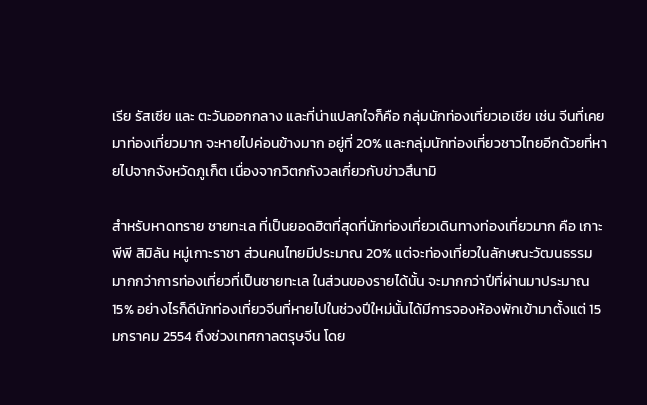เรีย รัสเซีย และ ตะวันออกกลาง และที่น่าแปลกใจก็คือ กลุ่มนักท่องเที่ยวเอเชีย เช่น จีนที่เคยมาท่องเที่ยวมาก จะหายไปค่อนข้างมาก อยู่ที่ 20% และกลุ่มนักท่องเที่ยวชาวไทยอีกด้วยที่หายไปจากจังหวัดภูเก็ต เนื่องจากวิตกกังวลเกี่ยวกับข่าวสึนามิ

สำหรับหาดทราย ชายทะเล ที่เป็นยอดฮิตที่สุดที่นักท่องเที่ยวเดินทางท่องเที่ยวมาก คือ เกาะพีพี สิมิลัน หมู่เกาะราชา ส่วนคนไทยมีประมาณ 20% แต่จะท่องเที่ยวในลักษณะวัฒนธรรม มากกว่าการท่องเที่ยวที่เป็นชายทะเล ในส่วนของรายได้นั้น จะมากกว่าปีที่ผ่านมาประมาณ 15% อย่างไรก็ดีนักท่องเที่ยวจีนที่หายไปในช่วงปีใหม่นั้นได้มีการจองห้องพักเข้ามาตั้งแต่ 15 มกราคม 2554 ถึงช่วงเทศกาลตรุษจีน โดย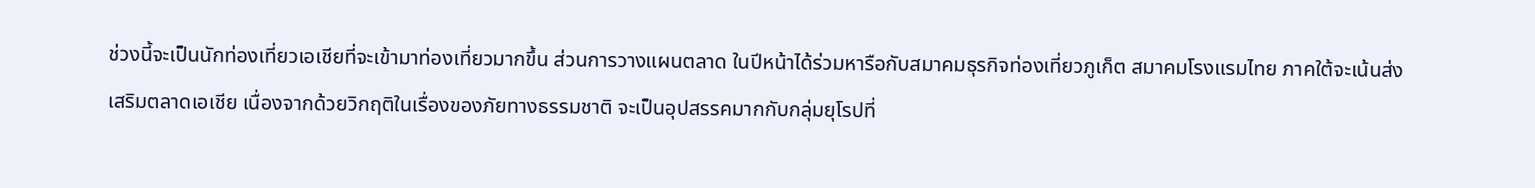ช่วงนี้จะเป็นนักท่องเที่ยวเอเชียที่จะเข้ามาท่องเที่ยวมากขึ้น ส่วนการวางแผนตลาด ในปีหน้าได้ร่วมหารือกับสมาคมธุรกิจท่องเที่ยวภูเก็ต สมาคมโรงแรมไทย ภาคใต้จะเน้นส่งเสริมตลาดเอเชีย เนื่องจากด้วยวิกฤติในเรื่องของภัยทางธรรมชาติ จะเป็นอุปสรรคมากกับกลุ่มยุโรปที่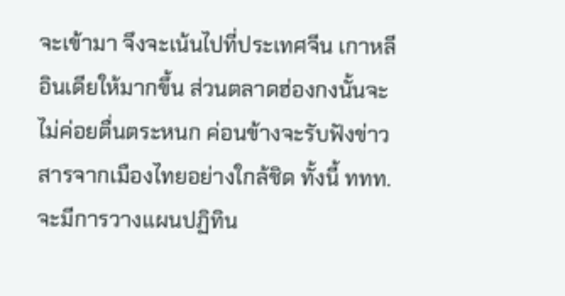จะเข้ามา จึงจะเน้นไปที่ประเทศจีน เกาหลี อินเดียให้มากขึ้น ส่วนตลาดฮ่องกงนั้นจะไม่ค่อยตื่นตระหนก ค่อนข้างจะรับฟังข่าวสารจากเมืองไทยอย่างใกล้ชิด ทั้งนี้ ททท.จะมีการวางแผนปฏิทิน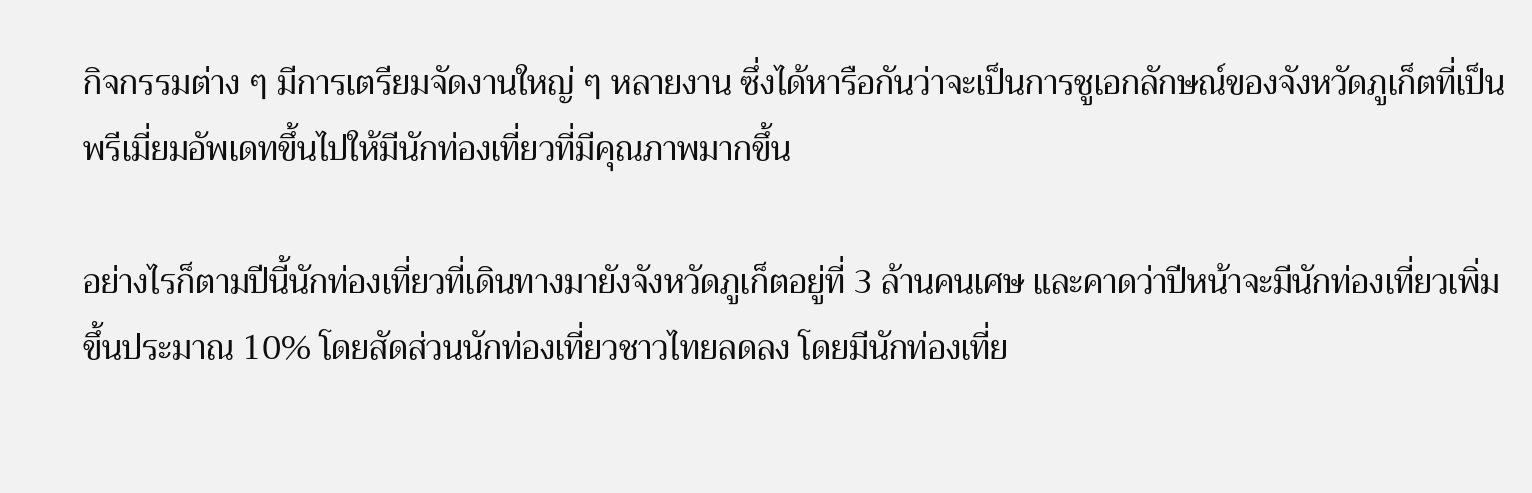กิจกรรมต่าง ๆ มีการเตรียมจัดงานใหญ่ ๆ หลายงาน ซึ่งได้หารือกันว่าจะเป็นการชูเอกลักษณ์ของจังหวัดภูเก็ตที่เป็นพรีเมี่ยมอัพเดทขึ้นไปให้มีนักท่องเที่ยวที่มีคุณภาพมากขึ้น

อย่างไรก็ตามปีนี้นักท่องเที่ยวที่เดินทางมายังจังหวัดภูเก็ตอยู่ที่ 3 ล้านคนเศษ และคาดว่าปีหน้าจะมีนักท่องเที่ยวเพิ่มขึ้นประมาณ 10% โดยสัดส่วนนักท่องเที่ยวชาวไทยลดลง โดยมีนักท่องเที่ย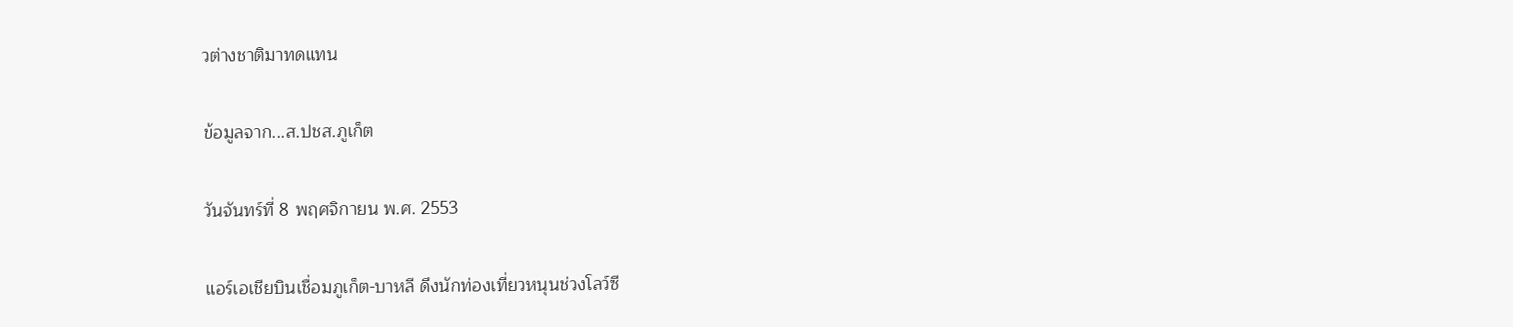วต่างชาติมาทดแทน

ข้อมูลจาก...ส.ปชส.ภูเก็ต

วันจันทร์ที่ 8 พฤศจิกายน พ.ศ. 2553

แอร์เอเชียบินเชื่อมภูเก็ต-บาหลี ดึงนักท่องเที่ยวหนุนช่วงโลว์ซี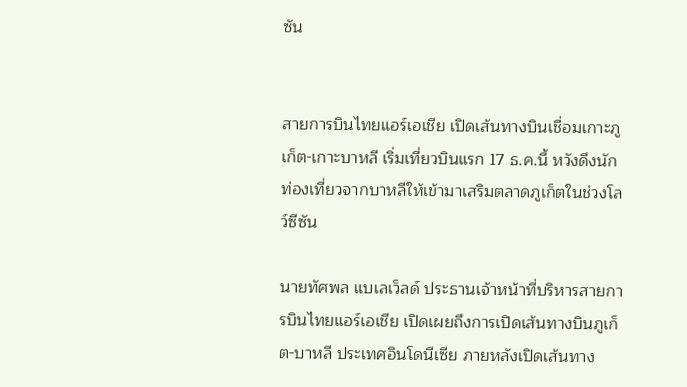ซัน


สายการบินไทยแอร์เอเชีย เปิดเส้นทางบินเชื่อมเกาะภูเก็ต-เกาะบาหลี เริ่มเที่ยวบินแรก 17 ธ.ค.นี้ หวังดึงนักท่องเที่ยวจากบาหลีให้เข้ามาเสริมตลาดภูเก็ตในช่วงโลว์ซีซัน

นายทัศพล แบเลเว็ลด์ ประธานเจ้าหน้าที่บริหารสายการบินไทยแอร์เอเชีย เปิดเผยถึงการเปิดเส้นทางบินภูเก็ต-บาหลี ประเทศอินโดนีเซีย ภายหลังเปิดเส้นทาง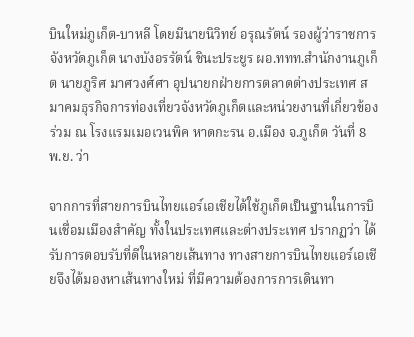บินใหม่ภูเก็ต-บาหลี โดยมีนายนิวิทย์ อรุณรัตน์ รองผู้ว่าราชการจังหวัดภูเก็ต นางบังอรรัตน์ ชินะประยูร ผอ.ททท.สำนักงานภูเก็ต นายภูริศ มาศวงศ์ศา อุปนายกฝ่ายการตลาดต่างประเทศ สมาคมธุรกิจการท่องเที่ยวจังหวัดภูเก็ตและหน่วยงานที่เกี่ยวข้องร่วม ณ โรงแรมเมอเวนพิค หาดกะรน อ.เมือง จ.ภูเก็ต วันที่ 8 พ.ย. ว่า

จากการที่สายการบินไทยแอร์เอเชียได้ใช้ภูเก็ตเป็นฐานในการบินเชื่อมเมืองสำคัญ ทั้งในประเทศและต่างประเทศ ปรากฏว่า ได้รับการตอบรับที่ดีในหลายเส้นทาง ทางสายการบินไทยแอร์เอเชียจึงได้มองหาเส้นทางใหม่ ที่มีความต้องการการเดินทา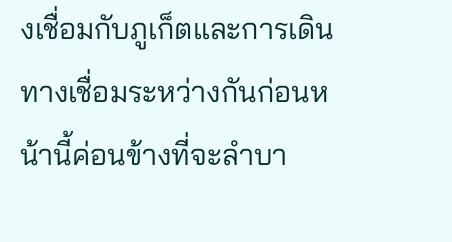งเชื่อมกับภูเก็ตและการเดินทางเชื่อมระหว่างกันก่อนหน้านี้ค่อนข้างที่จะลำบา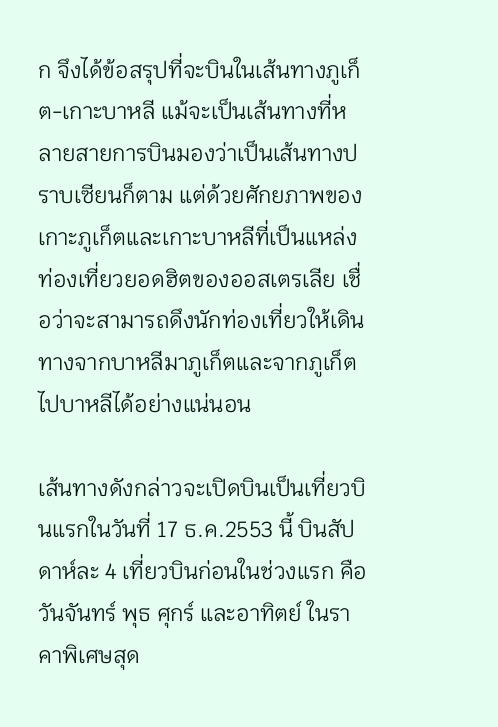ก จึงได้ข้อสรุปที่จะบินในเส้นทางภูเก็ต-เกาะบาหลี แม้จะเป็นเส้นทางที่หลายสายการบินมองว่าเป็นเส้นทางปราบเซียนก็ตาม แต่ด้วยศักยภาพของเกาะภูเก็ตและเกาะบาหลีที่เป็นแหล่งท่องเที่ยวยอดฮิตของออสเตรเลีย เชื่อว่าจะสามารถดึงนักท่องเที่ยวให้เดินทางจากบาหลีมาภูเก็ตและจากภูเก็ตไปบาหลีได้อย่างแน่นอน

เส้นทางดังกล่าวจะเปิดบินเป็นเที่ยวบินแรกในวันที่ 17 ธ.ค.2553 นี้ บินสัปดาห์ละ 4 เที่ยวบินก่อนในช่วงแรก คือ วันจันทร์ พุธ ศุกร์ และอาทิตย์ ในราคาพิเศษสุด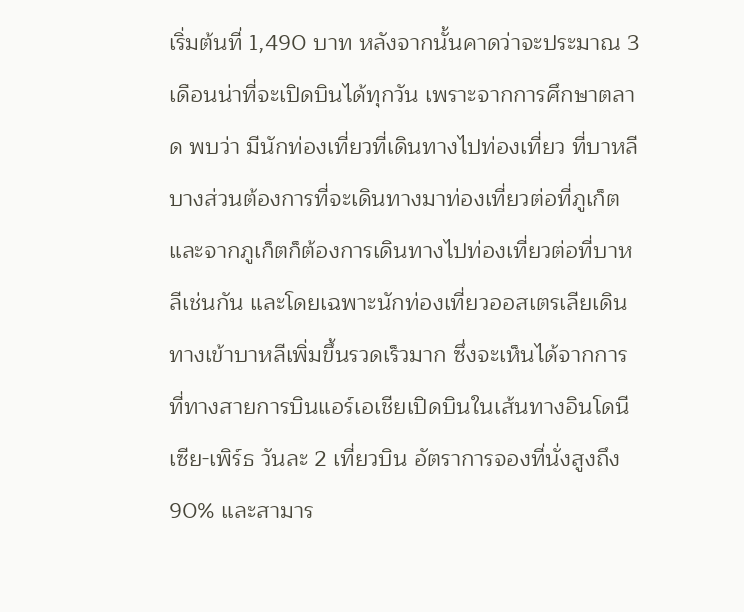เริ่มต้นที่ 1,490 บาท หลังจากนั้นคาดว่าจะประมาณ 3 เดือนน่าที่จะเปิดบินได้ทุกวัน เพราะจากการศึกษาตลาด พบว่า มีนักท่องเที่ยวที่เดินทางไปท่องเที่ยว ที่บาหลีบางส่วนต้องการที่จะเดินทางมาท่องเที่ยวต่อที่ภูเก็ตและจากภูเก็ตก็ต้องการเดินทางไปท่องเที่ยวต่อที่บาหลีเช่นกัน และโดยเฉพาะนักท่องเที่ยวออสเตรเลียเดินทางเข้าบาหลีเพิ่มขึ้นรวดเร็วมาก ซึ่งจะเห็นได้จากการที่ทางสายการบินแอร์เอเชียเปิดบินในเส้นทางอินโดนีเซีย-เพิร์ธ วันละ 2 เที่ยวบิน อัตราการจองที่นั่งสูงถึง 90% และสามาร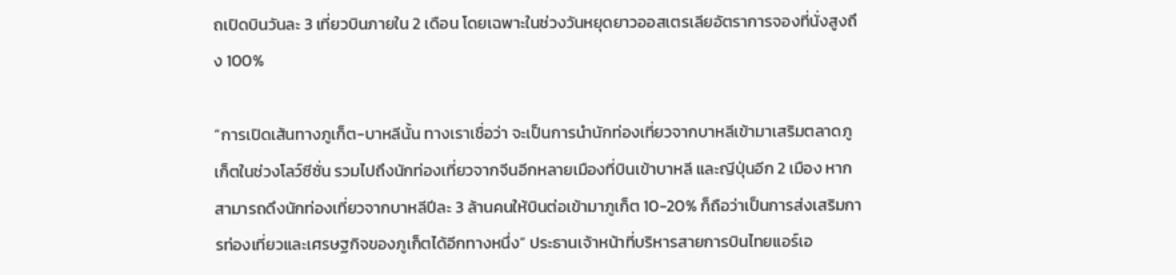ถเปิดบินวันละ 3 เที่ยวบินภายใน 2 เดือน โดยเฉพาะในช่วงวันหยุดยาวออสเตรเลียอัตราการจองที่นั่งสูงถึง 100%

“การเปิดเส้นทางภูเก็ต-บาหลีนั้น ทางเราเชื่อว่า จะเป็นการนำนักท่องเที่ยวจากบาหลีเข้ามาเสริมตลาดภูเก็ตในช่วงโลว์ซีซั่น รวมไปถึงนักท่องเที่ยวจากจีนอีกหลายเมืองที่บินเข้าบาหลี และญีปุ่นอีก 2 เมือง หากสามารถดึงนักท่องเที่ยวจากบาหลีปีละ 3 ล้านคนให้บินต่อเข้ามาภูเก็ต 10-20% ก็ถือว่าเป็นการส่งเสริมการท่องเที่ยวและเศรษฐกิจของภูเก็ตได้อีกทางหนึ่ง” ประธานเจ้าหน้าที่บริหารสายการบินไทยแอร์เอ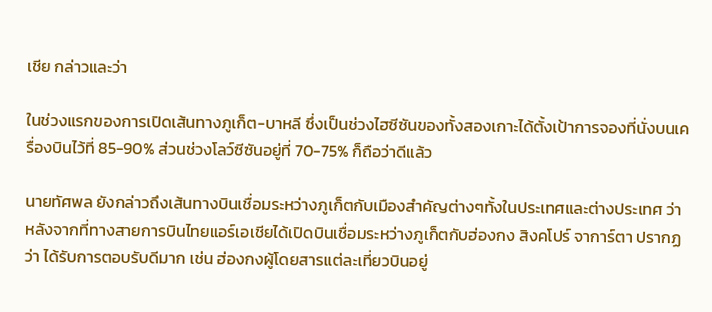เชีย กล่าวและว่า

ในช่วงแรกของการเปิดเส้นทางภูเก็ต-บาหลี ซึ่งเป็นช่วงไฮซีซันของทั้งสองเกาะได้ตั้งเป้าการจองที่นั่งบนเครื่องบินไว้ที่ 85-90% ส่วนช่วงโลว์ซีซันอยู่ที่ 70-75% ก็ถือว่าดีแล้ว

นายทัศพล ยังกล่าวถึงเส้นทางบินเชื่อมระหว่างภูเก็ตกับเมืองสำคัญต่างๆทั้งในประเทศและต่างประเทศ ว่า หลังจากที่ทางสายการบินไทยแอร์เอเชียได้เปิดบินเชื่อมระหว่างภูเก็ตกับฮ่องกง สิงคโปร์ จาการ์ตา ปรากฏว่า ได้รับการตอบรับดีมาก เช่น ฮ่องกงผู้โดยสารแต่ละเที่ยวบินอยู่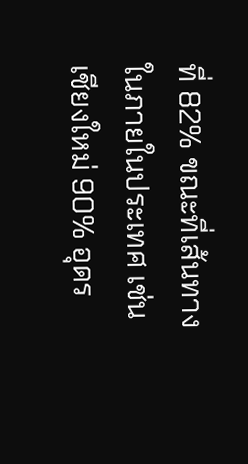ที่ 82% ขณะที่เส้นทางในภายในประเทศ เช่น เชียงใหม่ 90% อุดร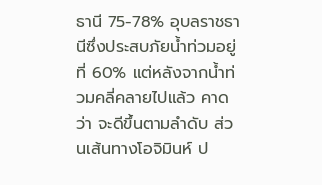ธานี 75-78% อุบลราชธานีซึ่งประสบภัยน้ำท่วมอยู่ที่ 60% แต่หลังจากน้ำท่วมคลี่คลายไปแล้ว คาดว่า จะดีขึ้นตามลำดับ ส่วนเส้นทางโอจิมินห์ ป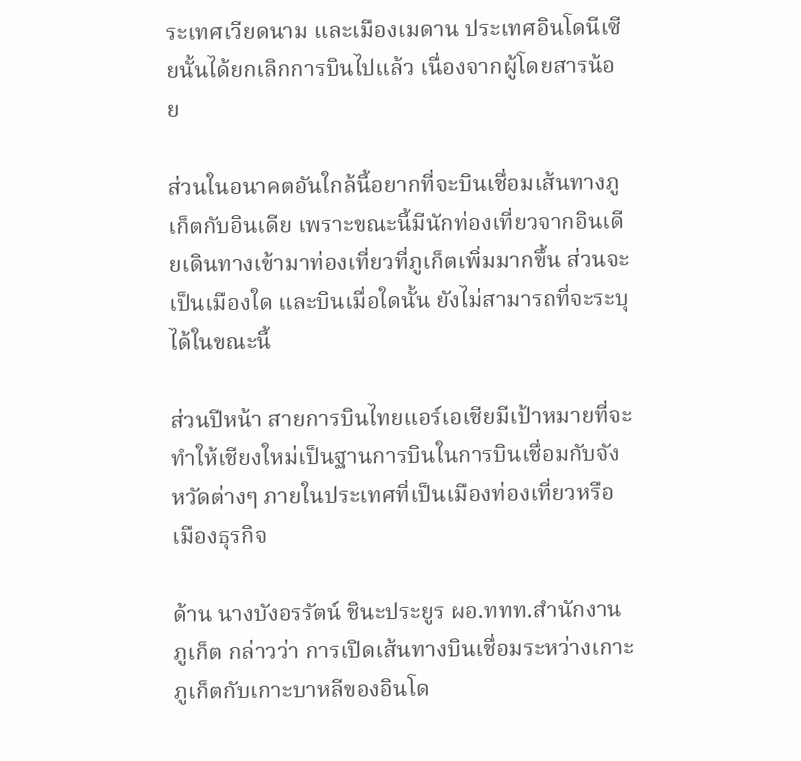ระเทศเวียดนาม และเมืองเมดาน ประเทศอินโดนีเซียนั้นได้ยกเลิกการบินไปแล้ว เนื่องจากผู้โดยสารน้อย

ส่วนในอนาคตอันใกล้นี้อยากที่จะบินเชื่อมเส้นทางภูเก็ตกับอินเดีย เพราะขณะนี้มีนักท่องเที่ยวจากอินเดียเดินทางเข้ามาท่องเที่ยวที่ภูเก็ตเพิ่มมากขึ้น ส่วนจะเป็นเมืองใด และบินเมื่อใดนั้น ยังไม่สามารถที่จะระบุได้ในขณะนี้

ส่วนปีหน้า สายการบินไทยแอร์เอเชียมีเป้าหมายที่จะทำให้เชียงใหม่เป็นฐานการบินในการบินเชื่อมกับจังหวัดต่างๆ ภายในประเทศที่เป็นเมืองท่องเที่ยวหรือเมืองธุรกิจ

ด้าน นางบังอรรัตน์ ชินะประยูร ผอ.ททท.สำนักงานภูเก็ต กล่าวว่า การเปิดเส้นทางบินเชื่อมระหว่างเกาะภูเก็ตกับเกาะบาหลีของอินโด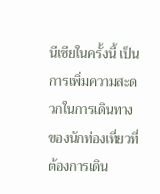นีเซียในครั้งนี้ เป็นการเพิ่มความสะดวกในการเดินทางของนักท่องเที่ยวที่ต้องการเดิน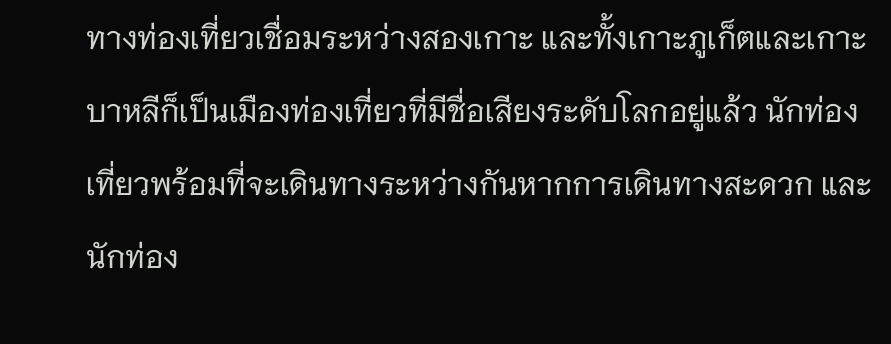ทางท่องเที่ยวเชื่อมระหว่างสองเกาะ และทั้งเกาะภูเก็ตและเกาะบาหลีก็เป็นเมืองท่องเที่ยวที่มีชื่อเสียงระดับโลกอยู่แล้ว นักท่องเที่ยวพร้อมที่จะเดินทางระหว่างกันหากการเดินทางสะดวก และนักท่อง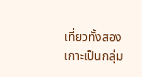เที่ยวทั้งสองเกาะเป็นกลุ่ม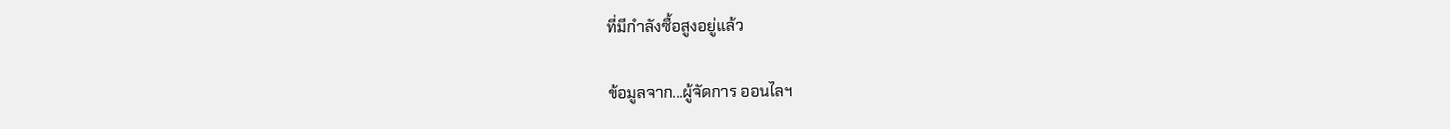ที่มีกำลังซื้อสูงอยู่แล้ว

ข้อมูลจาก...ผู้จัดการ ออนไลฯ